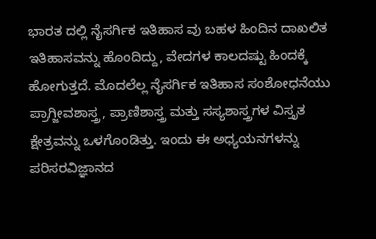ಭಾರತ ದಲ್ಲಿ ನೈಸರ್ಗಿಕ ಇತಿಹಾಸ ವು ಬಹಳ ಹಿಂದಿನ ದಾಖಲಿತ ಇತಿಹಾಸವನ್ನು ಹೊಂದಿದ್ದು, ವೇದಗಳ ಕಾಲದಷ್ಟು ಹಿಂದಕ್ಕೆ ಹೋಗುತ್ತದೆ. ಮೊದಲೆಲ್ಲ ನೈಸರ್ಗಿಕ ಇತಿಹಾಸ ಸಂಶೋಧನೆಯು ಪ್ರಾಗ್ಜೀವಶಾಸ್ತ್ರ, ಪ್ರಾಣಿಶಾಸ್ತ್ರ ಮತ್ತು ಸಸ್ಯಶಾಸ್ತ್ರಗಳ ವಿಸ್ತೃತ ಕ್ಷೇತ್ರವನ್ನು ಒಳಗೊಂಡಿತ್ತು. ಇಂದು ಈ ಅಧ್ಯಯನಗಳನ್ನು ಪರಿಸರವಿಜ್ಞಾನದ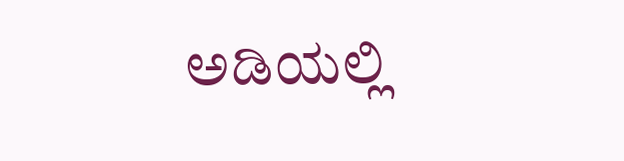ಅಡಿಯಲ್ಲಿ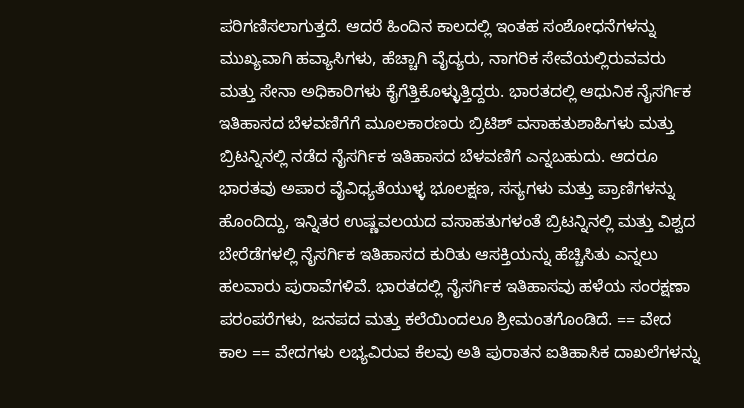ಪರಿಗಣಿಸಲಾಗುತ್ತದೆ. ಆದರೆ ಹಿಂದಿನ ಕಾಲದಲ್ಲಿ ಇಂತಹ ಸಂಶೋಧನೆಗಳನ್ನು ಮುಖ್ಯವಾಗಿ ಹವ್ಯಾಸಿಗಳು, ಹೆಚ್ಚಾಗಿ ವೈದ್ಯರು, ನಾಗರಿಕ ಸೇವೆಯಲ್ಲಿರುವವರು ಮತ್ತು ಸೇನಾ ಅಧಿಕಾರಿಗಳು ಕೈಗೆತ್ತಿಕೊಳ್ಳುತ್ತಿದ್ದರು. ಭಾರತದಲ್ಲಿ ಆಧುನಿಕ ನೈಸರ್ಗಿಕ ಇತಿಹಾಸದ ಬೆಳವಣಿಗೆಗೆ ಮೂಲಕಾರಣರು ಬ್ರಿಟಿಶ್ ವಸಾಹತುಶಾಹಿಗಳು ಮತ್ತು ಬ್ರಿಟನ್ನಿನಲ್ಲಿ ನಡೆದ ನೈಸರ್ಗಿಕ ಇತಿಹಾಸದ ಬೆಳವಣಿಗೆ ಎನ್ನಬಹುದು. ಆದರೂ ಭಾರತವು ಅಪಾರ ವೈವಿಧ್ಯತೆಯುಳ್ಳ ಭೂಲಕ್ಷಣ, ಸಸ್ಯಗಳು ಮತ್ತು ಪ್ರಾಣಿಗಳನ್ನು ಹೊಂದಿದ್ದು, ಇನ್ನಿತರ ಉಷ್ಣವಲಯದ ವಸಾಹತುಗಳಂತೆ ಬ್ರಿಟನ್ನಿನಲ್ಲಿ ಮತ್ತು ವಿಶ್ವದ ಬೇರೆಡೆಗಳಲ್ಲಿ ನೈಸರ್ಗಿಕ ಇತಿಹಾಸದ ಕುರಿತು ಆಸಕ್ತಿಯನ್ನು ಹೆಚ್ಚಿಸಿತು ಎನ್ನಲು ಹಲವಾರು ಪುರಾವೆಗಳಿವೆ. ಭಾರತದಲ್ಲಿ ನೈಸರ್ಗಿಕ ಇತಿಹಾಸವು ಹಳೆಯ ಸಂರಕ್ಷಣಾ ಪರಂಪರೆಗಳು, ಜನಪದ ಮತ್ತು ಕಲೆಯಿಂದಲೂ ಶ್ರೀಮಂತಗೊಂಡಿದೆ. == ವೇದ ಕಾಲ == ವೇದಗಳು ಲಭ್ಯವಿರುವ ಕೆಲವು ಅತಿ ಪುರಾತನ ಐತಿಹಾಸಿಕ ದಾಖಲೆಗಳನ್ನು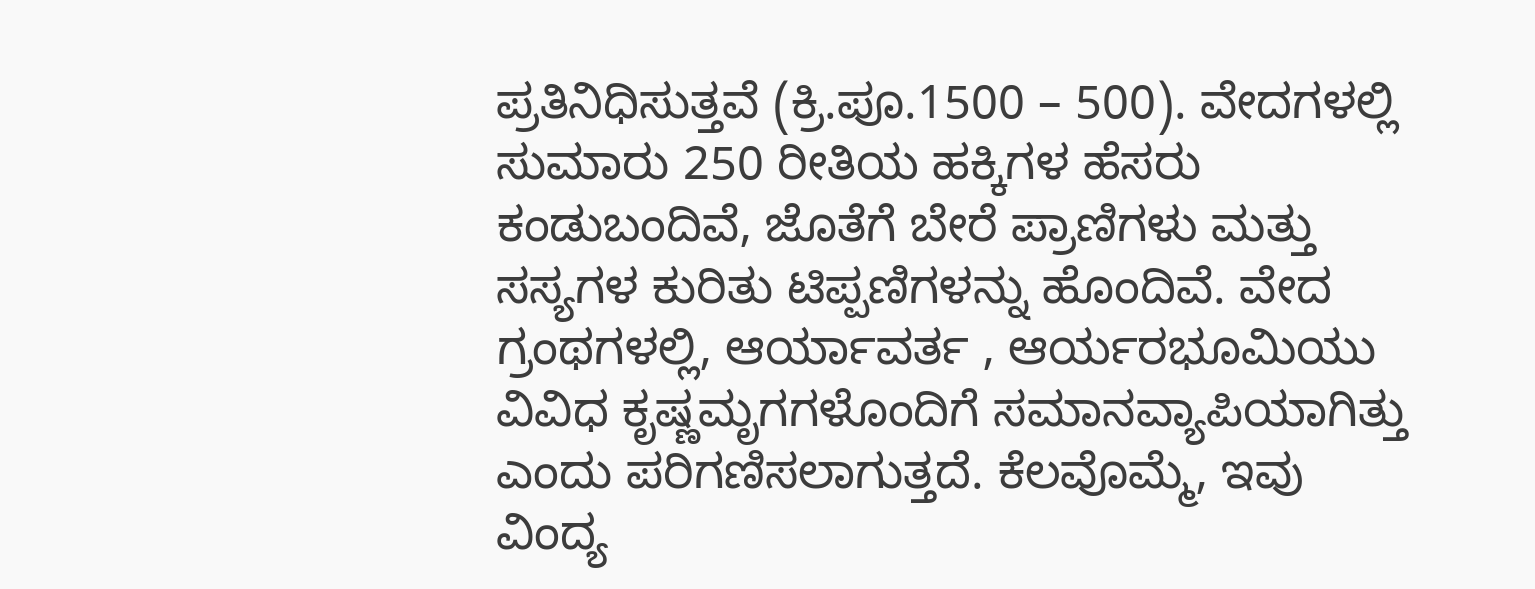ಪ್ರತಿನಿಧಿಸುತ್ತವೆ (ಕ್ರಿ.ಪೂ.1500 – 500). ವೇದಗಳಲ್ಲಿ ಸುಮಾರು 250 ರೀತಿಯ ಹಕ್ಕಿಗಳ ಹೆಸರು ಕಂಡುಬಂದಿವೆ, ಜೊತೆಗೆ ಬೇರೆ ಪ್ರಾಣಿಗಳು ಮತ್ತು ಸಸ್ಯಗಳ ಕುರಿತು ಟಿಪ್ಪಣಿಗಳನ್ನು ಹೊಂದಿವೆ. ವೇದ ಗ್ರಂಥಗಳಲ್ಲಿ, ಆರ್ಯಾವರ್ತ , ಆರ್ಯರಭೂಮಿಯು ವಿವಿಧ ಕೃಷ್ಣಮೃಗಗಳೊಂದಿಗೆ ಸಮಾನವ್ಯಾಪಿಯಾಗಿತ್ತು ಎಂದು ಪರಿಗಣಿಸಲಾಗುತ್ತದೆ. ಕೆಲವೊಮ್ಮೆ, ಇವು ವಿಂದ್ಯ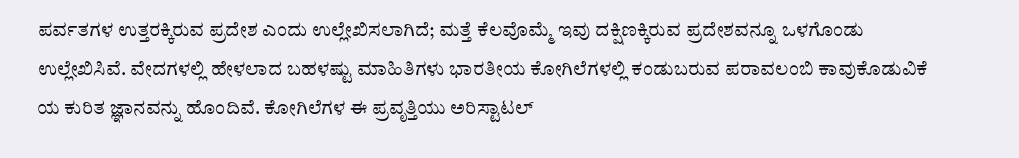ಪರ್ವತಗಳ ಉತ್ತರಕ್ಕಿರುವ ಪ್ರದೇಶ ಎಂದು ಉಲ್ಲೇಖಿಸಲಾಗಿದೆ; ಮತ್ತೆ ಕೆಲವೊಮ್ಮೆ ಇವು ದಕ್ಷಿಣಕ್ಕಿರುವ ಪ್ರದೇಶವನ್ನೂ ಒಳಗೊಂಡು ಉಲ್ಲೇಖಿಸಿವೆ. ವೇದಗಳಲ್ಲಿ ಹೇಳಲಾದ ಬಹಳಷ್ಟು ಮಾಹಿತಿಗಳು ಭಾರತೀಯ ಕೋಗಿಲೆಗಳಲ್ಲಿ ಕಂಡುಬರುವ ಪರಾವಲಂಬಿ ಕಾವುಕೊಡುವಿಕೆ ಯ ಕುರಿತ ಜ್ಞಾನವನ್ನು ಹೊಂದಿವೆ. ಕೋಗಿಲೆಗಳ ಈ ಪ್ರವೃತ್ತಿಯು ಅರಿಸ್ಟಾಟಲ್‌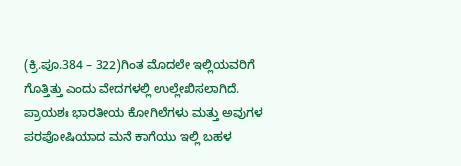(ಕ್ರಿ.ಪೂ.384 – 322)ಗಿಂತ ಮೊದಲೇ ಇಲ್ಲಿಯವರಿಗೆ ಗೊತ್ತಿತ್ತು ಎಂದು ವೇದಗಳಲ್ಲಿ ಉಲ್ಲೇಖಿಸಲಾಗಿದೆ. ಪ್ರಾಯಶಃ ಭಾರತೀಯ ಕೋಗಿಲೆಗಳು ಮತ್ತು ಅವುಗಳ ಪರಪೋಷಿಯಾದ ಮನೆ ಕಾಗೆಯು ಇಲ್ಲಿ ಬಹಳ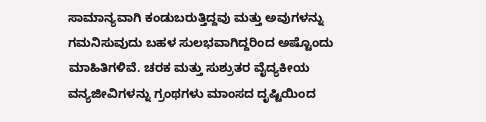ಸಾಮಾನ್ಯವಾಗಿ ಕಂಡುಬರುತ್ತಿದ್ದವು ಮತ್ತು ಅವುಗಳನ್ನು ಗಮನಿಸುವುದು ಬಹಳ ಸುಲಭವಾಗಿದ್ದರಿಂದ ಅಷ್ಟೊಂದು ಮಾಹಿತಿಗಳಿವೆ. ಚರಕ ಮತ್ತು ಸುಶ್ರುತರ ವೈದ್ಯಕೀಯ ವನ್ಯಜೀವಿಗಳನ್ನು ಗ್ರಂಥಗಳು ಮಾಂಸದ ದೃಷ್ಟಿಯಿಂದ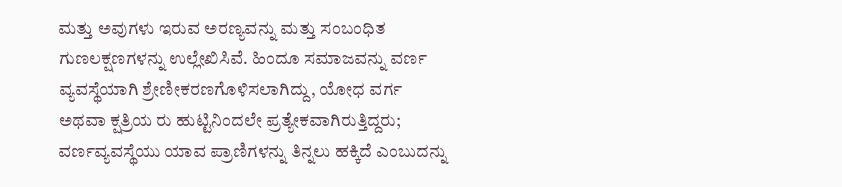ಮತ್ತು ಅವುಗಳು ಇರುವ ಅರಣ್ಯವನ್ನು ಮತ್ತು ಸಂಬಂಧಿತ ಗುಣಲಕ್ಷಣಗಳನ್ನು ಉಲ್ಲೇಖಿಸಿವೆ. ಹಿಂದೂ ಸಮಾಜವನ್ನು ವರ್ಣ ವ್ಯವಸ್ಥೆಯಾಗಿ ಶ್ರೇಣೀಕರಣಗೊಳಿಸಲಾಗಿದ್ದು, ಯೋಧ ವರ್ಗ ಅಥವಾ ಕ್ಷತ್ರಿಯ ರು ಹುಟ್ಟಿನಿಂದಲೇ ಪ್ರತ್ಯೇಕವಾಗಿರುತ್ತಿದ್ದರು; ವರ್ಣವ್ಯವಸ್ಥೆಯು ಯಾವ ಪ್ರಾಣಿಗಳನ್ನು ತಿನ್ನಲು ಹಕ್ಕಿದೆ ಎಂಬುದನ್ನು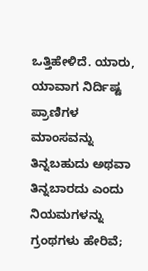ಒತ್ತಿಹೇಳಿದೆ. ಯಾರು, ಯಾವಾಗ ನಿರ್ದಿಷ್ಟ ಪ್ರಾಣಿಗಳ ಮಾಂಸವನ್ನು ತಿನ್ನಬಹುದು ಅಥವಾ ತಿನ್ನಬಾರದು ಎಂದು ನಿಯಮಗಳನ್ನು ಗ್ರಂಥಗಳು ಹೇರಿವೆ;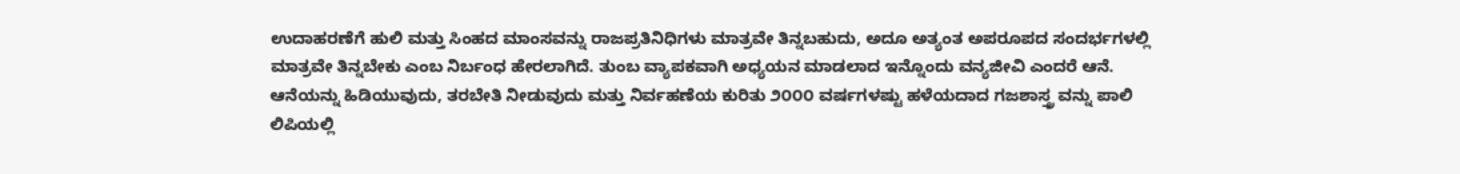ಉದಾಹರಣೆಗೆ ಹುಲಿ ಮತ್ತು ಸಿಂಹದ ಮಾಂಸವನ್ನು ರಾಜಪ್ರತಿನಿಧಿಗಳು ಮಾತ್ರವೇ ತಿನ್ನಬಹುದು, ಅದೂ ಅತ್ಯಂತ ಅಪರೂಪದ ಸಂದರ್ಭಗಳಲ್ಲಿ ಮಾತ್ರವೇ ತಿನ್ನಬೇಕು ಎಂಬ ನಿರ್ಬಂಧ ಹೇರಲಾಗಿದೆ. ತುಂಬ ವ್ಯಾಪಕವಾಗಿ ಅಧ್ಯಯನ ಮಾಡಲಾದ ಇನ್ನೊಂದು ವನ್ಯಜೀವಿ ಎಂದರೆ ಆನೆ. ಆನೆಯನ್ನು ಹಿಡಿಯುವುದು, ತರಬೇತಿ ನೀಡುವುದು ಮತ್ತು ನಿರ್ವಹಣೆಯ ಕುರಿತು ೨೦೦೦ ವರ್ಷಗಳಷ್ಟು ಹಳೆಯದಾದ ಗಜಶಾಸ್ತ್ರ ವನ್ನು ಪಾಲಿ ಲಿಪಿಯಲ್ಲಿ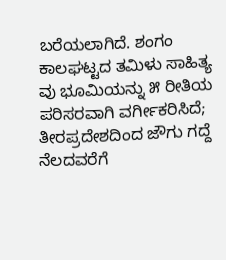ಬರೆಯಲಾಗಿದೆ. ಶಂಗಂ ಕಾಲಘಟ್ಟದ ತಮಿಳು ಸಾಹಿತ್ಯ ವು ಭೂಮಿಯನ್ನು ೫ ರೀತಿಯ ಪರಿಸರವಾಗಿ ವರ್ಗೀಕರಿಸಿದೆ; ತೀರಪ್ರದೇಶದಿಂದ ಜೌಗು ಗದ್ದೆ ನೆಲದವರೆಗೆ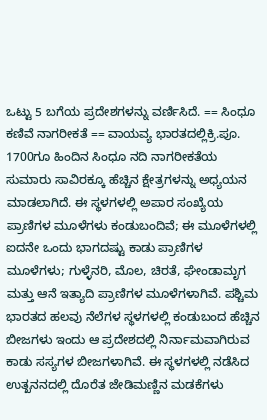ಒಟ್ಟು 5 ಬಗೆಯ ಪ್ರದೇಶಗಳನ್ನು ವರ್ಣಿಸಿದೆ. == ಸಿಂಧೂ ಕಣಿವೆ ನಾಗರೀಕತೆ == ವಾಯವ್ಯ ಭಾರತದಲ್ಲಿಕ್ರಿ.ಪೂ. 1700ಗೂ ಹಿಂದಿನ ಸಿಂಧೂ ನದಿ ನಾಗರೀಕತೆಯ ಸುಮಾರು ಸಾವಿರಕ್ಕೂ ಹೆಚ್ಚಿನ ಕ್ಷೇತ್ರಗಳನ್ನು ಅಧ್ಯಯನ ಮಾಡಲಾಗಿದೆ. ಈ ಸ್ಥಳಗಳಲ್ಲಿ ಅಪಾರ ಸಂಖ್ಯೆಯ ಪ್ರಾಣಿಗಳ ಮೂಳೆಗಳು ಕಂಡುಬಂದಿವೆ; ಈ ಮೂಳೆಗಳಲ್ಲಿ ಐದನೇ ಒಂದು ಭಾಗದಷ್ಟು ಕಾಡು ಪ್ರಾಣಿಗಳ ಮೂಳೆಗಳು; ಗುಳ್ಳೆನರಿ, ಮೊಲ, ಚಿರತೆ, ಘೇಂಡಾಮೃಗ ಮತ್ತು ಆನೆ ಇತ್ಯಾದಿ ಪ್ರಾಣಿಗಳ ಮೂಳೆಗಳಾಗಿವೆ. ಪಶ್ಚಿಮ ಭಾರತದ ಹಲವು ನೆಲೆಗಳ ಸ್ಥಳಗಳಲ್ಲಿ ಕಂಡುಬಂದ ಹೆಚ್ಚಿನ ಬೀಜಗಳು ಇಂದು ಆ ಪ್ರದೇಶದಲ್ಲಿ ನಿರ್ನಾಮವಾಗಿರುವ ಕಾಡು ಸಸ್ಯಗಳ ಬೀಜಗಳಾಗಿವೆ. ಈ ಸ್ಥಳಗಳಲ್ಲಿ ನಡೆಸಿದ ಉತ್ಖನನದಲ್ಲಿ ದೊರೆತ ಜೇಡಿಮಣ್ಣಿನ ಮಡಕೆಗಳು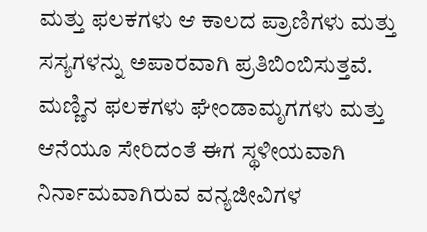ಮತ್ತು ಫಲಕಗಳು ಆ ಕಾಲದ ಪ್ರಾಣಿಗಳು ಮತ್ತು ಸಸ್ಯಗಳನ್ನು ಅಪಾರವಾಗಿ ಪ್ರತಿಬಿಂಬಿಸುತ್ತವೆ. ಮಣ್ಣಿನ ಫಲಕಗಳು ಘೇಂಡಾಮೃಗಗಳು ಮತ್ತು ಆನೆಯೂ ಸೇರಿದಂತೆ ಈಗ ಸ್ಥಳೀಯವಾಗಿ ನಿರ್ನಾಮವಾಗಿರುವ ವನ್ಯಜೀವಿಗಳ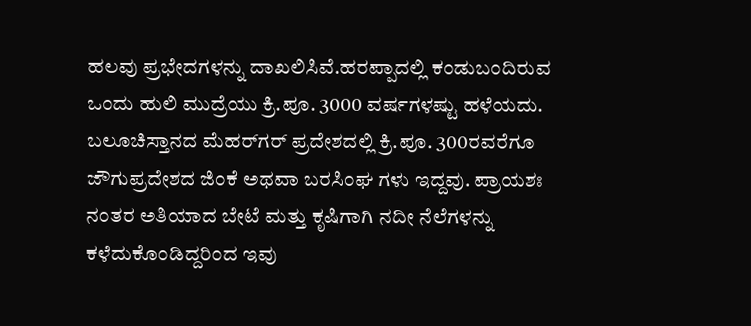ಹಲವು ಪ್ರಭೇದಗಳನ್ನು ದಾಖಲಿಸಿವೆ.ಹರಪ್ಪಾದಲ್ಲಿ ಕಂಡುಬಂದಿರುವ ಒಂದು ಹುಲಿ ಮುದ್ರೆಯು ಕ್ರಿ.ಪೂ. 3000 ವರ್ಷಗಳಷ್ಟು ಹಳೆಯದು. ಬಲೂಚಿಸ್ತಾನದ ಮೆಹರ್‌ಗರ್ ಪ್ರದೇಶದಲ್ಲಿ ಕ್ರಿ.ಪೂ. 300ರವರೆಗೂ ಜೌಗುಪ್ರದೇಶದ ಜಿಂಕೆ ಅಥವಾ ಬರಸಿಂಘ ಗಳು ಇದ್ದವು. ಪ್ರಾಯಶಃ ನಂತರ ಅತಿಯಾದ ಬೇಟೆ ಮತ್ತು ಕೃಷಿಗಾಗಿ ನದೀ ನೆಲೆಗಳನ್ನು ಕಳೆದುಕೊಂಡಿದ್ದರಿಂದ ಇವು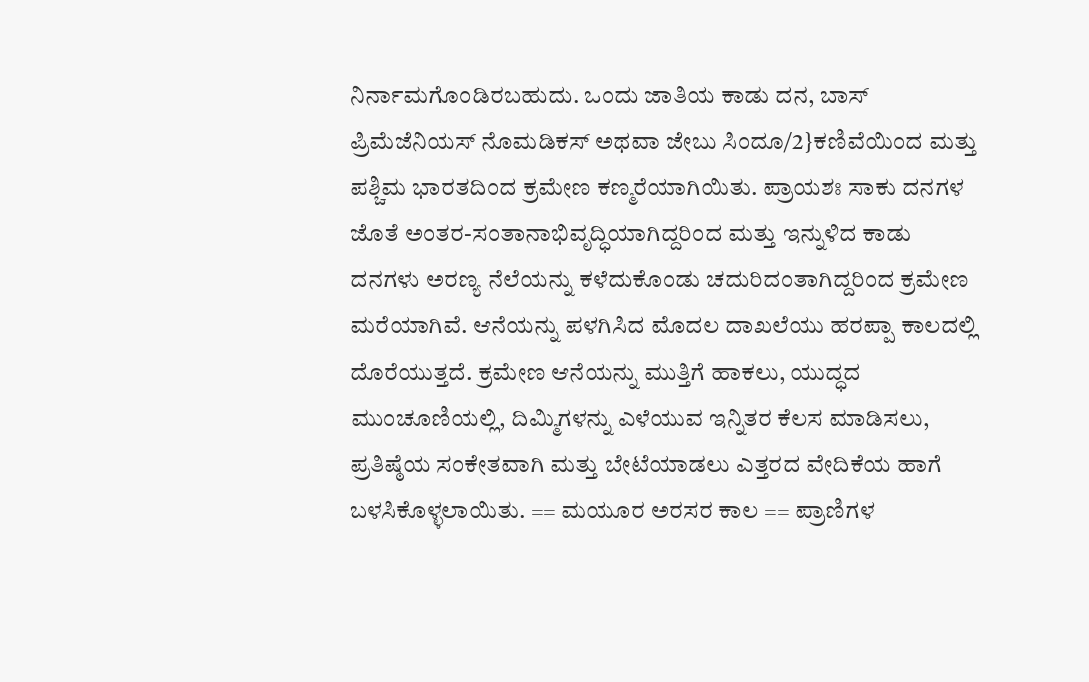ನಿರ್ನಾಮಗೊಂಡಿರಬಹುದು. ಒಂದು ಜಾತಿಯ ಕಾಡು ದನ, ಬಾಸ್ ಪ್ರಿಮೆಜೆನಿಯಸ್ ನೊಮಡಿಕಸ್ ಅಥವಾ ಜೇಬು ಸಿಂದೂ/2}ಕಣಿವೆಯಿಂದ ಮತ್ತು ಪಶ್ಚಿಮ ಭಾರತದಿಂದ ಕ್ರಮೇಣ ಕಣ್ಮರೆಯಾಗಿಯಿತು. ಪ್ರಾಯಶಃ ಸಾಕು ದನಗಳ ಜೊತೆ ಅಂತರ-ಸಂತಾನಾಭಿವೃದ್ಧಿಯಾಗಿದ್ದರಿಂದ ಮತ್ತು ಇನ್ನುಳಿದ ಕಾಡು ದನಗಳು ಅರಣ್ಯ ನೆಲೆಯನ್ನು ಕಳೆದುಕೊಂಡು ಚದುರಿದಂತಾಗಿದ್ದರಿಂದ ಕ್ರಮೇಣ ಮರೆಯಾಗಿವೆ. ಆನೆಯನ್ನು ಪಳಗಿಸಿದ ಮೊದಲ ದಾಖಲೆಯು ಹರಪ್ಪಾ ಕಾಲದಲ್ಲಿ ದೊರೆಯುತ್ತದೆ. ಕ್ರಮೇಣ ಆನೆಯನ್ನು ಮುತ್ತಿಗೆ ಹಾಕಲು, ಯುದ್ಧದ ಮುಂಚೂಣಿಯಲ್ಲಿ, ದಿಮ್ಮಿಗಳನ್ನು ಎಳೆಯುವ ಇನ್ನಿತರ ಕೆಲಸ ಮಾಡಿಸಲು, ಪ್ರತಿಷ್ಠೆಯ ಸಂಕೇತವಾಗಿ ಮತ್ತು ಬೇಟೆಯಾಡಲು ಎತ್ತರದ ವೇದಿಕೆಯ ಹಾಗೆ ಬಳಸಿಕೊಳ್ಳಲಾಯಿತು. == ಮಯೂರ ಅರಸರ ಕಾಲ == ಪ್ರಾಣಿಗಳ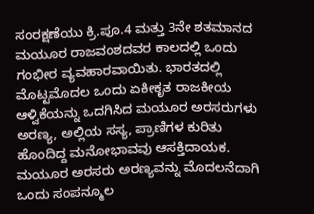ಸಂರಕ್ಷಣೆಯು ಕ್ರಿ.ಪೂ.4 ಮತ್ತು 3ನೇ ಶತಮಾನದ ಮಯೂರ ರಾಜವಂಶದವರ ಕಾಲದಲ್ಲಿ ಒಂದು ಗಂಭೀರ ವ್ಯವಹಾರವಾಯಿತು. ಭಾರತದಲ್ಲಿ ಮೊಟ್ಟಮೊದಲ ಒಂದು ಏಕೀಕೃತ ರಾಜಕೀಯ ಆಳ್ವಿಕೆಯನ್ನು ಒದಗಿಸಿದ ಮಯೂರ ಅರಸರುಗಳು ಅರಣ್ಯ, ಅಲ್ಲಿಯ ಸಸ್ಯ, ಪ್ರಾಣಿಗಳ ಕುರಿತು ಹೊಂದಿದ್ದ ಮನೋಭಾವವು ಆಸಕ್ತಿದಾಯಕ. ಮಯೂರ ಅರಸರು ಅರಣ್ಯವನ್ನು ಮೊದಲನೆದಾಗಿ ಒಂದು ಸಂಪನ್ಮೂಲ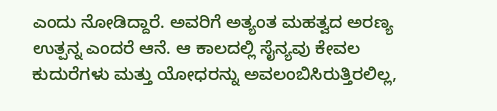ಎಂದು ನೋಡಿದ್ದಾರೆ. ಅವರಿಗೆ ಅತ್ಯಂತ ಮಹತ್ವದ ಅರಣ್ಯ ಉತ್ಪನ್ನ ಎಂದರೆ ಆನೆ. ಆ ಕಾಲದಲ್ಲಿ ಸೈನ್ಯವು ಕೇವಲ ಕುದುರೆಗಳು ಮತ್ತು ಯೋಧರನ್ನು ಅವಲಂಬಿಸಿರುತ್ತಿರಲಿಲ್ಲ,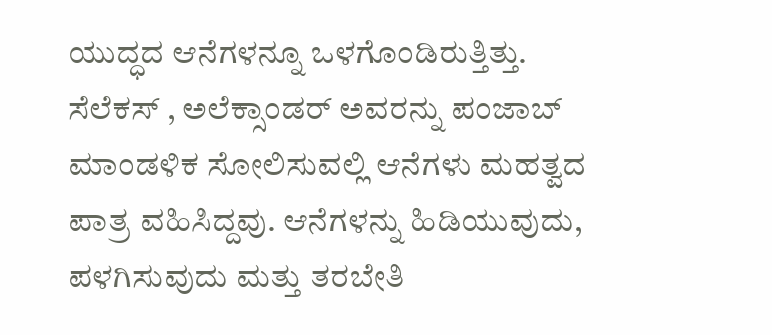ಯುದ್ಧದ ಆನೆಗಳನ್ನೂ ಒಳಗೊಂಡಿರುತ್ತಿತ್ತು. ಸೆಲೆಕಸ್ , ಅಲೆಕ್ಸಾಂಡರ್ ಅವರನ್ನು ಪಂಜಾಬ್‌ ಮಾಂಡಳಿಕ ಸೋಲಿಸುವಲ್ಲಿ ಆನೆಗಳು ಮಹತ್ವದ ಪಾತ್ರ ವಹಿಸಿದ್ದವು. ಆನೆಗಳನ್ನು ಹಿಡಿಯುವುದು, ಪಳಗಿಸುವುದು ಮತ್ತು ತರಬೇತಿ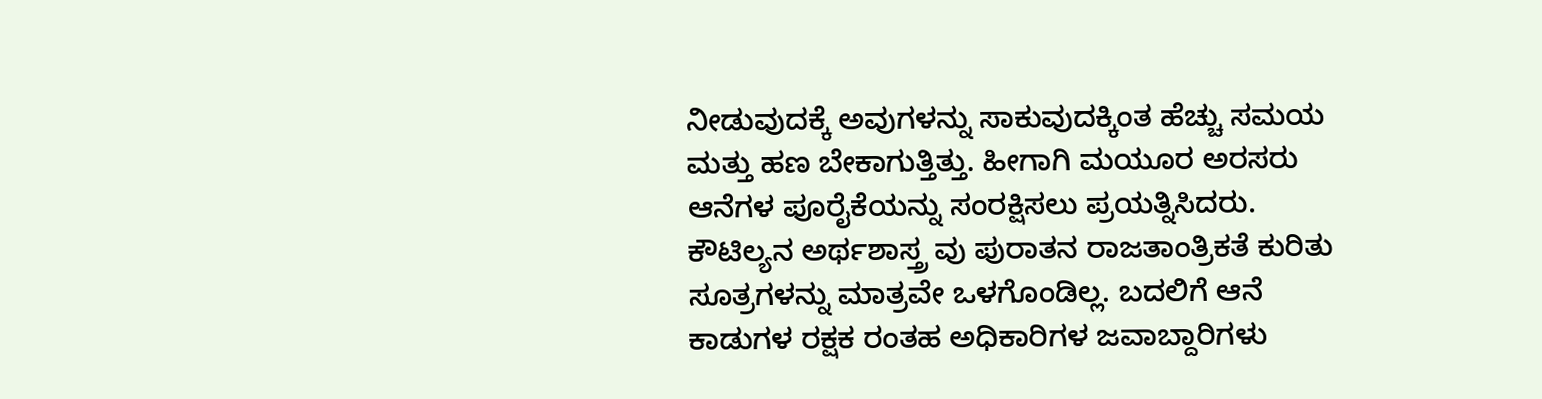ನೀಡುವುದಕ್ಕೆ ಅವುಗಳನ್ನು ಸಾಕುವುದಕ್ಕಿಂತ ಹೆಚ್ಚು ಸಮಯ ಮತ್ತು ಹಣ ಬೇಕಾಗುತ್ತಿತ್ತು. ಹೀಗಾಗಿ ಮಯೂರ ಅರಸರು ಆನೆಗಳ ಪೂರೈಕೆಯನ್ನು ಸಂರಕ್ಷಿಸಲು ಪ್ರಯತ್ನಿಸಿದರು. ಕೌಟಿಲ್ಯನ ಅರ್ಥಶಾಸ್ತ್ರ ವು ಪುರಾತನ ರಾಜತಾಂತ್ರಿಕತೆ ಕುರಿತು ಸೂತ್ರಗಳನ್ನು ಮಾತ್ರವೇ ಒಳಗೊಂಡಿಲ್ಲ. ಬದಲಿಗೆ ಆನೆ ಕಾಡುಗಳ ರಕ್ಷಕ ರಂತಹ ಅಧಿಕಾರಿಗಳ ಜವಾಬ್ದಾರಿಗಳು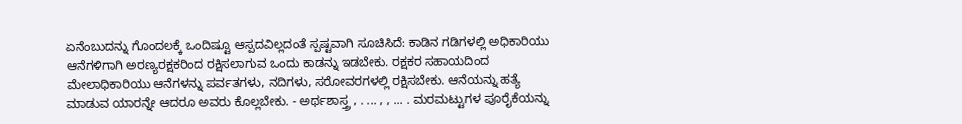ಏನೆಂಬುದನ್ನು ಗೊಂದಲಕ್ಕೆ ಒಂದಿಷ್ಟೂ ಆಸ್ಪದವಿಲ್ಲದಂತೆ ಸ್ಪಷ್ಟವಾಗಿ ಸೂಚಿಸಿದೆ: ಕಾಡಿನ ಗಡಿಗಳಲ್ಲಿ ಅಧಿಕಾರಿಯು ಆನೆಗಳಿಗಾಗಿ ಅರಣ್ಯರಕ್ಷಕರಿಂದ ರಕ್ಷಿಸಲಾಗುವ ಒಂದು ಕಾಡನ್ನು ಇಡಬೇಕು. ರಕ್ಷಕರ ಸಹಾಯದಿಂದ ಮೇಲಾಧಿಕಾರಿಯು ಆನೆಗಳನ್ನು ಪರ್ವತಗಳು, ನದಿಗಳು, ಸರೋವರಗಳಲ್ಲಿ ರಕ್ಷಿಸಬೇಕು. ಆನೆಯನ್ನು ಹತ್ಯೆ ಮಾಡುವ ಯಾರನ್ನೇ ಆದರೂ ಅವರು ಕೊಲ್ಲಬೇಕು. - ಅರ್ಥಶಾಸ್ತ್ರ , . ... , , ... . ಮರಮಟ್ಟುಗಳ ಪೂರೈಕೆಯನ್ನು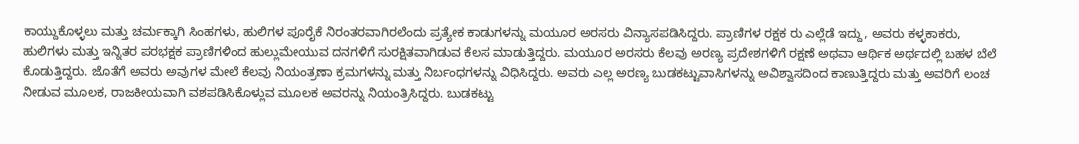ಕಾಯ್ದುಕೊಳ್ಳಲು ಮತ್ತು ಚರ್ಮಕ್ಕಾಗಿ ಸಿಂಹಗಳು, ಹುಲಿಗಳ ಪೂರೈಕೆ ನಿರಂತರವಾಗಿರಲೆಂದು ಪ್ರತ್ಯೇಕ ಕಾಡುಗಳನ್ನು ಮಯೂರ ಅರಸರು ವಿನ್ಯಾಸಪಡಿಸಿದ್ದರು. ಪ್ರಾಣಿಗಳ ರಕ್ಷಕ ರು ಎಲ್ಲೆಡೆ ಇದ್ದು, ಅವರು ಕಳ್ಳಕಾಕರು, ಹುಲಿಗಳು ಮತ್ತು ಇನ್ನಿತರ ಪರಭಕ್ಷಕ ಪ್ರಾಣಿಗಳಿಂದ ಹುಲ್ಲುಮೇಯುವ ದನಗಳಿಗೆ ಸುರಕ್ಷಿತವಾಗಿಡುವ ಕೆಲಸ ಮಾಡುತ್ತಿದ್ದರು. ಮಯೂರ ಅರಸರು ಕೆಲವು ಅರಣ್ಯ ಪ್ರದೇಶಗಳಿಗೆ ರಕ್ಷಣೆ ಅಥವಾ ಆರ್ಥಿಕ ಅರ್ಥದಲ್ಲಿ ಬಹಳ ಬೆಲೆ ಕೊಡುತ್ತಿದ್ದರು. ಜೊತೆಗೆ ಅವರು ಅವುಗಳ ಮೇಲೆ ಕೆಲವು ನಿಯಂತ್ರಣಾ ಕ್ರಮಗಳನ್ನು ಮತ್ತು ನಿರ್ಬಂಧಗಳನ್ನು ವಿಧಿಸಿದ್ದರು. ಅವರು ಎಲ್ಲ ಅರಣ್ಯ ಬುಡಕಟ್ಟುವಾಸಿಗಳನ್ನು ಅವಿಶ್ವಾಸದಿಂದ ಕಾಣುತ್ತಿದ್ದರು ಮತ್ತು ಅವರಿಗೆ ಲಂಚ ನೀಡುವ ಮೂಲಕ, ರಾಜಕೀಯವಾಗಿ ವಶಪಡಿಸಿಕೊಳ್ಲುವ ಮೂಲಕ ಅವರನ್ನು ನಿಯಂತ್ರಿಸಿದ್ದರು. ಬುಡಕಟ್ಟು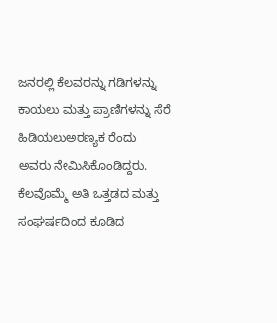ಜನರಲ್ಲಿ ಕೆಲವರನ್ನು ಗಡಿಗಳನ್ನು ಕಾಯಲು ಮತ್ತು ಪ್ರಾಣಿಗಳನ್ನು ಸೆರೆ ಹಿಡಿಯಲುಅರಣ್ಯಕ ರೆಂದು ಅವರು ನೇಮಿಸಿಕೊಂಡಿದ್ದರು. ಕೆಲವೊಮ್ಮೆ ಅತಿ ಒತ್ತಡದ ಮತ್ತು ಸಂಘರ್ಷದಿಂದ ಕೂಡಿದ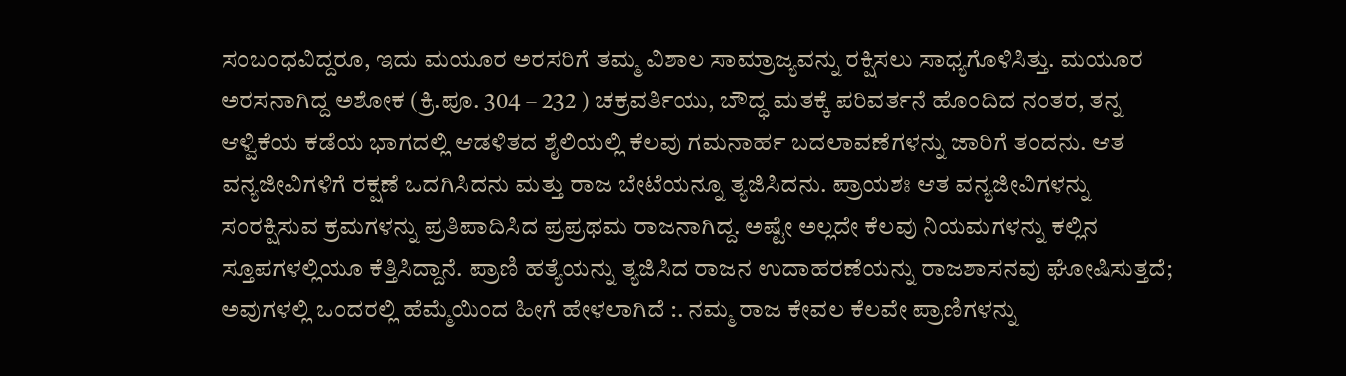ಸಂಬಂಧವಿದ್ದರೂ, ಇದು ಮಯೂರ ಅರಸರಿಗೆ ತಮ್ಮ ವಿಶಾಲ ಸಾಮ್ರಾಜ್ಯವನ್ನು ರಕ್ಷಿಸಲು ಸಾಧ್ಯಗೊಳಿಸಿತ್ತು. ಮಯೂರ ಅರಸನಾಗಿದ್ದ ಅಶೋಕ (ಕ್ರಿ.ಪೂ. 304 – 232 ) ಚಕ್ರವರ್ತಿಯು, ಬೌದ್ಧ ಮತಕ್ಕೆ ಪರಿವರ್ತನೆ ಹೊಂದಿದ ನಂತರ, ತನ್ನ ಆಳ್ವಿಕೆಯ ಕಡೆಯ ಭಾಗದಲ್ಲಿ ಆಡಳಿತದ ಶೈಲಿಯಲ್ಲಿ ಕೆಲವು ಗಮನಾರ್ಹ ಬದಲಾವಣೆಗಳನ್ನು ಜಾರಿಗೆ ತಂದನು. ಆತ ವನ್ಯಜೀವಿಗಳಿಗೆ ರಕ್ಷಣೆ ಒದಗಿಸಿದನು ಮತ್ತು ರಾಜ ಬೇಟೆಯನ್ನೂ ತ್ಯಜಿಸಿದನು. ಪ್ರಾಯಶಃ ಆತ ವನ್ಯಜೀವಿಗಳನ್ನು ಸಂರಕ್ಷಿಸುವ ಕ್ರಮಗಳನ್ನು ಪ್ರತಿಪಾದಿಸಿದ ಪ್ರಪ್ರಥಮ ರಾಜನಾಗಿದ್ದ. ಅಷ್ಟೇ ಅಲ್ಲದೇ ಕೆಲವು ನಿಯಮಗಳನ್ನು ಕಲ್ಲಿನ ಸ್ತೂಪಗಳಲ್ಲಿಯೂ ಕೆತ್ತಿಸಿದ್ದಾನೆ. ಪ್ರಾಣಿ ಹತ್ಯೆಯನ್ನು ತ್ಯಜಿಸಿದ ರಾಜನ ಉದಾಹರಣೆಯನ್ನು ರಾಜಶಾಸನವು ಘೋಷಿಸುತ್ತದೆ; ಅವುಗಳಲ್ಲಿ ಒಂದರಲ್ಲಿ ಹೆಮ್ಮೆಯಿಂದ ಹೀಗೆ ಹೇಳಲಾಗಿದೆ :. ನಮ್ಮ ರಾಜ ಕೇವಲ ಕೆಲವೇ ಪ್ರಾಣಿಗಳನ್ನು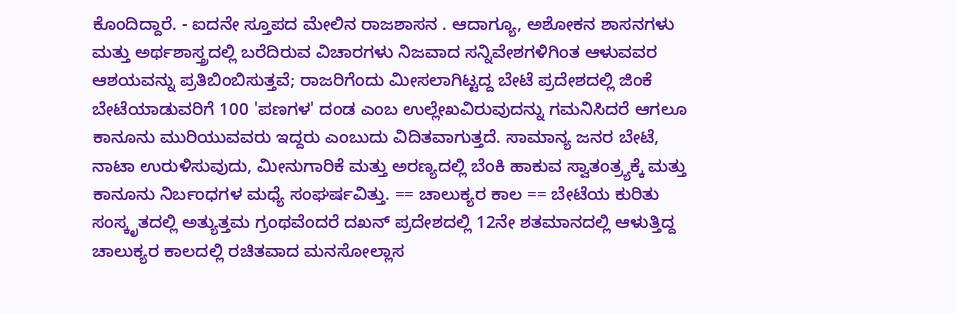ಕೊಂದಿದ್ದಾರೆ. - ಐದನೇ ಸ್ತೂಪದ ಮೇಲಿನ ರಾಜಶಾಸನ . ಆದಾಗ್ಯೂ, ಅಶೋಕನ ಶಾಸನಗಳು ಮತ್ತು ಅರ್ಥಶಾಸ್ತ್ರದಲ್ಲಿ ಬರೆದಿರುವ ವಿಚಾರಗಳು ನಿಜವಾದ ಸನ್ನಿವೇಶಗಳಿಗಿಂತ ಆಳುವವರ ಆಶಯವನ್ನು ಪ್ರತಿಬಿಂಬಿಸುತ್ತವೆ; ರಾಜರಿಗೆಂದು ಮೀಸಲಾಗಿಟ್ಟದ್ದ ಬೇಟೆ ಪ್ರದೇಶದಲ್ಲಿ ಜಿಂಕೆ ಬೇಟೆಯಾಡುವರಿಗೆ 100 'ಪಣಗಳ' ದಂಡ ಎಂಬ ಉಲ್ಲೇಖವಿರುವುದನ್ನು ಗಮನಿಸಿದರೆ ಆಗಲೂ ಕಾನೂನು ಮುರಿಯುವವರು ಇದ್ದರು ಎಂಬುದು ವಿದಿತವಾಗುತ್ತದೆ. ಸಾಮಾನ್ಯ ಜನರ ಬೇಟೆ, ನಾಟಾ ಉರುಳಿಸುವುದು, ಮೀನುಗಾರಿಕೆ ಮತ್ತು ಅರಣ್ಯದಲ್ಲಿ ಬೆಂಕಿ ಹಾಕುವ ಸ್ವಾತಂತ್ರ್ಯಕ್ಕೆ ಮತ್ತು ಕಾನೂನು ನಿರ್ಬಂಧಗಳ ಮಧ್ಯೆ ಸಂಘರ್ಷವಿತ್ತು. == ಚಾಲುಕ್ಯರ ಕಾಲ == ಬೇಟೆಯ ಕುರಿತು ಸಂಸ್ಕೃತದಲ್ಲಿ ಅತ್ಯುತ್ತಮ ಗ್ರಂಥವೆಂದರೆ ದಖನ್ ಪ್ರದೇಶದಲ್ಲಿ 12ನೇ ಶತಮಾನದಲ್ಲಿ ಆಳುತ್ತಿದ್ದ ಚಾಲುಕ್ಯರ ಕಾಲದಲ್ಲಿ ರಚಿತವಾದ ಮನಸೋಲ್ಲಾಸ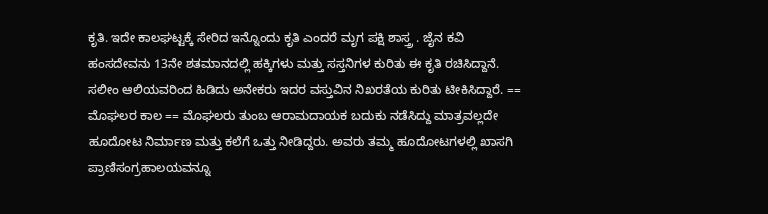ಕೃತಿ. ಇದೇ ಕಾಲಘಟ್ಟಕ್ಕೆ ಸೇರಿದ ಇನ್ನೊಂದು ಕೃತಿ ಎಂದರೆ ಮೃಗ ಪಕ್ಷಿ ಶಾಸ್ತ್ರ . ಜೈನ ಕವಿ ಹಂಸದೇವನು 13ನೇ ಶತಮಾನದಲ್ಲಿ ಹಕ್ಕಿಗಳು ಮತ್ತು ಸಸ್ತನಿಗಳ ಕುರಿತು ಈ ಕೃತಿ ರಚಿಸಿದ್ದಾನೆ. ಸಲೀಂ ಆಲಿಯವರಿಂದ ಹಿಡಿದು ಅನೇಕರು ಇದರ ವಸ್ತುವಿನ ನಿಖರತೆಯ ಕುರಿತು ಟೀಕಿಸಿದ್ದಾರೆ. == ಮೊಘಲರ ಕಾಲ == ಮೊಘಲರು ತುಂಬ ಆರಾಮದಾಯಕ ಬದುಕು ನಡೆಸಿದ್ದು ಮಾತ್ರವಲ್ಲದೇ ಹೂದೋಟ ನಿರ್ಮಾಣ ಮತ್ತು ಕಲೆಗೆ ಒತ್ತು ನೀಡಿದ್ದರು. ಅವರು ತಮ್ಮ ಹೂದೋಟಗಳಲ್ಲಿ ಖಾಸಗಿ ಪ್ರಾಣಿಸಂಗ್ರಹಾಲಯವನ್ನೂ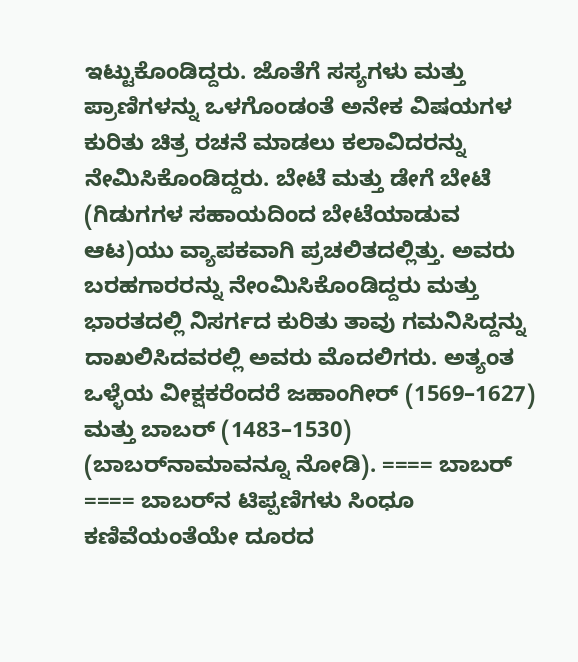ಇಟ್ಟುಕೊಂಡಿದ್ದರು. ಜೊತೆಗೆ ಸಸ್ಯಗಳು ಮತ್ತು ಪ್ರಾಣಿಗಳನ್ನು ಒಳಗೊಂಡಂತೆ ಅನೇಕ ವಿಷಯಗಳ ಕುರಿತು ಚಿತ್ರ ರಚನೆ ಮಾಡಲು ಕಲಾವಿದರನ್ನು ನೇಮಿಸಿಕೊಂಡಿದ್ದರು. ಬೇಟೆ ಮತ್ತು ಡೇಗೆ ಬೇಟೆ (ಗಿಡುಗಗಳ ಸಹಾಯದಿಂದ ಬೇಟೆಯಾಡುವ ಆಟ)ಯು ವ್ಯಾಪಕವಾಗಿ ಪ್ರಚಲಿತದಲ್ಲಿತ್ತು. ಅವರು ಬರಹಗಾರರನ್ನು ನೇಂಮಿಸಿಕೊಂಡಿದ್ದರು ಮತ್ತು ಭಾರತದಲ್ಲಿ ನಿಸರ್ಗದ ಕುರಿತು ತಾವು ಗಮನಿಸಿದ್ದನ್ನು ದಾಖಲಿಸಿದವರಲ್ಲಿ ಅವರು ಮೊದಲಿಗರು. ಅತ್ಯಂತ ಒಳ್ಳೆಯ ವೀಕ್ಷಕರೆಂದರೆ ಜಹಾಂಗೀರ್ (1569–1627) ಮತ್ತು ಬಾಬರ್ (1483–1530) (ಬಾಬರ್‌ನಾಮಾವನ್ನೂ ನೋಡಿ). ==== ಬಾಬರ್ ==== ಬಾಬರ್‌ನ ಟಿಪ್ಪಣಿಗಳು ಸಿಂಧೂ ಕಣಿವೆಯಂತೆಯೇ ದೂರದ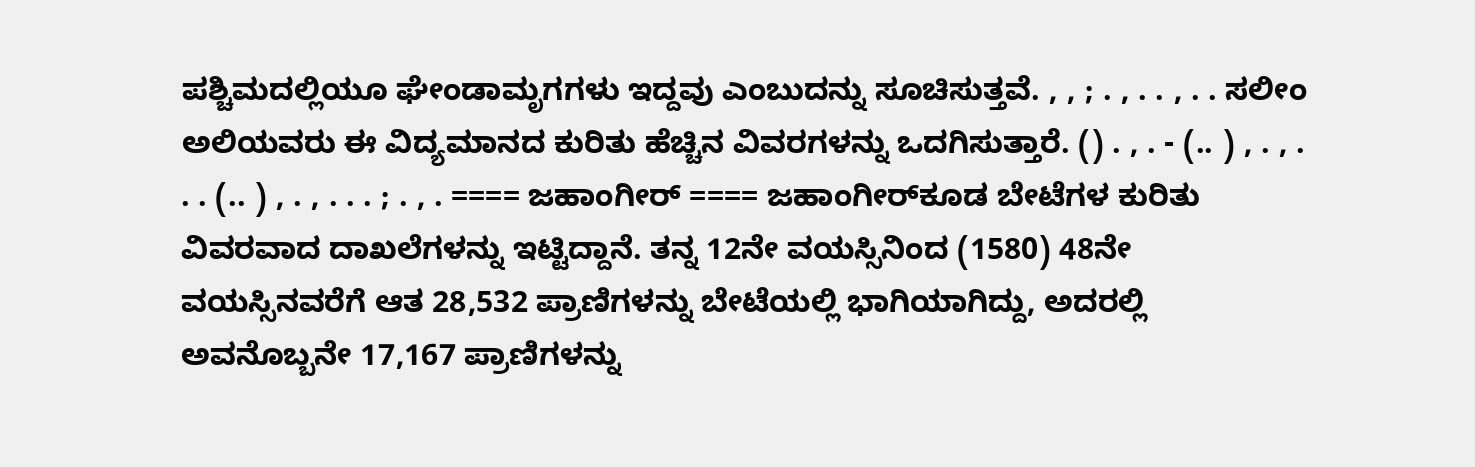ಪಶ್ಚಿಮದಲ್ಲಿಯೂ ಘೇಂಡಾಮೃಗಗಳು ಇದ್ದವು ಎಂಬುದನ್ನು ಸೂಚಿಸುತ್ತವೆ. , , ; . , . . , . . ಸಲೀಂ ಅಲಿಯವರು ಈ ವಿದ್ಯಮಾನದ ಕುರಿತು ಹೆಚ್ಚಿನ ವಿವರಗಳನ್ನು ಒದಗಿಸುತ್ತಾರೆ. () . , . - (.. ) , . , . . . (.. ) , . , . . . ; . , . ==== ಜಹಾಂಗೀರ್‌ ==== ಜಹಾಂಗೀರ್‌ಕೂಡ ಬೇಟೆಗಳ ಕುರಿತು ವಿವರವಾದ ದಾಖಲೆಗಳನ್ನು ಇಟ್ಟಿದ್ದಾನೆ. ತನ್ನ 12ನೇ ವಯಸ್ಸಿನಿಂದ (1580) 48ನೇ ವಯಸ್ಸಿನವರೆಗೆ ಆತ 28,532 ಪ್ರಾಣಿಗಳನ್ನು ಬೇಟೆಯಲ್ಲಿ ಭಾಗಿಯಾಗಿದ್ದು, ಅದರಲ್ಲಿ ಅವನೊಬ್ಬನೇ 17,167 ಪ್ರಾಣಿಗಳನ್ನು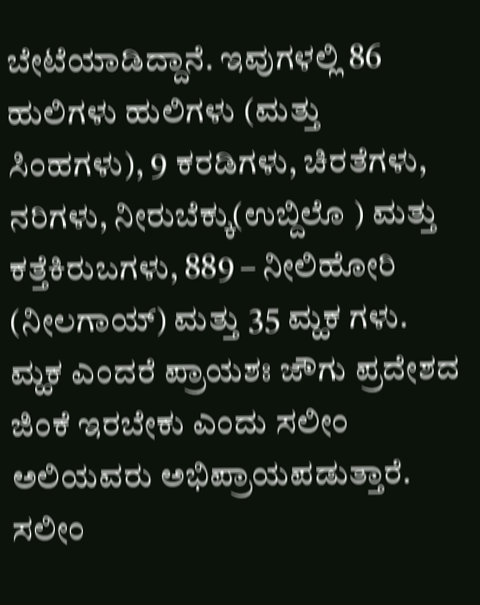ಬೇಟೆಯಾಡಿದ್ದಾನೆ. ಇವುಗಳಲ್ಲಿ 86 ಹುಲಿಗಳು ಹುಲಿಗಳು (ಮತ್ತು ಸಿಂಹಗಳು), 9 ಕರಡಿಗಳು, ಚಿರತೆಗಳು, ನರಿಗಳು, ನೀರುಬೆಕ್ಕು(ಉಬ್ದಿಲೊ ) ಮತ್ತು ಕತ್ತೆಕಿರುಬಗಳು, 889 – ನೀಲಿಹೋರಿ (ನೀಲಗಾಯ್) ಮತ್ತು 35 ಮ್ಹಕ ಗಳು. ಮ್ಹಕ ಎಂದರೆ ಪ್ರಾಯಶಃ ಜೌಗು ಪ್ರದೇಶದ ಜಿಂಕೆ ಇರಬೇಕು ಎಂದು ಸಲೀಂ ಅಲಿಯವರು ಅಭಿಪ್ರಾಯಪಡುತ್ತಾರೆ. ಸಲೀಂ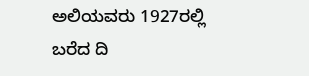ಅಲಿಯವರು 1927ರಲ್ಲಿ ಬರೆದ ದಿ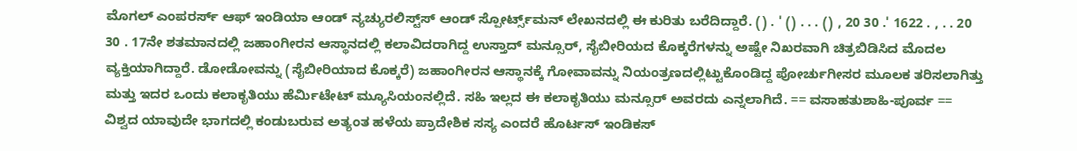ಮೊಗಲ್ ಎಂಪರರ್ಸ್ ಆಫ್ ಇಂಡಿಯಾ ಆಂಡ್ ನ್ಯಚ್ಯುರಲಿಸ್ಟ್‌ಸ್ ಆಂಡ್ ಸ್ಪೋರ್ಟ್ಸ್‌ಮನ್ ಲೇಖನದಲ್ಲಿ ಈ ಕುರಿತು ಬರೆದಿದ್ದಾರೆ. () . ' () . . . () , 20 30 .' 1622 . , . . 20 30 . 17ನೇ ಶತಮಾನದಲ್ಲಿ ಜಹಾಂಗೀರನ ಆಸ್ಥಾನದಲ್ಲಿ ಕಲಾವಿದರಾಗಿದ್ದ ಉಸ್ತಾದ್ ಮನ್ಸೂರ್, ಸೈಬೀರಿಯದ ಕೊಕ್ಕರೆಗಳನ್ನು ಅಷ್ಟೇ ನಿಖರವಾಗಿ ಚಿತ್ರಬಿಡಿಸಿದ ಮೊದಲ ವ್ಯಕ್ತಿಯಾಗಿದ್ದಾರೆ. ಡೋಡೋವನ್ನು (ಸೈಬೀರಿಯಾದ ಕೊಕ್ಕರೆ) ಜಹಾಂಗೀರನ ಆಸ್ಥಾನಕ್ಕೆ ಗೋವಾವನ್ನು ನಿಯಂತ್ರಣದಲ್ಲಿಟ್ಟುಕೊಂಡಿದ್ದ ಪೋರ್ಚುಗೀಸರ ಮೂಲಕ ತರಿಸಲಾಗಿತ್ತು ಮತ್ತು ಇದರ ಒಂದು ಕಲಾಕೃತಿಯು ಹೆರ್ಮಿಟೇಟ್ ಮ್ಯೂಸಿಯಂನಲ್ಲಿದೆ. ಸಹಿ ಇಲ್ಲದ ಈ ಕಲಾಕೃತಿಯು ಮನ್ಸೂರ್‌ ಅವರದು ಎನ್ನಲಾಗಿದೆ. == ವಸಾಹತುಶಾಹಿ-ಪೂರ್ವ == ವಿಶ್ವದ ಯಾವುದೇ ಭಾಗದಲ್ಲಿ ಕಂಡುಬರುವ ಅತ್ಯಂತ ಹಳೆಯ ಪ್ರಾದೇಶಿಕ ಸಸ್ಯ ಎಂದರೆ ಹೊರ್ಟಸ್ ಇಂಡಿಕಸ್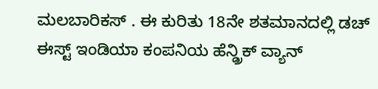ಮಲಬಾರಿಕಸ್ . ಈ ಕುರಿತು 18ನೇ ಶತಮಾನದಲ್ಲಿ ಡಚ್ ಈಸ್ಟ್ ಇಂಡಿಯಾ ಕಂಪನಿಯ ಹೆನ್ಡ್ರಿಕ್ ವ್ಯಾನ್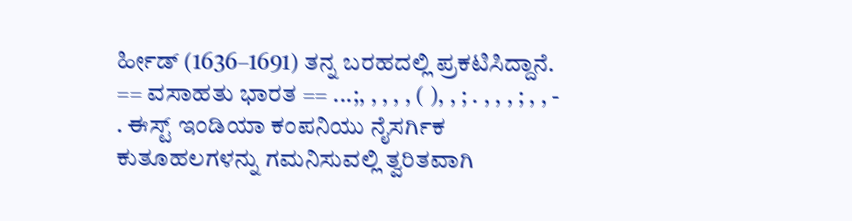ರ್ಹೀಡ್ (1636–1691) ತನ್ನ ಬರಹದಲ್ಲಿ ಪ್ರಕಟಿಸಿದ್ದಾನೆ. == ವಸಾಹತು ಭಾರತ == ...;, , , , , ( ), , ; . , , , ; , , - . ಈಸ್ಟ್‌ ಇಂಡಿಯಾ ಕಂಪನಿಯು ನೈಸರ್ಗಿಕ ಕುತೂಹಲಗಳನ್ನು ಗಮನಿಸುವಲ್ಲಿ ತ್ವರಿತವಾಗಿ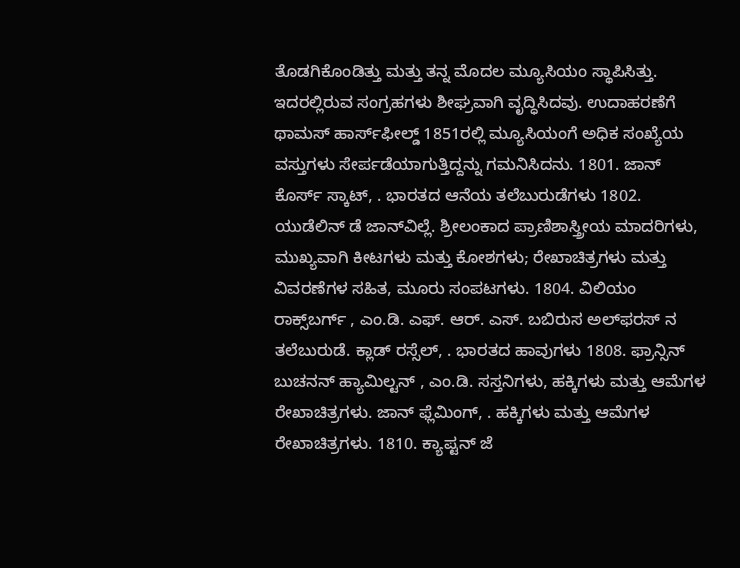ತೊಡಗಿಕೊಂಡಿತ್ತು ಮತ್ತು ತನ್ನ ಮೊದಲ ಮ್ಯೂಸಿಯಂ ಸ್ಥಾಪಿಸಿತ್ತು. ಇದರಲ್ಲಿರುವ ಸಂಗ್ರಹಗಳು ಶೀಘ್ರವಾಗಿ ವೃದ್ಧಿಸಿದವು. ಉದಾಹರಣೆಗೆ ಥಾಮಸ್ ಹಾರ್ಸ್‌ಫೀಲ್ಡ್ 1851ರಲ್ಲಿ ಮ್ಯೂಸಿಯಂಗೆ ಅಧಿಕ ಸಂಖ್ಯೆಯ ವಸ್ತುಗಳು ಸೇರ್ಪಡೆಯಾಗುತ್ತಿದ್ದನ್ನು ಗಮನಿಸಿದನು. 1801. ಜಾನ್ ಕೊರ್ಸ್‌ ಸ್ಕಾಟ್, . ಭಾರತದ ಆನೆಯ ತಲೆಬುರುಡೆಗಳು 1802. ಯುಡೆಲಿನ್ ಡೆ ಜಾನ್‌ವಿಲ್ಲೆ. ಶ್ರೀಲಂಕಾದ ಪ್ರಾಣಿಶಾಸ್ತ್ರೀಯ ಮಾದರಿಗಳು, ಮುಖ್ಯವಾಗಿ ಕೀಟಗಳು ಮತ್ತು ಕೋಶಗಳು; ರೇಖಾಚಿತ್ರಗಳು ಮತ್ತು ವಿವರಣೆಗಳ ಸಹಿತ, ಮೂರು ಸಂಪಟಗಳು. 1804. ವಿಲಿಯಂ ರಾಕ್ಸ್‌ಬರ್ಗ್ , ಎಂ.ಡಿ. ಎಫ್‌. ಆರ್. ಎಸ್. ಬಬಿರುಸ ಅಲ್‌ಫರಸ್‌‌ ನ ತಲೆಬುರುಡೆ. ಕ್ಲಾಡ್ ರಸ್ಸೆಲ್, . ಭಾರತದ ಹಾವುಗಳು 1808. ಫ್ರಾನ್ಸಿನ್‌ ಬುಚನನ್ ಹ್ಯಾಮಿಲ್ಟನ್ , ಎಂ.ಡಿ. ಸಸ್ತನಿಗಳು, ಹಕ್ಕಿಗಳು ಮತ್ತು ಆಮೆಗಳ ರೇಖಾಚಿತ್ರಗಳು. ಜಾನ್ ಫ್ಲೆಮಿಂಗ್, . ಹಕ್ಕಿಗಳು ಮತ್ತು ಆಮೆಗಳ ರೇಖಾಚಿತ್ರಗಳು. 1810. ಕ್ಯಾಪ್ಟನ್ ಜೆ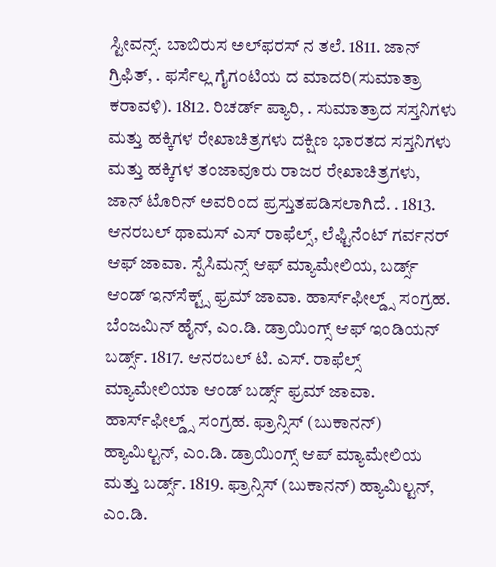ಸ್ಟೀವನ್ಸ್. ಬಾಬಿರುಸ ಅಲ್‌ಫರಸ್‌‌ ನ ತಲೆ. 1811. ಜಾನ್ ಗ್ರಿಫಿತ್, . ಫರ್ಸೆಲ್ಲ ಗೈಗಂಟಿಯ ದ ಮಾದರಿ(ಸುಮಾತ್ರಾ ಕರಾವಳಿ). 1812. ರಿಚರ್ಡ್‌ ಪ್ಯಾರಿ, . ಸುಮಾತ್ರಾದ ಸಸ್ತನಿಗಳು ಮತ್ತು ಹಕ್ಕಿಗಳ ರೇಖಾಚಿತ್ರಗಳು ದಕ್ಷಿಣ ಭಾರತದ ಸಸ್ತನಿಗಳು ಮತ್ತು ಹಕ್ಕಿಗಳ ತಂಜಾವೂರು ರಾಜರ ರೇಖಾಚಿತ್ರಗಳು, ಜಾನ್‌ ಟೊರಿನ್ ಅವರಿಂದ ಪ್ರಸ್ತುತಪಡಿಸಲಾಗಿದೆ. . 1813. ಆನರಬಲ್ ಥಾಮಸ್ ಎಸ್ ರಾಫೆಲ್ಸ್, ಲೆಫ್ಟಿನೆಂಟ್ ಗರ್ವನರ್ ಆಫ್ ಜಾವಾ. ಸ್ಪೆಸಿಮನ್ಸ್ ಆಫ್ ಮ್ಯಾಮೇಲಿಯ, ಬರ್ಡ್ಸ್ ಆಂಡ್ ಇನ್‌ಸೆಕ್ಟ್ಸ್ ಫ್ರಮ್ ಜಾವಾ. ಹಾರ್ಸ್‌ಫೀಲ್ಡ್ಸ್ ಸಂಗ್ರಹ. ಬೆಂಜಮಿನ್ ಹೈನ್, ಎಂ.ಡಿ. ಡ್ರಾಯಿಂಗ್ಸ್ ಆಫ್ ಇಂಡಿಯನ್ ಬರ್ಡ್ಸ್. 1817. ಆನರಬಲ್ ಟಿ. ಎಸ್. ರಾಫೆಲ್ಸ್ ಮ್ಯಾಮೇಲಿಯಾ ಆಂಡ್ ಬರ್ಡ್ಸ್ ಫ್ರಮ್ ಜಾವಾ. ಹಾರ್ಸ್‌ಫೀಲ್ಡ್ಸ್ ಸಂಗ್ರಹ. ಫ್ರಾನ್ಸಿಸ್ (ಬುಕಾನನ್‌) ಹ್ಯಾಮಿಲ್ಟನ್, ಎಂ.ಡಿ. ಡ್ರಾಯಿಂಗ್ಸ್ ಆಪ್ ಮ್ಯಾಮೇಲಿಯ ಮತ್ತು ಬರ್ಡ್ಸ್‌‌. 1819. ಫ್ರಾನ್ಸಿಸ್ (ಬುಕಾನನ್‌) ಹ್ಯಾಮಿಲ್ಟನ್, ಎಂ.ಡಿ.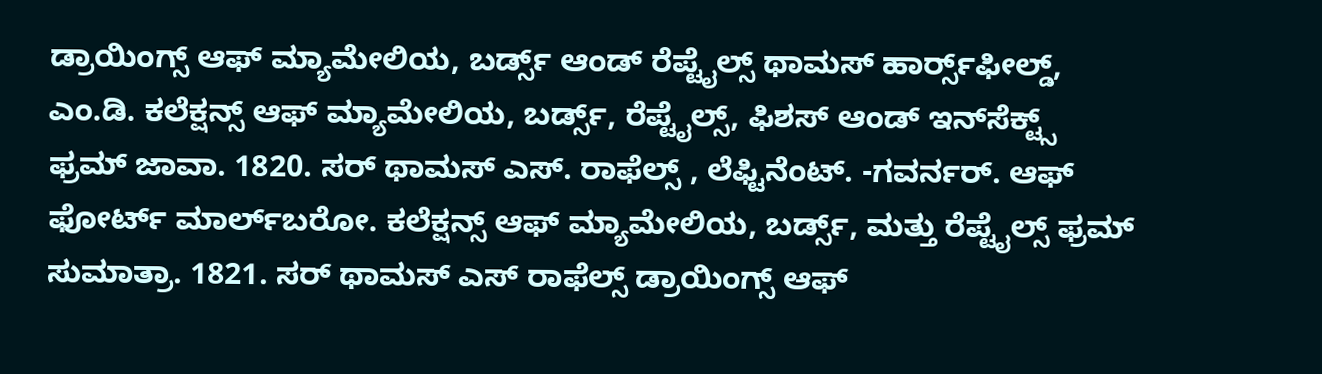ಡ್ರಾಯಿಂಗ್ಸ್ ಆಫ್ ಮ್ಯಾಮೇಲಿಯ, ಬರ್ಡ್ಸ್‌‌ ಆಂಡ್ ರೆಪ್ಟೈಲ್ಸ್ ಥಾಮಸ್ ಹಾರ್ರ್ಸ್‌ಫೀಲ್ಡ್‌, ಎಂ.ಡಿ. ಕಲೆಕ್ಷನ್ಸ್ ಆಫ್ ಮ್ಯಾಮೇಲಿಯ, ಬರ್ಡ್ಸ್‌‌, ರೆಪ್ಟೈಲ್ಸ್‌, ಫಿಶಸ್ ಆಂಡ್ ಇನ್‌ಸೆಕ್ಟ್ಸ್ ಫ್ರಮ್ ಜಾವಾ. 1820. ಸರ್ ಥಾಮಸ್ ಎಸ್. ರಾಫೆಲ್ಸ್ , ಲೆಫ್ಟಿನೆಂಟ್. -ಗವರ್ನರ್. ಆಫ್ ಫೋರ್ಟ್ ಮಾರ್ಲ್‌ಬರೋ. ಕಲೆಕ್ಷನ್ಸ್ ಆಫ್ ಮ್ಯಾಮೇಲಿಯ, ಬರ್ಡ್ಸ್‌‌, ಮತ್ತು ರೆಪ್ಟೈಲ್ಸ್ ಫ್ರಮ್ ಸುಮಾತ್ರಾ. 1821. ಸರ್ ಥಾಮಸ್ ಎಸ್ ರಾಫೆಲ್ಸ್ ಡ್ರಾಯಿಂಗ್ಸ್ ಆಫ್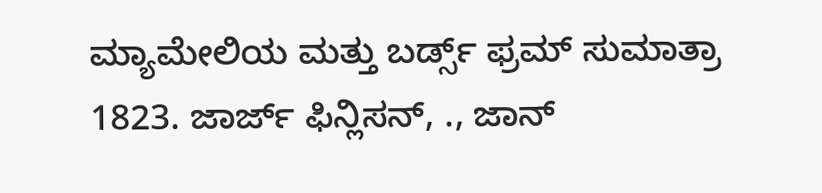ಮ್ಯಾಮೇಲಿಯ ಮತ್ತು ಬರ್ಡ್ಸ್‌‌ ಫ್ರಮ್‌ ಸುಮಾತ್ರಾ 1823. ಜಾರ್ಜ್‌ ಫಿನ್ಲಿಸನ್, ., ಜಾನ್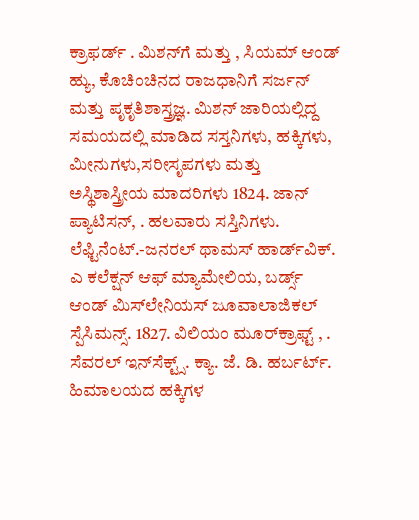ಕ್ರಾಫರ್ಡ್‌ . ಮಿಶನ್‌ಗೆ ಮತ್ತು , ಸಿಯಮ್ ಆಂಡ್ ಹ್ಯು, ಕೊಚಿಂಚಿನದ ರಾಜಧಾನಿಗೆ ಸರ್ಜನ್ ಮತ್ತು ಪೃಕೃತಿಶಾಸ್ತ್ರಜ್ಞ. ಮಿಶನ್ ಜಾರಿಯಲ್ಲಿದ್ದ ಸಮಯದಲ್ಲಿ ಮಾಡಿದ ಸಸ್ತನಿಗಳು, ಹಕ್ಕಿಗಳು, ಮೀನುಗಳು,ಸರೀಸೃಪಗಳು ಮತ್ತು ಅಸ್ಥಿಶಾಸ್ತ್ರೀಯ ಮಾದರಿಗಳು 1824. ಜಾನ್‌ ಪ್ಯಾಟಿಸನ್, . ಹಲವಾರು ಸಸ್ತಿನಿಗಳು. ಲೆಫ್ಟಿನೆಂಟ್.-ಜನರಲ್ ಥಾಮಸ್ ಹಾರ್ಡ್‌ವಿಕ್. ಎ ಕಲೆಕ್ಷನ್ ಆಫ್ ಮ್ಯಾಮೇಲಿಯ, ಬರ್ಡ್ಸ್‌‌ ಆಂಡ್ ಮಿಸ್‌ಲೇನಿಯಸ್ ಜೂವಾಲಾಜಿಕಲ್ ಸ್ಪೆಸಿಮನ್ಸ್. 1827. ವಿಲಿಯಂ ಮೂರ್‌ಕ್ರಾಫ್ಟ್ , . ಸೆವರಲ್ ಇನ್‌ಸೆಕ್ಟ್ಸ್. ಕ್ಯಾ. ಜೆ. ಡಿ. ಹರ್ಬರ್ಟ್. ಹಿಮಾಲಯದ ಹಕ್ಕಿಗಳ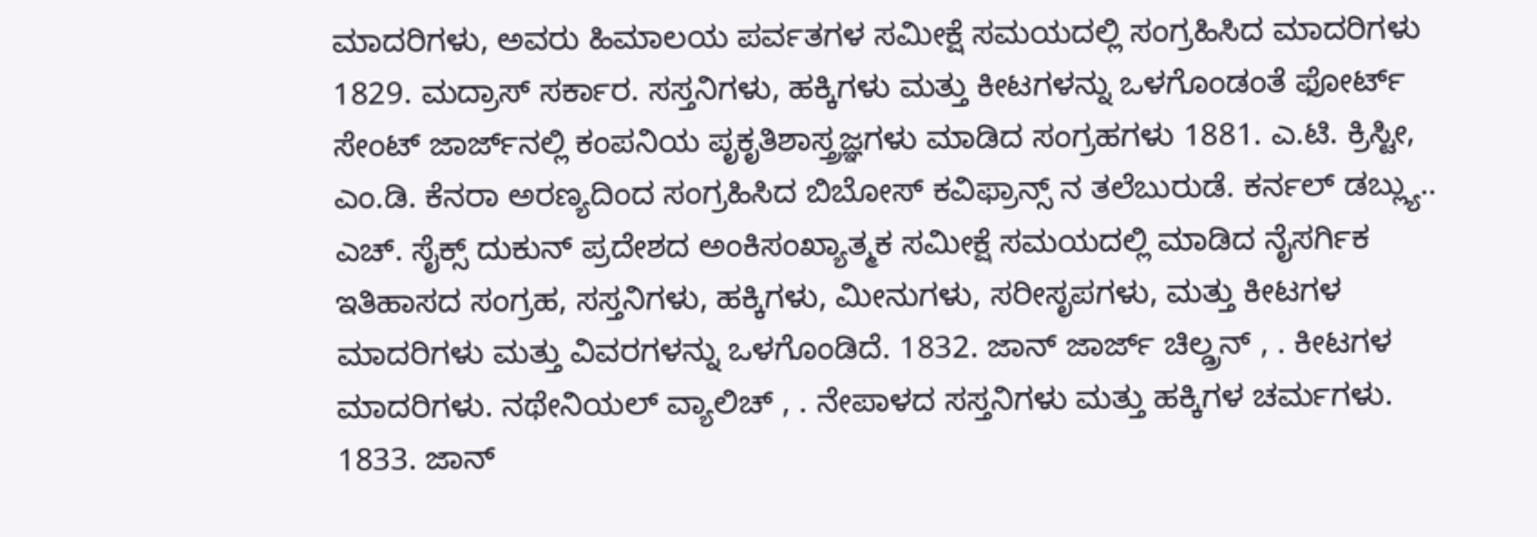ಮಾದರಿಗಳು, ಅವರು ಹಿಮಾಲಯ ಪರ್ವತಗಳ ಸಮೀಕ್ಷೆ ಸಮಯದಲ್ಲಿ ಸಂಗ್ರಹಿಸಿದ ಮಾದರಿಗಳು 1829. ಮದ್ರಾಸ್ ಸರ್ಕಾರ. ಸಸ್ತನಿಗಳು, ಹಕ್ಕಿಗಳು ಮತ್ತು ಕೀಟಗಳನ್ನು ಒಳಗೊಂಡಂತೆ ಫೋರ್ಟ್‌ ಸೇಂಟ್ ಜಾರ್ಜ್‌‌ನಲ್ಲಿ ಕಂಪನಿಯ ಪೃಕೃತಿಶಾಸ್ತ್ರಜ್ಞಗಳು ಮಾಡಿದ ಸಂಗ್ರಹಗಳು 1881. ಎ.ಟಿ. ಕ್ರಿಸ್ಟೀ, ಎಂ.ಡಿ. ಕೆನರಾ ಅರಣ್ಯದಿಂದ ಸಂಗ್ರಹಿಸಿದ ಬಿಬೋಸ್ ಕವಿಫ್ರಾನ್ಸ್‌‌ ನ ತಲೆಬುರುಡೆ. ಕರ್ನಲ್ ಡಬ್ಲ್ಯು.. ಎಚ್. ಸೈಕ್ಸ್ ದುಕುನ್ ಪ್ರದೇಶದ ಅಂಕಿಸಂಖ್ಯಾತ್ಮಕ ಸಮೀಕ್ಷೆ ಸಮಯದಲ್ಲಿ ಮಾಡಿದ ನೈಸರ್ಗಿಕ ಇತಿಹಾಸದ ಸಂಗ್ರಹ, ಸಸ್ತನಿಗಳು, ಹಕ್ಕಿಗಳು, ಮೀನುಗಳು, ಸರೀಸೃಪಗಳು, ಮತ್ತು ಕೀಟಗಳ ಮಾದರಿಗಳು ಮತ್ತು ವಿವರಗಳನ್ನು ಒಳಗೊಂಡಿದೆ. 1832. ಜಾನ್ ಜಾರ್ಜ್‌ ಚಿಲ್ಡ್ರನ್ , . ಕೀಟಗಳ ಮಾದರಿಗಳು. ನಥೇನಿಯಲ್ ವ್ಯಾಲಿಚ್ , . ನೇಪಾಳದ ಸಸ್ತನಿಗಳು ಮತ್ತು ಹಕ್ಕಿಗಳ ಚರ್ಮಗಳು. 1833. ಜಾನ್‌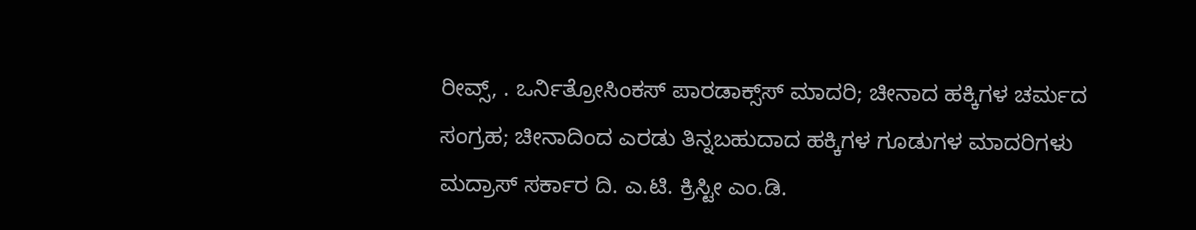ರೀವ್ಸ್, . ಒರ್ನಿತ್ರೋಸಿಂಕಸ್ ಪಾರಡಾಕ್ಸ್‌ಸ್ ಮಾದರಿ; ಚೀನಾದ ಹಕ್ಕಿಗಳ ಚರ್ಮದ ಸಂಗ್ರಹ; ಚೀನಾದಿಂದ ಎರಡು ತಿನ್ನಬಹುದಾದ ಹಕ್ಕಿಗಳ ಗೂಡುಗಳ ಮಾದರಿಗಳು ಮದ್ರಾಸ್ ಸರ್ಕಾರ ದಿ. ಎ.ಟಿ. ಕ್ರಿಸ್ಟೀ ಎಂ.ಡಿ.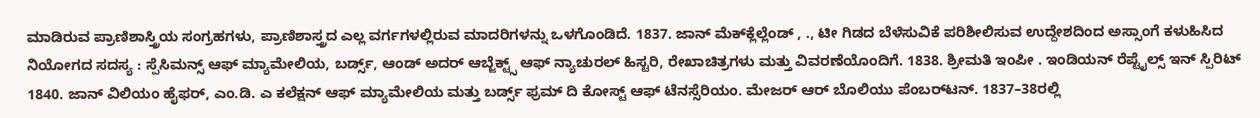ಮಾಡಿರುವ ಪ್ರಾಣಿಶಾಸ್ತ್ರಿಯ ಸಂಗ್ರಹಗಳು, ಪ್ರಾಣಿಶಾಸ್ತ್ರದ ಎಲ್ಲ ವರ್ಗಗಳಲ್ಲಿರುವ ಮಾದರಿಗಳನ್ನು ಒಳಗೊಂಡಿದೆ. 1837. ಜಾನ್ ಮೆಕ್‌ಕ್ಲೆಲ್ಲೆಂಡ್ , ., ಟೀ ಗಿಡದ ಬೆಳೆಸುವಿಕೆ ಪರಿಶೀಲಿಸುವ ಉದ್ದೇಶದಿಂದ ಅಸ್ಸಾಂಗೆ ಕಳುಹಿಸಿದ ನಿಯೋಗದ ಸದಸ್ಯ : ಸ್ಪೆಸಿಮನ್ಸ್ ಆಫ್ ಮ್ಯಾಮೇಲಿಯ, ಬರ್ಡ್ಸ್‌‌, ಆಂಡ್ ಅದರ್ ಆಬ್ಜೆಕ್ಟ್ಸ್ ಆಫ್ ನ್ಯಾಚುರಲ್ ಹಿಸ್ಟರಿ, ರೇಖಾಚಿತ್ರಗಳು ಮತ್ತು ವಿವರಣೆಯೊಂದಿಗೆ. 1838. ಶ್ರೀಮತಿ ಇಂಪೀ . ಇಂಡಿಯನ್ ರೆಪ್ಟೈಲ್ಸ್ ಇನ್ ಸ್ಪಿರಿಟ್ 1840. ಜಾನ್ ವಿಲಿಯಂ ಹೈಫರ್, ಎಂ.ಡಿ. ಎ ಕಲೆಕ್ಷನ್ ಆಫ್ ಮ್ಯಾಮೇಲಿಯ ಮತ್ತು ಬರ್ಡ್ಸ್‌‌ ಫ್ರಮ್ ದಿ ಕೋಸ್ಟ್ ಆಫ್ ಟೆನಸ್ಸೆರಿಯಂ. ಮೇಜರ್ ಆರ್ ಬೊಲಿಯು ಪೆಂಬರ್‌ಟನ್. 1837–38ರಲ್ಲಿ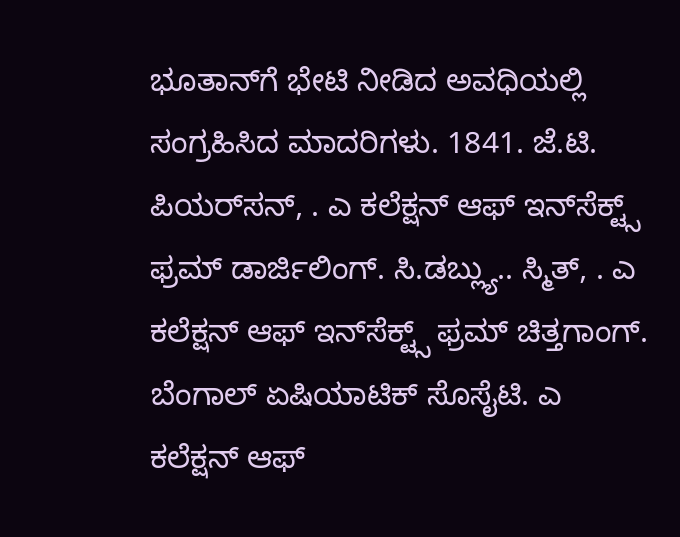ಭೂತಾನ್‌ಗೆ ಭೇಟಿ ನೀಡಿದ ಅವಧಿಯಲ್ಲಿ ಸಂಗ್ರಹಿಸಿದ ಮಾದರಿಗಳು. 1841. ಜೆ.ಟಿ. ಪಿಯರ್‌ಸನ್, . ಎ ಕಲೆಕ್ಷನ್ ಆಫ್ ಇನ್‌ಸೆಕ್ಟ್ಸ್ ಫ್ರಮ್ ಡಾರ್ಜಿಲಿಂಗ್. ಸಿ.ಡಬ್ಲ್ಯು.. ಸ್ಮಿತ್‌, . ಎ ಕಲೆಕ್ಷನ್ ಆಫ್ ಇನ್‌ಸೆಕ್ಟ್ಸ್ ಫ್ರಮ್ ಚಿತ್ತಗಾಂಗ್. ಬೆಂಗಾಲ್ ಏಷಿಯಾಟಿಕ್ ಸೊಸೈಟಿ. ಎ ಕಲೆಕ್ಷನ್ ಆಫ್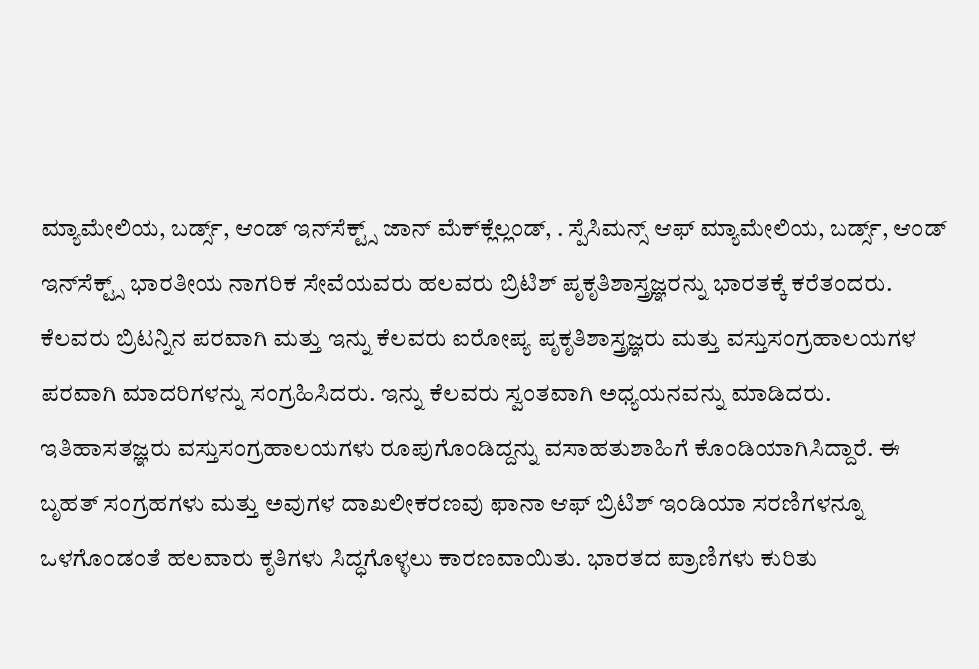ಮ್ಯಾಮೇಲಿಯ, ಬರ್ಡ್ಸ್‌‌, ಆಂಡ್ ಇನ್‌ಸೆಕ್ಟ್ಸ್ ಜಾನ್ ಮೆಕ್‌ಕ್ಲೆಲ್ಲಂಡ್, . ಸ್ಪೆಸಿಮನ್ಸ್ ಆಫ್ ಮ್ಯಾಮೇಲಿಯ, ಬರ್ಡ್ಸ್‌‌, ಆಂಡ್ ಇನ್‌ಸೆಕ್ಟ್ಸ್ ಭಾರತೀಯ ನಾಗರಿಕ ಸೇವೆಯವರು ಹಲವರು ಬ್ರಿಟಿಶ್ ಪೃಕೃತಿಶಾಸ್ತ್ರಜ್ಞರನ್ನು ಭಾರತಕ್ಕೆ ಕರೆತಂದರು. ಕೆಲವರು ಬ್ರಿಟನ್ನಿನ ಪರವಾಗಿ ಮತ್ತು ಇನ್ನು ಕೆಲವರು ಐರೋಪ್ಯ ಪೃಕೃತಿಶಾಸ್ತ್ರಜ್ಞರು ಮತ್ತು ವಸ್ತುಸಂಗ್ರಹಾಲಯಗಳ ಪರವಾಗಿ ಮಾದರಿಗಳನ್ನು ಸಂಗ್ರಹಿಸಿದರು. ಇನ್ನು ಕೆಲವರು ಸ್ವಂತವಾಗಿ ಅಧ್ಯಯನವನ್ನು ಮಾಡಿದರು. ಇತಿಹಾಸತಜ್ಞರು ವಸ್ತುಸಂಗ್ರಹಾಲಯಗಳು ರೂಪುಗೊಂಡಿದ್ದನ್ನು ವಸಾಹತುಶಾಹಿಗೆ ಕೊಂಡಿಯಾಗಿಸಿದ್ದಾರೆ. ಈ ಬೃಹತ್ ಸಂಗ್ರಹಗಳು ಮತ್ತು ಅವುಗಳ ದಾಖಲೀಕರಣವು ಫಾನಾ ಆಫ್ ಬ್ರಿಟಿಶ್ ಇಂಡಿಯಾ ಸರಣಿಗಳನ್ನೂ ಒಳಗೊಂಡಂತೆ ಹಲವಾರು ಕೃತಿಗಳು ಸಿದ್ಧಗೊಳ್ಳಲು ಕಾರಣವಾಯಿತು. ಭಾರತದ ಪ್ರಾಣಿಗಳು ಕುರಿತು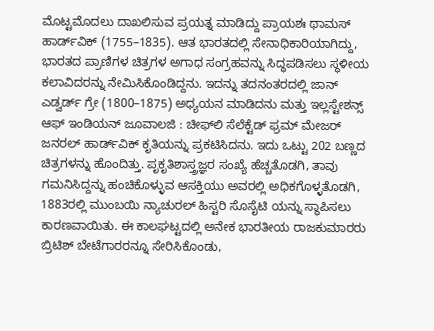ಮೊಟ್ಟಮೊದಲು ದಾಖಲಿಸುವ ಪ್ರಯತ್ನ ಮಾಡಿದ್ದು ಪ್ರಾಯಶಃ ಥಾಮಸ್ ಹಾರ್ಡ್‌ವಿಕ್ (1755–1835). ಆತ ಭಾರತದಲ್ಲಿ ಸೇನಾಧಿಕಾರಿಯಾಗಿದ್ದು, ಭಾರತದ ಪ್ರಾಣಿಗಳ ಚಿತ್ರಗಳ ಅಗಾಧ ಸಂಗ್ರಹವನ್ನು ಸಿದ್ಧಪಡಿಸಲು ಸ್ಥಳೀಯ ಕಲಾವಿದರನ್ನು ನೇಮಿಸಿಕೊಂಡಿದ್ದನು. ಇದನ್ನು ತದನಂತರದಲ್ಲಿ ಜಾನ್ ಎಡ್ವರ್ಡ್‌ ಗ್ರೇ (1800–1875) ಅಧ್ಯಯನ ಮಾಡಿದನು ಮತ್ತು ಇಲ್ಲಸ್ಟೇಶನ್ಸ್ ಆಫ್ ಇಂಡಿಯನ್ ಜೂವಾಲಜಿ : ಚೀಫ್‌ಲಿ ಸೆಲೆಕ್ಟೆಡ್ ಫ್ರಮ್ ಮೇಜರ್ ಜನರಲ್ ಹಾರ್ಡ್‌ವಿಕ್ ಕೃತಿಯನ್ನು ಪ್ರಕಟಿಸಿದನು. ಇದು ಒಟ್ಟು 202 ಬಣ್ಣದ ಚಿತ್ರಗಳನ್ನು ಹೊಂದಿತ್ತು. ಪೃಕೃತಿಶಾಸ್ತ್ರಜ್ಞರ ಸಂಖ್ಯೆ ಹೆಚ್ಚತೊಡಗಿ, ತಾವು ಗಮನಿಸಿದ್ದನ್ನು ಹಂಚಿಕೊಳ್ಳುವ ಆಸಕ್ತಿಯು ಅವರಲ್ಲಿ ಅಧಿಕಗೊಳ್ಳತೊಡಗಿ, 1883ರಲ್ಲಿ ಮುಂಬಯಿ ನ್ಯಾಚುರಲ್ ಹಿಸ್ಟರಿ ಸೊಸೈಟಿ ಯನ್ನು ಸ್ಥಾಪಿಸಲು ಕಾರಣವಾಯಿತು. ಈ ಕಾಲಘಟ್ಟದಲ್ಲಿ ಅನೇಕ ಭಾರತೀಯ ರಾಜಕುಮಾರರು ಬ್ರಿಟಿಶ್ ಬೇಟೆಗಾರರನ್ನೂ ಸೇರಿಸಿಕೊಂಡು,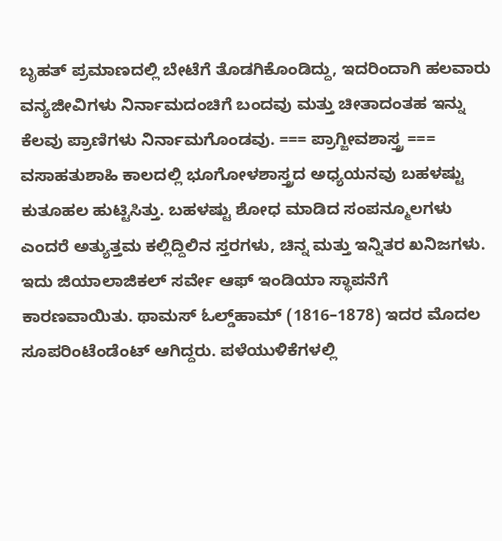ಬೃಹತ್ ಪ್ರಮಾಣದಲ್ಲಿ ಬೇಟೆಗೆ ತೊಡಗಿಕೊಂಡಿದ್ದು, ಇದರಿಂದಾಗಿ ಹಲವಾರು ವನ್ಯಜೀವಿಗಳು ನಿರ್ನಾಮದಂಚಿಗೆ ಬಂದವು ಮತ್ತು ಚೀತಾದಂತಹ ಇನ್ನು ಕೆಲವು ಪ್ರಾಣಿಗಳು ನಿರ್ನಾಮಗೊಂಡವು. === ಪ್ರಾಗ್ಜೀವಶಾಸ್ತ್ರ === ವಸಾಹತುಶಾಹಿ ಕಾಲದಲ್ಲಿ ಭೂಗೋಳಶಾಸ್ತ್ರದ ಅಧ್ಯಯನವು ಬಹಳಷ್ಟು ಕುತೂಹಲ ಹುಟ್ಟಿಸಿತ್ತು. ಬಹಳಷ್ಟು ಶೋಧ ಮಾಡಿದ ಸಂಪನ್ಮೂಲಗಳು ಎಂದರೆ ಅತ್ಯುತ್ತಮ ಕಲ್ಲಿದ್ದಿಲಿನ ಸ್ತರಗಳು, ಚಿನ್ನ ಮತ್ತು ಇನ್ನಿತರ ಖನಿಜಗಳು. ಇದು ಜಿಯಾಲಾಜಿಕಲ್ ಸರ್ವೇ ಆಫ್ ಇಂಡಿಯಾ ಸ್ಥಾಪನೆಗೆ ಕಾರಣವಾಯಿತು. ಥಾಮಸ್ ಓಲ್ಡ್‌ಹಾಮ್ (1816–1878) ಇದರ ಮೊದಲ ಸೂಪರಿಂಟೆಂಡೆಂಟ್ ಆಗಿದ್ದರು. ಪಳೆಯುಳಿಕೆಗಳಲ್ಲಿ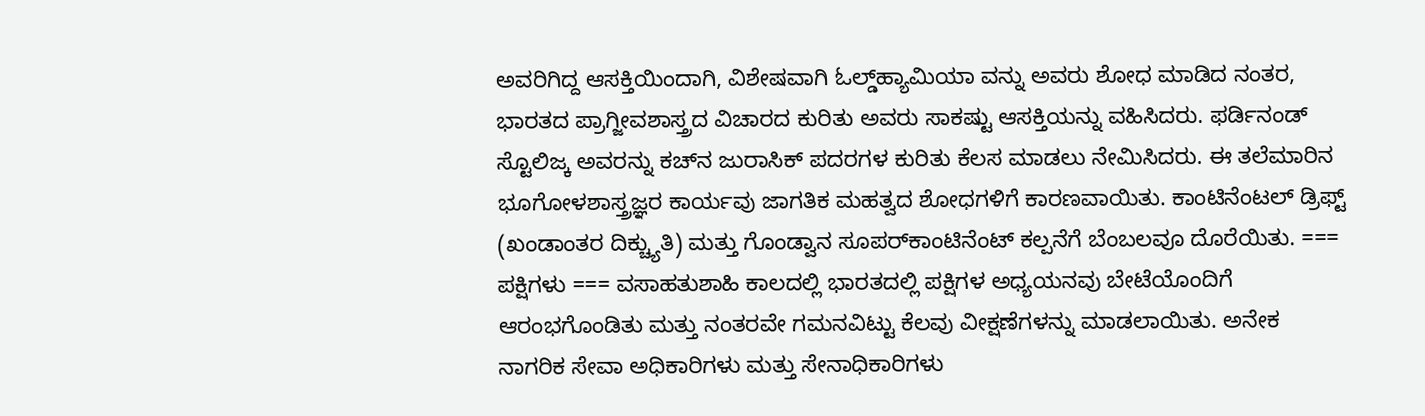ಅವರಿಗಿದ್ದ ಆಸಕ್ತಿಯಿಂದಾಗಿ, ವಿಶೇಷವಾಗಿ ಓಲ್ಡ್‌ಹ್ಯಾಮಿಯಾ ವನ್ನು ಅವರು ಶೋಧ ಮಾಡಿದ ನಂತರ, ಭಾರತದ ಪ್ರಾಗ್ಜೀವಶಾಸ್ತ್ರದ ವಿಚಾರದ ಕುರಿತು ಅವರು ಸಾಕಷ್ಟು ಆಸಕ್ತಿಯನ್ನು ವಹಿಸಿದರು. ಫರ್ಡಿನಂಡ್ ಸ್ಟೊಲಿಜ್ಕ ಅವರನ್ನು ಕಚ್‌ನ ಜುರಾಸಿಕ್ ಪದರಗಳ ಕುರಿತು ಕೆಲಸ ಮಾಡಲು ನೇಮಿಸಿದರು. ಈ ತಲೆಮಾರಿನ ಭೂಗೋಳಶಾಸ್ತ್ರಜ್ಞರ ಕಾರ್ಯವು ಜಾಗತಿಕ ಮಹತ್ವದ ಶೋಧಗಳಿಗೆ ಕಾರಣವಾಯಿತು. ಕಾಂಟಿನೆಂಟಲ್ ಡ್ರಿಫ್ಟ್ (ಖಂಡಾಂತರ ದಿಕ್ಚ್ಯುತಿ) ಮತ್ತು ಗೊಂಡ್ವಾನ ಸೂಪರ್‌ಕಾಂಟಿನೆಂಟ್ ಕಲ್ಪನೆಗೆ ಬೆಂಬಲವೂ ದೊರೆಯಿತು. === ಪಕ್ಷಿಗಳು === ವಸಾಹತುಶಾಹಿ ಕಾಲದಲ್ಲಿ ಭಾರತದಲ್ಲಿ ಪಕ್ಷಿಗಳ ಅಧ್ಯಯನವು ಬೇಟೆಯೊಂದಿಗೆ ಆರಂಭಗೊಂಡಿತು ಮತ್ತು ನಂತರವೇ ಗಮನವಿಟ್ಟು ಕೆಲವು ವೀಕ್ಷಣೆಗಳನ್ನು ಮಾಡಲಾಯಿತು. ಅನೇಕ ನಾಗರಿಕ ಸೇವಾ ಅಧಿಕಾರಿಗಳು ಮತ್ತು ಸೇನಾಧಿಕಾರಿಗಳು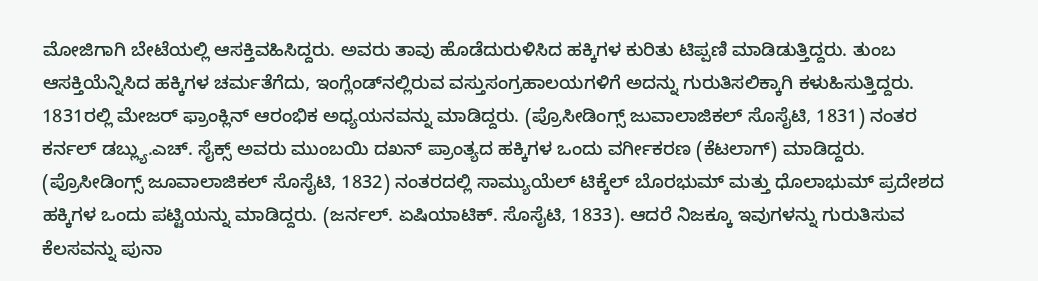ಮೋಜಿಗಾಗಿ ಬೇಟೆಯಲ್ಲಿ ಆಸಕ್ತಿವಹಿಸಿದ್ದರು. ಅವರು ತಾವು ಹೊಡೆದುರುಳಿಸಿದ ಹಕ್ಕಿಗಳ ಕುರಿತು ಟಿಪ್ಪಣಿ ಮಾಡಿಡುತ್ತಿದ್ದರು. ತುಂಬ ಆಸಕ್ತಿಯೆನ್ನಿಸಿದ ಹಕ್ಕಿಗಳ ಚರ್ಮತೆಗೆದು, ಇಂಗ್ಲೆಂಡ್‌‌ನಲ್ಲಿರುವ ವಸ್ತುಸಂಗ್ರಹಾಲಯಗಳಿಗೆ ಅದನ್ನು ಗುರುತಿಸಲಿಕ್ಕಾಗಿ ಕಳುಹಿಸುತ್ತಿದ್ದರು. 1831ರಲ್ಲಿ ಮೇಜರ್ ಫ್ರಾಂಕ್ಲಿನ್ ಆರಂಭಿಕ ಅಧ್ಯಯನವನ್ನು ಮಾಡಿದ್ದರು. (ಪ್ರೊಸೀಡಿಂಗ್ಸ್ ಜುವಾಲಾಜಿಕಲ್ ಸೊಸೈಟಿ, 1831) ನಂತರ ಕರ್ನಲ್ ಡಬ್ಲ್ಯು.ಎಚ್. ಸೈಕ್ಸ್‌ ಅವರು ಮುಂಬಯಿ ದಖನ್ ಪ್ರಾಂತ್ಯದ ಹಕ್ಕಿಗಳ ಒಂದು ವರ್ಗೀಕರಣ (ಕೆಟಲಾಗ್) ಮಾಡಿದ್ದರು. (ಪ್ರೊಸೀಡಿಂಗ್ಸ್ ಜೂವಾಲಾಜಿಕಲ್ ಸೊಸೈಟಿ, 1832) ನಂತರದಲ್ಲಿ ಸಾಮ್ಯುಯೆಲ್ ಟಿಕ್ಕೆಲ್ ಬೊರಭುಮ್ ಮತ್ತು ಧೊಲಾಭುಮ್ ಪ್ರದೇಶದ ಹಕ್ಕಿಗಳ ಒಂದು ಪಟ್ಟಿಯನ್ನು ಮಾಡಿದ್ದರು. (ಜರ್ನಲ್. ಏಷಿಯಾಟಿಕ್. ಸೊಸೈಟಿ, 1833). ಆದರೆ ನಿಜಕ್ಕೂ ಇವುಗಳನ್ನು ಗುರುತಿಸುವ ಕೆಲಸವನ್ನು ಪುನಾ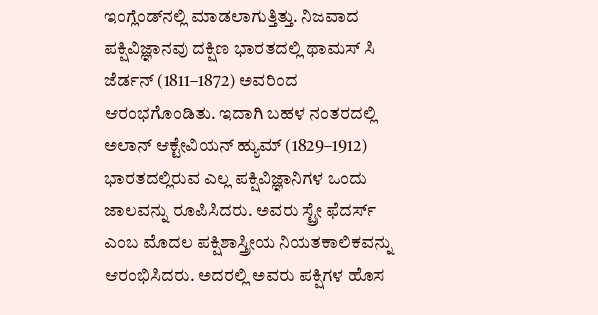ಇಂಗ್ಲೆಂಡ್‌ನಲ್ಲಿ ಮಾಡಲಾಗುತ್ತಿತ್ತು. ನಿಜವಾದ ಪಕ್ಷಿವಿಜ್ಞಾನವು ದಕ್ಷಿಣ ಭಾರತದಲ್ಲಿ ಥಾಮಸ್ ಸಿ ಜೆರ್ಡನ್ (1811–1872) ಅವರಿಂದ ಆರಂಭಗೊಂಡಿತು. ಇದಾಗಿ ಬಹಳ ನಂತರದಲ್ಲಿ ಅಲಾನ್ ಆಕ್ಟೇವಿಯನ್ ಹ್ಯುಮ್ (1829–1912) ಭಾರತದಲ್ಲಿರುವ ಎಲ್ಲ ಪಕ್ಷಿವಿಜ್ಞಾನಿಗಳ ಒಂದು ಜಾಲವನ್ನು ರೂಪಿಸಿದರು. ಅವರು ಸ್ಟ್ರೇ ಫೆದರ್ಸ್ ಎಂಬ ಮೊದಲ ಪಕ್ಷಿಶಾಸ್ತ್ರೀಯ ನಿಯತಕಾಲಿಕವನ್ನು ಆರಂಭಿಸಿದರು. ಅದರಲ್ಲಿ ಅವರು ಪಕ್ಷಿಗಳ ಹೊಸ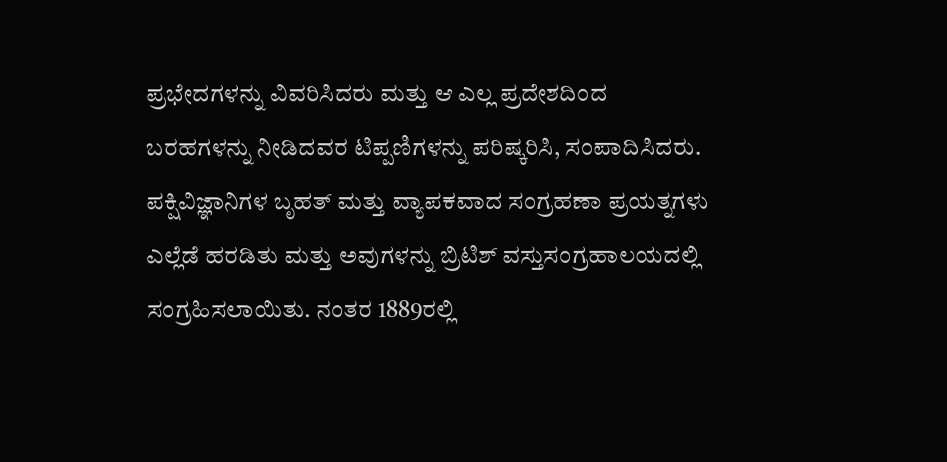ಪ್ರಭೇದಗಳನ್ನು ವಿವರಿಸಿದರು ಮತ್ತು ಆ ಎಲ್ಲ ಪ್ರದೇಶದಿಂದ ಬರಹಗಳನ್ನು ನೀಡಿದವರ ಟಿಪ್ಪಣಿಗಳನ್ನು ಪರಿಷ್ಕರಿಸಿ, ಸಂಪಾದಿಸಿದರು. ಪಕ್ಷಿವಿಜ್ಞಾನಿಗಳ ಬೃಹತ್ ಮತ್ತು ವ್ಯಾಪಕವಾದ ಸಂಗ್ರಹಣಾ ಪ್ರಯತ್ನಗಳು ಎಲ್ಲೆಡೆ ಹರಡಿತು ಮತ್ತು ಅವುಗಳನ್ನು ಬ್ರಿಟಿಶ್ ವಸ್ತುಸಂಗ್ರಹಾಲಯದಲ್ಲಿ ಸಂಗ್ರಹಿಸಲಾಯಿತು. ನಂತರ 1889ರಲ್ಲಿ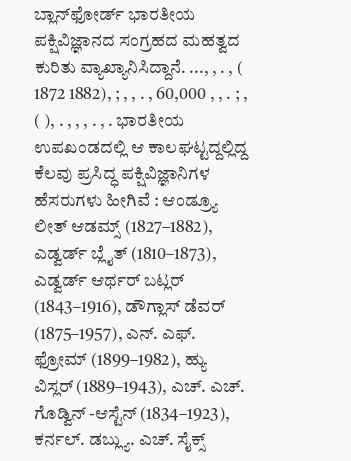ಬ್ಲಾನ್‌ಫೋರ್ಡ್‌ ಭಾರತೀಯ ಪಕ್ಷಿವಿಜ್ಞಾನದ ಸಂಗ್ರಹದ ಮಹತ್ವದ ಕುರಿತು ವ್ಯಾಖ್ಯಾನಿಸಿದ್ದಾನೆ. ..., , . , ( 1872 1882), ; , , . , 60,000 , , . ; , ( ), . , , , . , . ಭಾರತೀಯ ಉಪಖಂಡದಲ್ಲಿ ಆ ಕಾಲಘಟ್ಟದ್ದಲ್ಲಿದ್ದ ಕೆಲವು ಪ್ರಸಿದ್ಧ ಪಕ್ಷಿವಿಜ್ಞಾನಿಗಳ ಹೆಸರುಗಳು ಹೀಗಿವೆ : ಆಂಡ್ರ್ಯೂ ಲೀತ್ ಆಡಮ್ಸ್ (1827–1882), ಎಡ್ವರ್ಡ್‌ ಬ್ಲೈತ್‌ (1810–1873), ಎಡ್ವರ್ಡ್‌ ಆರ್ಥರ್ ಬಟ್ಲರ್ (1843–1916), ಡೌಗ್ಲಾಸ್‌ ಡೆವರ್ (1875–1957), ಎನ್‌. ಎಫ್‌. ಫ್ರೋಮ್‌ (1899–1982), ಹ್ಯು ವಿಸ್ಲರ್ (1889–1943), ಎಚ್‌. ಎಚ್‌. ಗೊಡ್ವಿನ್ -ಆಸ್ಟೆನ್ (1834–1923), ಕರ್ನಲ್. ಡಬ್ಲ್ಯು. ಎಚ್‌. ಸೈಕ್ಸ್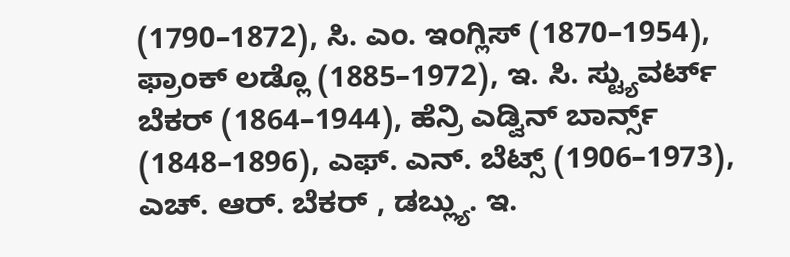(1790–1872), ಸಿ. ಎಂ. ಇಂಗ್ಲಿಸ್ (1870–1954), ಫ್ರಾಂಕ್ ಲಡ್ಲೊ (1885–1972), ಇ. ಸಿ. ಸ್ಟ್ಯುವರ್ಟ್‌ ಬೆಕರ್ (1864–1944), ಹೆನ್ರಿ ಎಡ್ವಿನ್ ಬಾರ್ನ್ಸ್ (1848–1896), ಎಫ್‌. ಎನ್. ಬೆಟ್ಸ್ (1906–1973), ಎಚ್‌. ಆರ್‌. ಬೆಕರ್ , ಡಬ್ಲ್ಯು. ಇ.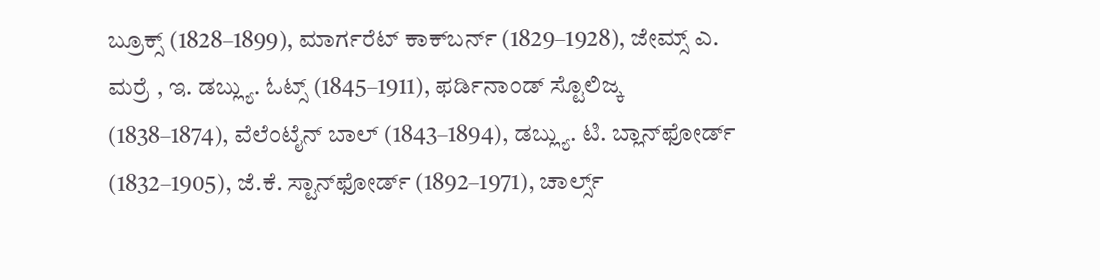ಬ್ರೂಕ್ಸ್ (1828–1899), ಮಾರ್ಗರೆಟ್ ಕಾಕ್‌ಬರ್ನ್ (1829–1928), ಜೇಮ್ಸ್‌ ಎ. ಮರ್ರೆ , ಇ. ಡಬ್ಲ್ಯು. ಓಟ್ಸ್ (1845–1911), ಫರ್ಡಿನಾಂಡ್ ಸ್ಟೊಲಿಜ್ಕ (1838–1874), ವೆಲೆಂಟೈನ್ ಬಾಲ್ (1843–1894), ಡಬ್ಲ್ಯು. ಟಿ. ಬ್ಲಾನ್‌ಫೋರ್ಡ್ (1832–1905), ಜೆ.ಕೆ. ಸ್ಟಾನ್‌ಫೋರ್ಡ್ (1892–1971), ಚಾರ್ಲ್ಸ್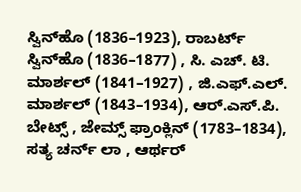ಸ್ವಿನ್‌ಹೊ (1836–1923), ರಾಬರ್ಟ್‌ ಸ್ವಿನ್‌ಹೊ (1836–1877) , ಸಿ. ಎಚ್‌. ಟಿ. ಮಾರ್ಶಲ್ (1841–1927) , ಜಿ.ಎಫ್‌.ಎಲ್‌. ಮಾರ್ಶಲ್ (1843–1934), ಆರ್‌.ಎಸ್‌.ಪಿ. ಬೇಟ್ಸ್ , ಜೇಮ್ಸ್ ಫ್ರಾಂಕ್ಲಿನ್ (1783–1834), ಸತ್ಯ ಚರ್ನ್‌ ಲಾ , ಆರ್ಥರ್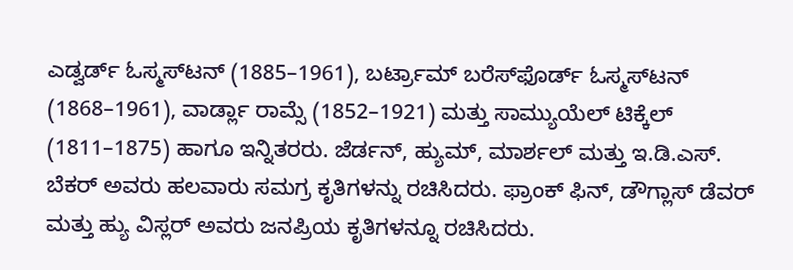ಎಡ್ವರ್ಡ್‌ ಓಸ್ಮಸ್‌ಟನ್ (1885–1961), ಬರ್ಟ್ರಾಮ್ ಬರೆಸ್‌ಫೊರ್ಡ್ ಓಸ್ಮಸ್‌ಟನ್ (1868–1961), ವಾರ್ಡ್ಲಾ ರಾಮ್ಸೆ (1852–1921) ಮತ್ತು ಸಾಮ್ಯುಯೆಲ್ ಟಿಕ್ಕೆಲ್ (1811–1875) ಹಾಗೂ ಇನ್ನಿತರರು. ಜೆರ್ಡನ್, ಹ್ಯುಮ್, ಮಾರ್ಶಲ್ ಮತ್ತು ಇ.ಡಿ.ಎಸ್‌. ಬೆಕರ್‌ ಅವರು ಹಲವಾರು ಸಮಗ್ರ ಕೃತಿಗಳನ್ನು ರಚಿಸಿದರು. ಫ್ರಾಂಕ್ ಫಿನ್, ಡೌಗ್ಲಾಸ್ ಡೆವರ್ ಮತ್ತು ಹ್ಯು ವಿಸ್ಲರ್‌ ಅವರು ಜನಪ್ರಿಯ ಕೃತಿಗಳನ್ನೂ ರಚಿಸಿದರು.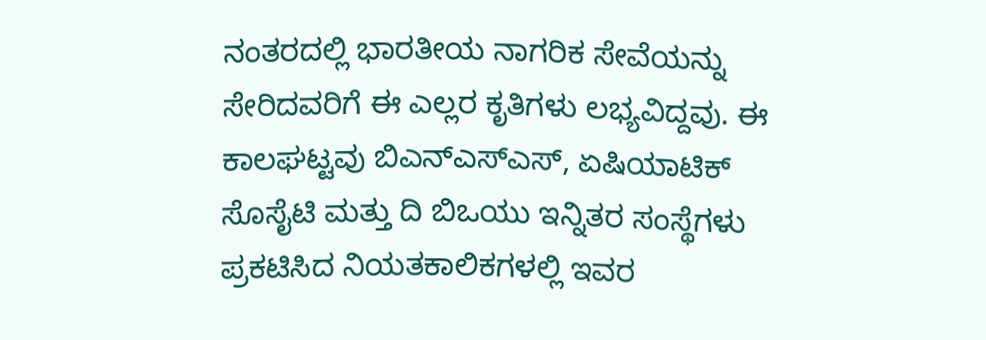ನಂತರದಲ್ಲಿ ಭಾರತೀಯ ನಾಗರಿಕ ಸೇವೆಯನ್ನು ಸೇರಿದವರಿಗೆ ಈ ಎಲ್ಲರ ಕೃತಿಗಳು ಲಭ್ಯವಿದ್ದವು. ಈ ಕಾಲಘಟ್ಟವು ಬಿಎನ್‌ಎಸ್‌ಎಸ್, ಏಷಿಯಾಟಿಕ್ ಸೊಸೈಟಿ ಮತ್ತು ದಿ ಬಿಒಯು ಇನ್ನಿತರ ಸಂಸ್ಥೆಗಳು ಪ್ರಕಟಿಸಿದ ನಿಯತಕಾಲಿಕಗಳಲ್ಲಿ ಇವರ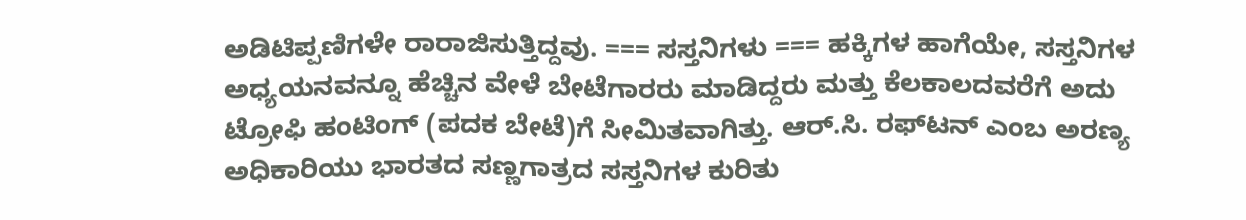ಅಡಿಟಿಪ್ಪಣಿಗಳೇ ರಾರಾಜಿಸುತ್ತಿದ್ದವು. === ಸಸ್ತನಿಗಳು === ಹಕ್ಕಿಗಳ ಹಾಗೆಯೇ, ಸಸ್ತನಿಗಳ ಅಧ್ಯಯನವನ್ನೂ ಹೆಚ್ಚಿನ ವೇಳೆ ಬೇಟೆಗಾರರು ಮಾಡಿದ್ದರು ಮತ್ತು ಕೆಲಕಾಲದವರೆಗೆ ಅದು ಟ್ರೋಫಿ ಹಂಟಿಂಗ್ (ಪದಕ ಬೇಟೆ)ಗೆ ಸೀಮಿತವಾಗಿತ್ತು. ಆರ್‌.ಸಿ. ರಫ್‌ಟನ್ ಎಂಬ ಅರಣ್ಯ ಅಧಿಕಾರಿಯು ಭಾರತದ ಸಣ್ಣಗಾತ್ರದ ಸಸ್ತನಿಗಳ ಕುರಿತು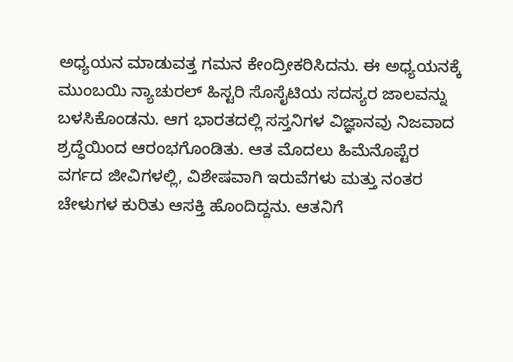ಅಧ್ಯಯನ ಮಾಡುವತ್ತ ಗಮನ ಕೇಂದ್ರೀಕರಿಸಿದನು. ಈ ಅಧ್ಯಯನಕ್ಕೆ ಮುಂಬಯಿ ನ್ಯಾಚುರಲ್ ಹಿಸ್ಟರಿ ಸೊಸೈಟಿಯ ಸದಸ್ಯರ ಜಾಲವನ್ನು ಬಳಸಿಕೊಂಡನು. ಆಗ ಭಾರತದಲ್ಲಿ ಸಸ್ತನಿಗಳ ವಿಜ್ಞಾನವು ನಿಜವಾದ ಶ್ರದ್ಧೆಯಿಂದ ಆರಂಭಗೊಂಡಿತು. ಆತ ಮೊದಲು ಹಿಮೆನೊಪ್ಟೆರ ವರ್ಗದ ಜೀವಿಗಳಲ್ಲಿ, ವಿಶೇಷವಾಗಿ ಇರುವೆಗಳು ಮತ್ತು ನಂತರ ಚೇಳುಗಳ ಕುರಿತು ಆಸಕ್ತಿ ಹೊಂದಿದ್ದನು. ಆತನಿಗೆ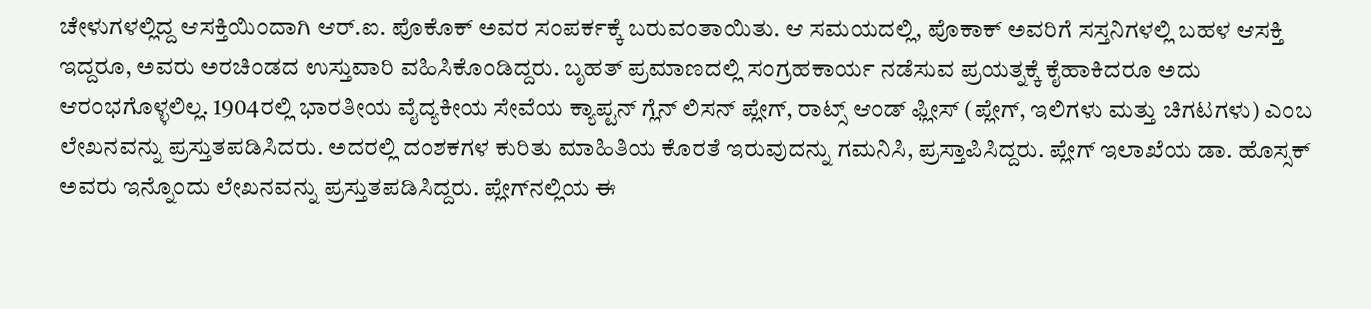ಚೇಳುಗಳಲ್ಲಿದ್ದ ಆಸಕ್ತಿಯಿಂದಾಗಿ ಆರ್‌.ಐ. ಪೊಕೊಕ್ ಅವರ ಸಂಪರ್ಕಕ್ಕೆ ಬರುವಂತಾಯಿತು. ಆ ಸಮಯದಲ್ಲಿ, ಪೊಕಾಕ್ ಅವರಿಗೆ ಸಸ್ತನಿಗಳಲ್ಲಿ ಬಹಳ ಆಸಕ್ತಿ ಇದ್ದರೂ, ಅವರು ಅರಚಿಂಡದ ಉಸ್ತುವಾರಿ ವಹಿಸಿಕೊಂಡಿದ್ದರು. ಬೃಹತ್ ಪ್ರಮಾಣದಲ್ಲಿ ಸಂಗ್ರಹಕಾರ್ಯ ನಡೆಸುವ ಪ್ರಯತ್ನಕ್ಕೆ ಕೈಹಾಕಿದರೂ ಅದು ಆರಂಭಗೊಳ್ಳಲಿಲ್ಲ. 1904ರಲ್ಲಿ ಭಾರತೀಯ ವೈದ್ಯಕೀಯ ಸೇವೆಯ ಕ್ಯಾಪ್ಟನ್ ಗ್ಲೆನ್ ಲಿಸನ್ ಪ್ಲೇಗ್, ರಾಟ್ಸ್ ಆಂಡ್ ಫ್ಲೀಸ್ (ಪ್ಲೇಗ್, ಇಲಿಗಳು ಮತ್ತು ಚಿಗಟಗಳು) ಎಂಬ ಲೇಖನವನ್ನು ಪ್ರಸ್ತುತಪಡಿಸಿದರು. ಅದರಲ್ಲಿ ದಂಶಕಗಳ ಕುರಿತು ಮಾಹಿತಿಯ ಕೊರತೆ ಇರುವುದನ್ನು ಗಮನಿಸಿ, ಪ್ರಸ್ತಾಪಿಸಿದ್ದರು. ಪ್ಲೇಗ್ ಇಲಾಖೆಯ ಡಾ. ಹೊಸ್ಸಕ್ ಅವರು ಇನ್ನೊಂದು ಲೇಖನವನ್ನು ಪ್ರಸ್ತುತಪಡಿಸಿದ್ದರು. ಪ್ಲೇಗ್‌ನಲ್ಲಿಯ ಈ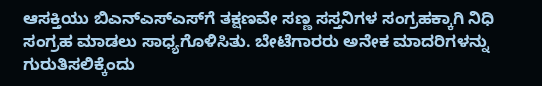ಆಸಕ್ತಿಯು ಬಿಎನ್‌ಎಸ್‌ಎಸ್‌ಗೆ ತಕ್ಷಣವೇ ಸಣ್ಣ ಸಸ್ತನಿಗಳ ಸಂಗ್ರಹಕ್ಕಾಗಿ ನಿಧಿ ಸಂಗ್ರಹ ಮಾಡಲು ಸಾಧ್ಯಗೊಳಿಸಿತು. ಬೇಟೆಗಾರರು ಅನೇಕ ಮಾದರಿಗಳನ್ನು ಗುರುತಿಸಲಿಕ್ಕೆಂದು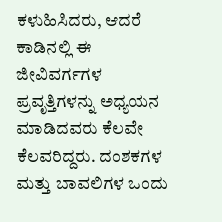ಕಳುಹಿಸಿದರು, ಆದರೆ ಕಾಡಿನಲ್ಲಿ ಈ ಜೀವಿವರ್ಗಗಳ ಪ್ರವೃತ್ತಿಗಳನ್ನು ಅಧ್ಯಯನ ಮಾಡಿದವರು ಕೆಲವೇ ಕೆಲವರಿದ್ದರು. ದಂಶಕಗಳ ಮತ್ತು ಬಾವಲಿಗಳ ಒಂದು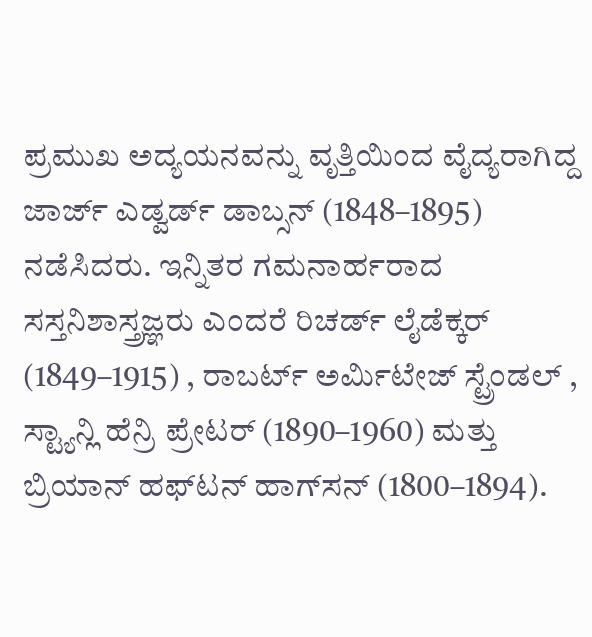ಪ್ರಮುಖ ಅದ್ಯಯನವನ್ನು ವೃತ್ತಿಯಿಂದ ವೈದ್ಯರಾಗಿದ್ದ ಜಾರ್ಜ್‌ ಎಡ್ವರ್ಡ್‌ ಡಾಬ್ಸನ್ (1848–1895) ನಡೆಸಿದರು. ಇನ್ನಿತರ ಗಮನಾರ್ಹರಾದ ಸಸ್ತನಿಶಾಸ್ತ್ರಜ್ಞರು ಎಂದರೆ ರಿಚರ್ಡ್ ಲೈಡೆಕ್ಕರ್ (1849–1915) , ರಾಬರ್ಟ್ ಅರ್ಮಿಟೇಜ್ ಸ್ಟ್ರೆಂಡಲ್ , ಸ್ಟ್ಯಾನ್ಲಿ ಹೆನ್ರಿ ಪ್ರೇಟರ್ (1890–1960) ಮತ್ತು ಬ್ರಿಯಾನ್ ಹಫ್‌ಟನ್ ಹಾಗ್‌ಸನ್ (1800–1894).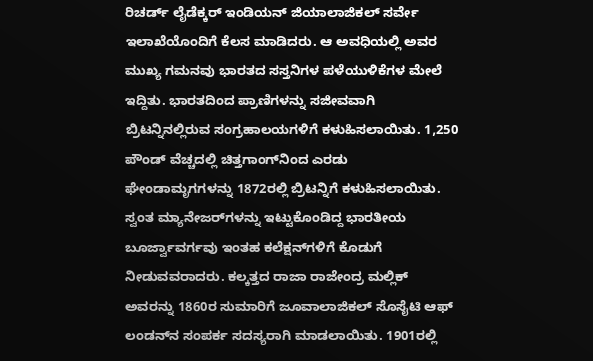ರಿಚರ್ಡ್ ಲೈಡೆಕ್ಕರ್ ಇಂಡಿಯನ್ ಜಿಯಾಲಾಜಿಕಲ್ ಸರ್ವೇ ಇಲಾಖೆಯೊಂದಿಗೆ ಕೆಲಸ ಮಾಡಿದರು. ಆ ಅವಧಿಯಲ್ಲಿ ಅವರ ಮುಖ್ಯ ಗಮನವು ಭಾರತದ ಸಸ್ತನಿಗಳ ಪಳೆಯುಳಿಕೆಗಳ ಮೇಲೆ ಇದ್ದಿತು. ಭಾರತದಿಂದ ಪ್ರಾಣಿಗಳನ್ನು ಸಜೀವವಾಗಿ ಬ್ರಿಟನ್ನಿನಲ್ಲಿರುವ ಸಂಗ್ರಹಾಲಯಗಳಿಗೆ ಕಳುಹಿಸಲಾಯಿತು. 1,250 ಪೌಂಡ್ ವೆಚ್ಚದಲ್ಲಿ ಚಿತ್ತಗಾಂಗ್‌ನಿಂದ ಎರಡು ಘೇಂಡಾಮೃಗಗಳನ್ನು 1872ರಲ್ಲಿ ಬ್ರಿಟನ್ನಿಗೆ ಕಳುಹಿಸಲಾಯಿತು. ಸ್ವಂತ ಮ್ಯಾನೇಜರ್‌ಗಳನ್ನು ಇಟ್ಟುಕೊಂಡಿದ್ದ ಭಾರತೀಯ ಬೂರ್ಜ್ವಾವರ್ಗವು ಇಂತಹ ಕಲೆಕ್ಷನ್‌ಗಳಿಗೆ ಕೊಡುಗೆ ನೀಡುವವರಾದರು. ಕಲ್ಕತ್ತದ ರಾಜಾ ರಾಜೇಂದ್ರ ಮಲ್ಲಿಕ್ ಅವರನ್ನು 1860ರ ಸುಮಾರಿಗೆ ಜೂವಾಲಾಜಿಕಲ್ ಸೊಸೈಟಿ ಆಫ್ ಲಂಡನ್‌‌ನ ಸಂಪರ್ಕ ಸದಸ್ಯರಾಗಿ ಮಾಡಲಾಯಿತು. 1901ರಲ್ಲಿ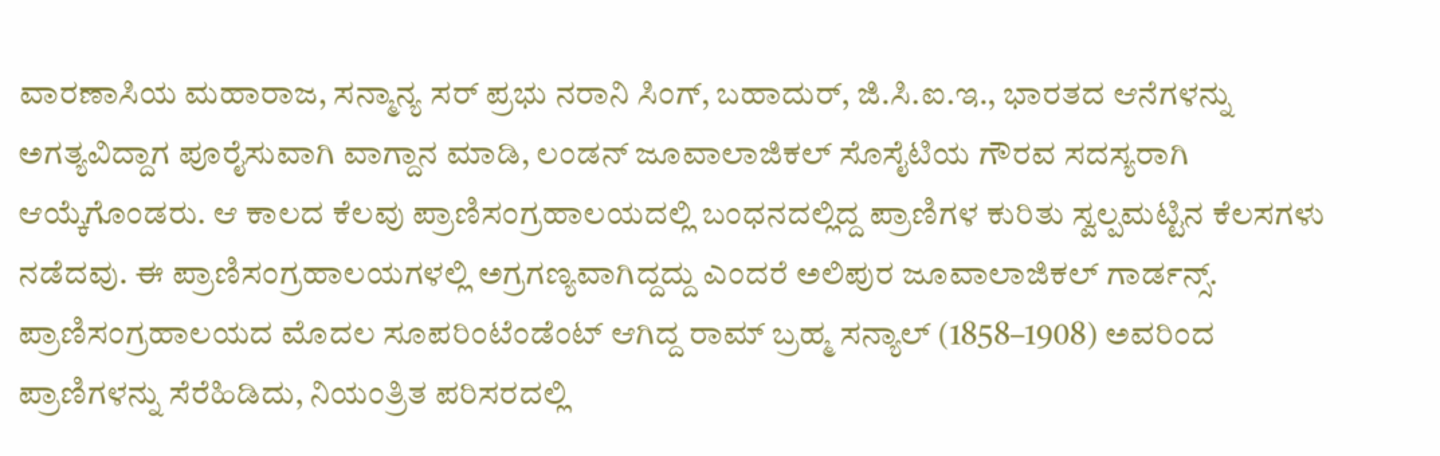ವಾರಣಾಸಿಯ ಮಹಾರಾಜ, ಸನ್ಮಾನ್ಯ ಸರ್ ಪ್ರಭು ನರಾನಿ ಸಿಂಗ್, ಬಹಾದುರ್, ಜಿ.ಸಿ.ಐ.ಇ., ಭಾರತದ ಆನೆಗಳನ್ನು ಅಗತ್ಯವಿದ್ದಾಗ ಪೂರೈಸುವಾಗಿ ವಾಗ್ದಾನ ಮಾಡಿ, ಲಂಡನ್ ಜೂವಾಲಾಜಿಕಲ್ ಸೊಸೈಟಿಯ ಗೌರವ ಸದಸ್ಯರಾಗಿ ಆಯ್ಕೆಗೊಂಡರು. ಆ ಕಾಲದ ಕೆಲವು ಪ್ರಾಣಿಸಂಗ್ರಹಾಲಯದಲ್ಲಿ ಬಂಧನದಲ್ಲಿದ್ದ ಪ್ರಾಣಿಗಳ ಕುರಿತು ಸ್ವಲ್ಪಮಟ್ಟಿನ ಕೆಲಸಗಳು ನಡೆದವು. ಈ ಪ್ರಾಣಿಸಂಗ್ರಹಾಲಯಗಳಲ್ಲಿ ಅಗ್ರಗಣ್ಯವಾಗಿದ್ದದ್ದು ಎಂದರೆ ಅಲಿಪುರ ಜೂವಾಲಾಜಿಕಲ್ ಗಾರ್ಡನ್ಸ್. ಪ್ರಾಣಿಸಂಗ್ರಹಾಲಯದ ಮೊದಲ ಸೂಪರಿಂಟೆಂಡೆಂಟ್ ಆಗಿದ್ದ ರಾಮ್ ಬ್ರಹ್ಮ ಸನ್ಯಾಲ್ (1858–1908) ಅವರಿಂದ ಪ್ರಾಣಿಗಳನ್ನು ಸೆರೆಹಿಡಿದು, ನಿಯಂತ್ರಿತ ಪರಿಸರದಲ್ಲಿ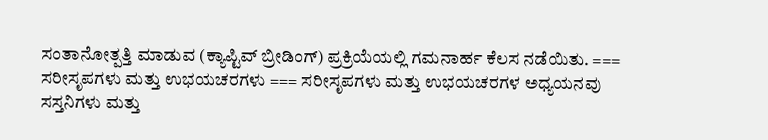ಸಂತಾನೋತ್ಪತ್ತಿ ಮಾಡುವ (ಕ್ಯಾಪ್ಟಿವ್ ಬ್ರೀಡಿಂಗ್) ಪ್ರಕ್ರಿಯೆಯಲ್ಲಿ ಗಮನಾರ್ಹ ಕೆಲಸ ನಡೆಯಿತು. === ಸರೀಸೃಪಗಳು ಮತ್ತು ಉಭಯಚರಗಳು === ಸರೀಸೃಪಗಳು ಮತ್ತು ಉಭಯಚರಗಳ ಅಧ್ಯಯನವು ಸಸ್ತನಿಗಳು ಮತ್ತು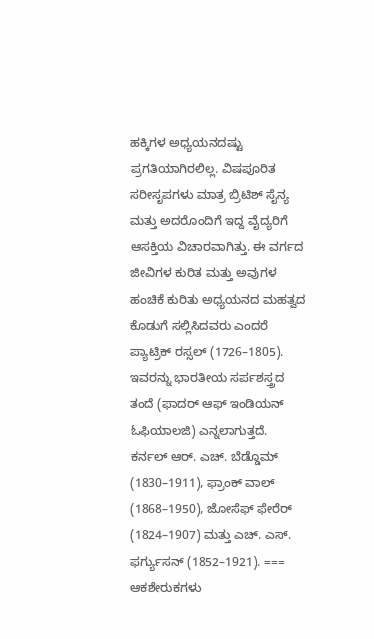ಹಕ್ಕಿಗಳ ಅಧ್ಯಯನದಷ್ಟು ಪ್ರಗತಿಯಾಗಿರಲಿಲ್ಲ. ವಿಷಪೂರಿತ ಸರೀಸೃಪಗಳು ಮಾತ್ರ ಬ್ರಿಟಿಶ್ ಸೈನ್ಯ ಮತ್ತು ಅದರೊಂದಿಗೆ ಇದ್ದ ವೈದ್ಯರಿಗೆ ಆಸಕ್ತಿಯ ವಿಚಾರವಾಗಿತ್ತು. ಈ ವರ್ಗದ ಜೀವಿಗಳ ಕುರಿತ ಮತ್ತು ಅವುಗಳ ಹಂಚಿಕೆ ಕುರಿತು ಅಧ್ಯಯನದ ಮಹತ್ವದ ಕೊಡುಗೆ ಸಲ್ಲಿಸಿದವರು ಎಂದರೆ ಪ್ಯಾಟ್ರಿಕ್ ರಸ್ಸಲ್ (1726–1805). ಇವರನ್ನು ಭಾರತೀಯ ಸರ್ಪಶಸ್ತ್ರದ ತಂದೆ (ಫಾದರ್ ಆಫ್ ಇಂಡಿಯನ್ ಓಫಿಯಾಲಜಿ) ಎನ್ನಲಾಗುತ್ತದೆ. ಕರ್ನಲ್ ಆರ್‌. ಎಚ್‌. ಬೆಡ್ಡೊಮ್ (1830–1911), ಫ್ರಾಂಕ್ ವಾಲ್ (1868–1950), ಜೋಸೆಫ್ ಫೇರೆರ್ (1824–1907) ಮತ್ತು ಎಚ್‌. ಎಸ್. ಫರ್ಗ್ಯುಸನ್ (1852–1921). === ಆಕಶೇರುಕಗಳು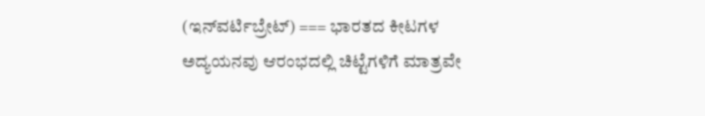(ಇನ್‌ವರ್ಟಿಬ್ರೇಟ್‌) === ಭಾರತದ ಕೀಟಗಳ ಅದ್ಯಯನವು ಆರಂಭದಲ್ಲಿ ಚಿಟ್ಟೆಗಳಿಗೆ ಮಾತ್ರವೇ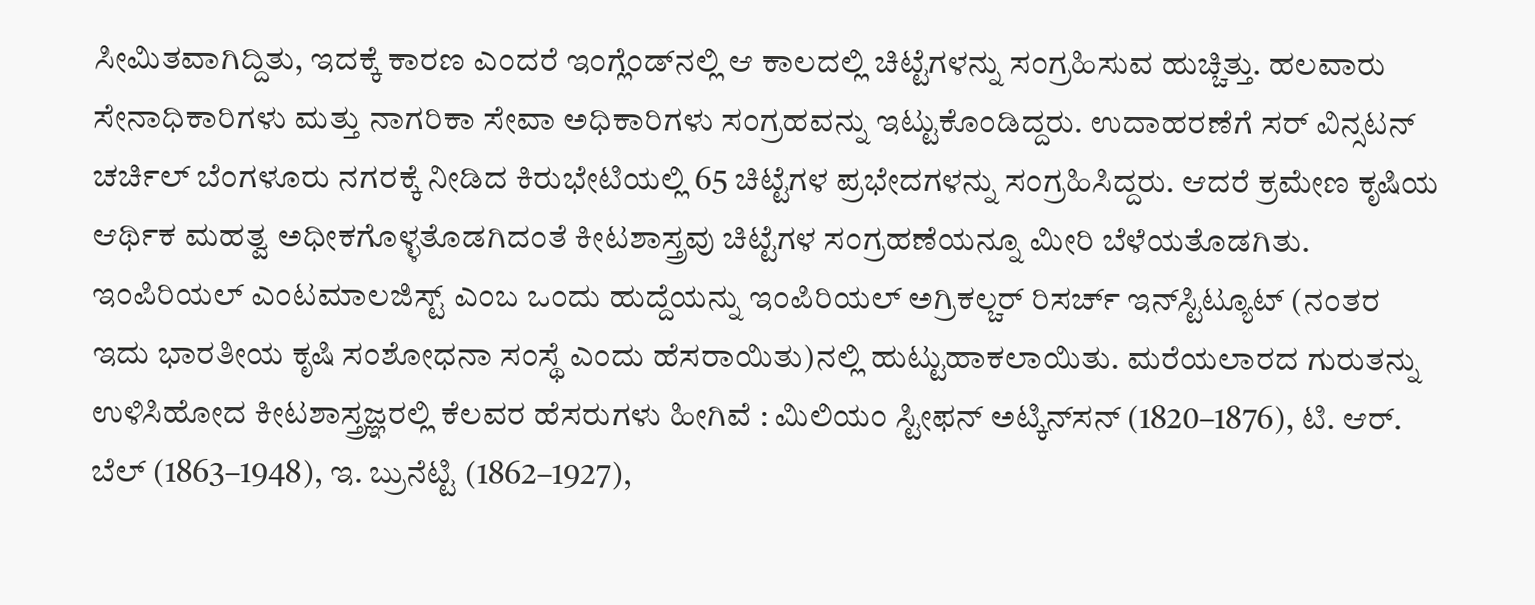ಸೀಮಿತವಾಗಿದ್ದಿತು, ಇದಕ್ಕೆ ಕಾರಣ ಎಂದರೆ ಇಂಗ್ಲೆಂಡ್‌ನಲ್ಲಿ ಆ ಕಾಲದಲ್ಲಿ ಚಿಟ್ಟೆಗಳನ್ನು ಸಂಗ್ರಹಿಸುವ ಹುಚ್ಚಿತ್ತು. ಹಲವಾರು ಸೇನಾಧಿಕಾರಿಗಳು ಮತ್ತು ನಾಗರಿಕಾ ಸೇವಾ ಅಧಿಕಾರಿಗಳು ಸಂಗ್ರಹವನ್ನು ಇಟ್ಟುಕೊಂಡಿದ್ದರು. ಉದಾಹರಣೆಗೆ ಸರ್ ವಿನ್ಸಟನ್ ಚರ್ಚಿಲ್ ಬೆಂಗಳೂರು ನಗರಕ್ಕೆ ನೀಡಿದ ಕಿರುಭೇಟಿಯಲ್ಲಿ 65 ಚಿಟ್ಟೆಗಳ ಪ್ರಭೇದಗಳನ್ನು ಸಂಗ್ರಹಿಸಿದ್ದರು. ಆದರೆ ಕ್ರಮೇಣ ಕೃಷಿಯ ಆರ್ಥಿಕ ಮಹತ್ವ ಅಧೀಕಗೊಳ್ಳತೊಡಗಿದಂತೆ ಕೀಟಶಾಸ್ತ್ರವು ಚಿಟ್ಟೆಗಳ ಸಂಗ್ರಹಣೆಯನ್ನೂ ಮೀರಿ ಬೆಳೆಯತೊಡಗಿತು. ಇಂಪಿರಿಯಲ್ ಎಂಟಮಾಲಜಿಸ್ಟ್ ಎಂಬ ಒಂದು ಹುದ್ದೆಯನ್ನು ಇಂಪಿರಿಯಲ್ ಅಗ್ರಿಕಲ್ಚರ್ ರಿಸರ್ಚ್ ಇನ್‌ಸ್ಟಿಟ್ಯೂಟ್‌ (ನಂತರ ಇದು ಭಾರತೀಯ ಕೃಷಿ ಸಂಶೋಧನಾ ಸಂಸ್ಥೆ ಎಂದು ಹೆಸರಾಯಿತು)ನಲ್ಲಿ ಹುಟ್ಟುಹಾಕಲಾಯಿತು. ಮರೆಯಲಾರದ ಗುರುತನ್ನು ಉಳಿಸಿಹೋದ ಕೀಟಶಾಸ್ತ್ರಜ್ಞರಲ್ಲಿ ಕೆಲವರ ಹೆಸರುಗಳು ಹೀಗಿವೆ : ಮಿಲಿಯಂ ಸ್ಟೀಫನ್ ಅಟ್ಕಿನ್‌ಸನ್ (1820–1876), ಟಿ. ಆರ್‌. ಬೆಲ್ (1863–1948), ಇ. ಬ್ರುನೆಟ್ಟಿ (1862–1927),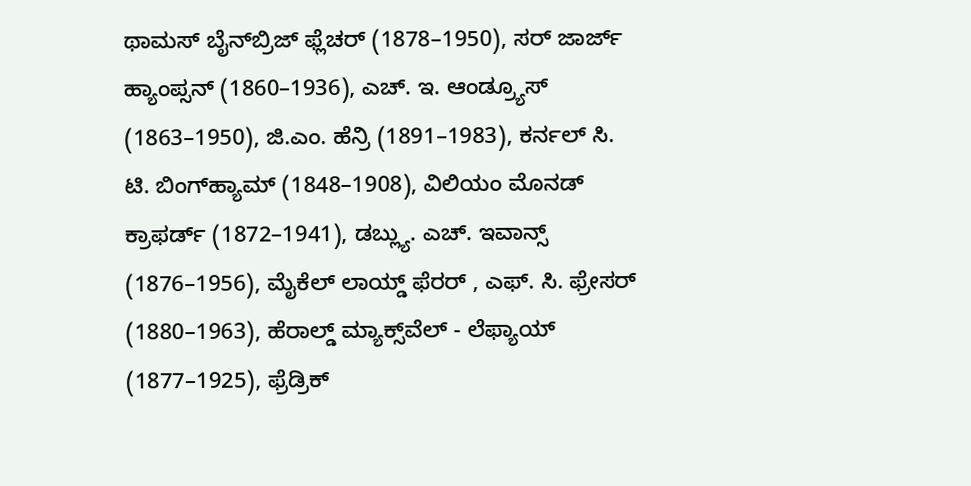ಥಾಮಸ್ ಬೈನ್‌ಬ್ರಿಜ್ ಫ್ಲೆಚರ್ (1878–1950), ಸರ್ ಜಾರ್ಜ್‌ ಹ್ಯಾಂಪ್ಸನ್ (1860–1936), ಎಚ್‌. ಇ. ಆಂಡ್ರ್ಯೂಸ್ (1863–1950), ಜಿ.ಎಂ. ಹೆನ್ರಿ (1891–1983), ಕರ್ನಲ್ ಸಿ. ಟಿ. ಬಿಂಗ್‌ಹ್ಯಾಮ್ (1848–1908), ವಿಲಿಯಂ ಮೊನಡ್ ಕ್ರಾಫರ್ಡ್ (1872–1941), ಡಬ್ಲ್ಯು. ಎಚ್‌. ಇವಾನ್ಸ್ (1876–1956), ಮೈಕೆಲ್ ಲಾಯ್ಡ್ ಫೆರರ್ , ಎಫ್. ಸಿ. ಫ್ರೇಸರ್ (1880–1963), ಹೆರಾಲ್ಡ್ ಮ್ಯಾಕ್ಸ್‌ವೆಲ್ - ಲೆಫ್ಯಾಯ್ (1877–1925), ಫ್ರೆಡ್ರಿಕ್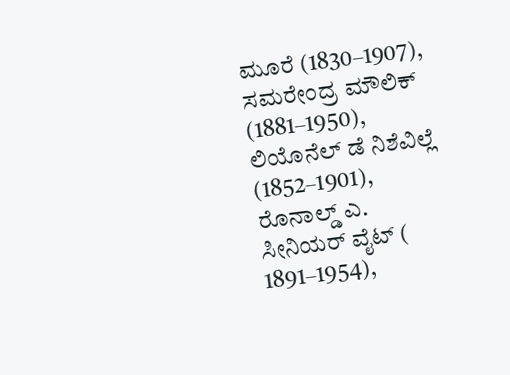ಮೂರೆ (1830–1907), ಸಮರೇಂದ್ರ ಮೌಲಿಕ್ (1881–1950), ಲಿಯೊನೆಲ್ ಡೆ ನಿಶೆವಿಲ್ಲೆ (1852–1901), ರೊನಾಲ್ಡ್ ಎ. ಸೀನಿಯರ್ ವೈಟ್ ( 1891–1954),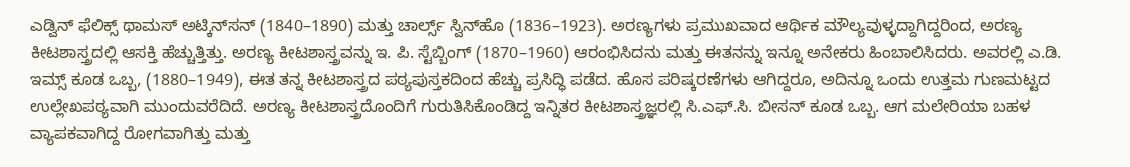ಎಡ್ವಿನ್‌‌ ಫೆಲಿಕ್ಸ್ ಥಾಮಸ್ ಅಟ್ಕಿನ್‌ಸನ್ (1840–1890) ಮತ್ತು ಚಾರ್ಲ್ಸ್ ಸ್ವಿನ್‌ಹೊ (1836–1923). ಅರಣ್ಯಗಳು ಪ್ರಮುಖವಾದ ಆರ್ಥಿಕ ಮೌಲ್ಯವುಳ್ಳದ್ದಾಗಿದ್ದರಿಂದ, ಅರಣ್ಯ ಕೀಟಶಾಸ್ತ್ರದಲ್ಲಿ ಆಸಕ್ತಿ ಹೆಚ್ಚುತ್ತಿತ್ತು. ಅರಣ್ಯ ಕೀಟಶಾಸ್ತ್ರವನ್ನು ಇ. ಪಿ. ಸ್ಟೆಬ್ಬಿಂಗ್ (1870–1960) ಆರಂಭಿಸಿದನು ಮತ್ತು ಈತನನ್ನು ಇನ್ನೂ ಅನೇಕರು ಹಿಂಬಾಲಿಸಿದರು. ಅವರಲ್ಲಿ ಎ.ಡಿ. ಇಮ್ಸ್ ಕೂಡ ಒಬ್ಬ, (1880–1949), ಈತ ತನ್ನ ಕೀಟಶಾಸ್ತ್ರದ ಪಠ್ಯಪುಸ್ತಕದಿಂದ ಹೆಚ್ಚು ಪ್ರಸಿದ್ಧಿ ಪಡೆದ. ಹೊಸ ಪರಿಷ್ಕರಣೆಗಳು ಆಗಿದ್ದರೂ, ಅದಿನ್ನೂ ಒಂದು ಉತ್ತಮ ಗುಣಮಟ್ಟದ ಉಲ್ಲೇಖಪಠ್ಯವಾಗಿ ಮುಂದುವರೆದಿದೆ. ಅರಣ್ಯ ಕೀಟಶಾಸ್ತ್ರದೊಂದಿಗೆ ಗುರುತಿಸಿಕೊಂಡಿದ್ದ ಇನ್ನಿತರ ಕೀಟಶಾಸ್ತ್ರಜ್ಞರಲ್ಲಿ ಸಿ.ಎಫ್‌.ಸಿ. ಬೀಸನ್ ಕೂಡ ಒಬ್ಬ. ಆಗ ಮಲೇರಿಯಾ ಬಹಳ ವ್ಯಾಪಕವಾಗಿದ್ದ ರೋಗವಾಗಿತ್ತು ಮತ್ತು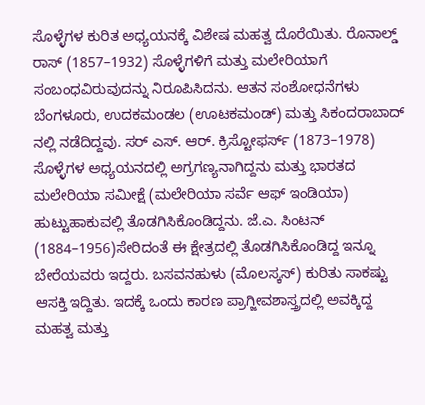ಸೊಳ್ಳೆಗಳ ಕುರಿತ ಅಧ್ಯಯನಕ್ಕೆ ವಿಶೇಷ ಮಹತ್ವ ದೊರೆಯಿತು. ರೊನಾಲ್ಡ್ ರಾಸ್ (1857–1932) ಸೊಳ್ಳೆಗಳಿಗೆ ಮತ್ತು ಮಲೇರಿಯಾಗೆ ಸಂಬಂಧವಿರುವುದನ್ನು ನಿರೂಪಿಸಿದನು. ಆತನ ಸಂಶೋಧನೆಗಳು ಬೆಂಗಳೂರು, ಉದಕಮಂಡಲ (ಊಟಕಮಂಡ್) ಮತ್ತು ಸಿಕಂದರಾಬಾದ್‌ ನಲ್ಲಿ ನಡೆದಿದ್ದವು. ಸರ್ ಎಸ್. ಆರ್‌. ಕ್ರಿಸ್ಟೋಫರ್ಸ್ (1873–1978) ಸೊಳ್ಳೆಗಳ ಅಧ್ಯಯನದಲ್ಲಿ ಅಗ್ರಗಣ್ಯನಾಗಿದ್ದನು ಮತ್ತು ಭಾರತದ ಮಲೇರಿಯಾ ಸಮೀಕ್ಷೆ (ಮಲೇರಿಯಾ ಸರ್ವೆ ಆಫ್ ಇಂಡಿಯಾ) ಹುಟ್ಟುಹಾಕುವಲ್ಲಿ ತೊಡಗಿಸಿಕೊಂಡಿದ್ದನು. ಜೆ.ಎ. ಸಿಂಟನ್‌ (1884–1956)ಸೇರಿದಂತೆ ಈ ಕ್ಷೇತ್ರದಲ್ಲಿ ತೊಡಗಿಸಿಕೊಂಡಿದ್ದ ಇನ್ನೂ ಬೇರೆಯವರು ಇದ್ದರು. ಬಸವನಹುಳು (ಮೊಲಸ್ಕಸ್‌) ಕುರಿತು ಸಾಕಷ್ಟು ಆಸಕ್ತಿ ಇದ್ದಿತು. ಇದಕ್ಕೆ ಒಂದು ಕಾರಣ ಪ್ರಾಗ್ಜೀವಶಾಸ್ತ್ರದಲ್ಲಿ ಅವಕ್ಕಿದ್ದ ಮಹತ್ವ ಮತ್ತು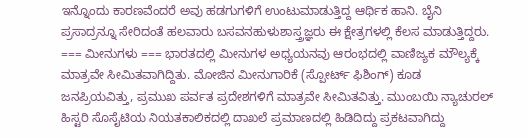ಇನ್ನೊಂದು ಕಾರಣವೆಂದರೆ ಅವು ಹಡಗುಗಳಿಗೆ ಉಂಟುಮಾಡುತ್ತಿದ್ದ ಆರ್ಥಿಕ ಹಾನಿ. ಬೈನಿ ಪ್ರಸಾದ್ರನ್ನೂ ಸೇರಿದಂತೆ ಹಲವಾರು ಬಸವನಹುಳುಶಾಸ್ತ್ರಜ್ಞರು ಈ ಕ್ಷೇತ್ರಗಳಲ್ಲಿ ಕೆಲಸ ಮಾಡುತ್ತಿದ್ದರು. === ಮೀನುಗಳು === ಭಾರತದಲ್ಲಿ ಮೀನುಗಳ ಅಧ್ಯಯನವು ಆರಂಭದಲ್ಲಿ ವಾಣಿಜ್ಯಕ ಮೌಲ್ಯಕ್ಕೆ ಮಾತ್ರವೇ ಸೀಮಿತವಾಗಿದ್ದಿತು. ಮೋಜಿನ ಮೀನುಗಾರಿಕೆ (ಸ್ಪೋರ್ಟ್‌ ಫಿಶಿಂಗ್) ಕೂಡ ಜನಪ್ರಿಯವಿತ್ತು, ಪ್ರಮುಖ ಪರ್ವತ ಪ್ರದೇಶಗಳಿಗೆ ಮಾತ್ರವೇ ಸೀಮಿತವಿತ್ತು. ಮುಂಬಯಿ ನ್ಯಾಚುರಲ್ ಹಿಸ್ಟರಿ ಸೊಸೈಟಿಯ ನಿಯತಕಾಲಿಕದಲ್ಲಿ ದಾಖಲೆ ಪ್ರಮಾಣದಲ್ಲಿ ಹಿಡಿದಿದ್ದು ಪ್ರಕಟವಾಗಿದ್ದು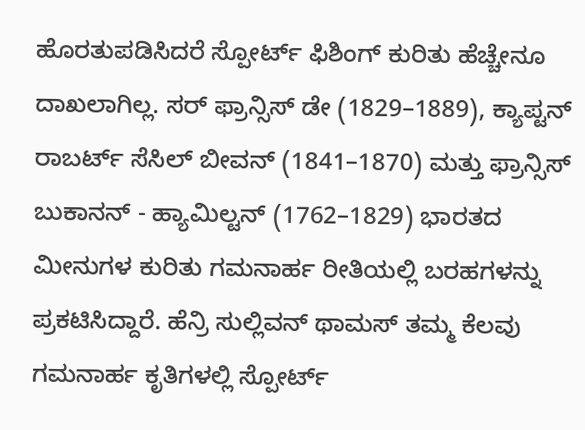ಹೊರತುಪಡಿಸಿದರೆ ಸ್ಪೋರ್ಟ್‌ ಫಿಶಿಂಗ್ ಕುರಿತು ಹೆಚ್ಚೇನೂ ದಾಖಲಾಗಿಲ್ಲ. ಸರ್ ಫ್ರಾನ್ಸಿಸ್ ಡೇ (1829–1889), ಕ್ಯಾಪ್ಟನ್ ರಾಬರ್ಟ್ ಸೆಸಿಲ್ ಬೀವನ್ (1841–1870) ಮತ್ತು ಫ್ರಾನ್ಸಿಸ್ ಬುಕಾನನ್‌ - ಹ್ಯಾಮಿಲ್ಟನ್ (1762–1829) ಭಾರತದ ಮೀನುಗಳ ಕುರಿತು ಗಮನಾರ್ಹ ರೀತಿಯಲ್ಲಿ ಬರಹಗಳನ್ನು ಪ್ರಕಟಿಸಿದ್ದಾರೆ. ಹೆನ್ರಿ ಸುಲ್ಲಿವನ್ ಥಾಮಸ್ ತಮ್ಮ ಕೆಲವು ಗಮನಾರ್ಹ ಕೃತಿಗಳಲ್ಲಿ ಸ್ಪೋರ್ಟ್‌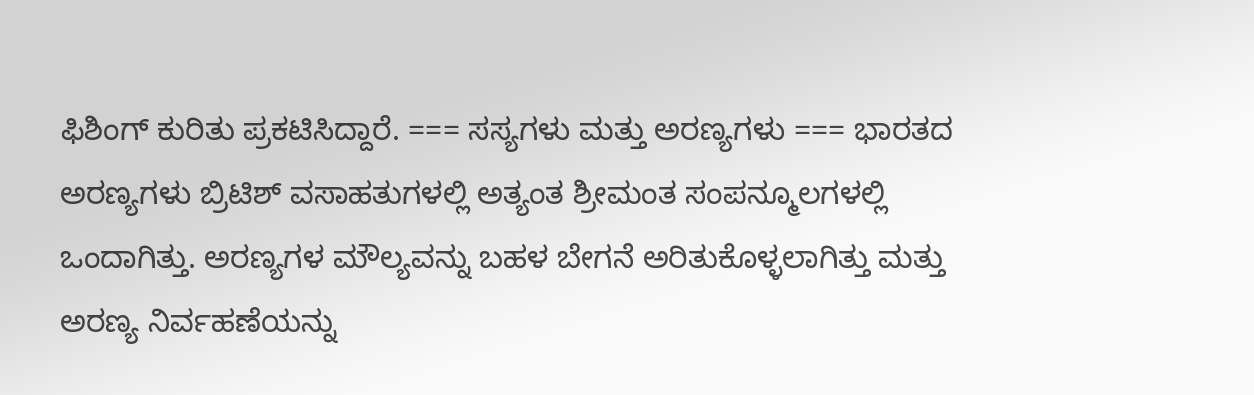ಫಿಶಿಂಗ್ ಕುರಿತು ಪ್ರಕಟಿಸಿದ್ದಾರೆ. === ಸಸ್ಯಗಳು ಮತ್ತು ಅರಣ್ಯಗಳು === ಭಾರತದ ಅರಣ್ಯಗಳು ಬ್ರಿಟಿಶ್‌ ವಸಾಹತುಗಳಲ್ಲಿ ಅತ್ಯಂತ ಶ್ರೀಮಂತ ಸಂಪನ್ಮೂಲಗಳಲ್ಲಿ ಒಂದಾಗಿತ್ತು. ಅರಣ್ಯಗಳ ಮೌಲ್ಯವನ್ನು ಬಹಳ ಬೇಗನೆ ಅರಿತುಕೊಳ್ಳಲಾಗಿತ್ತು ಮತ್ತು ಅರಣ್ಯ ನಿರ್ವಹಣೆಯನ್ನು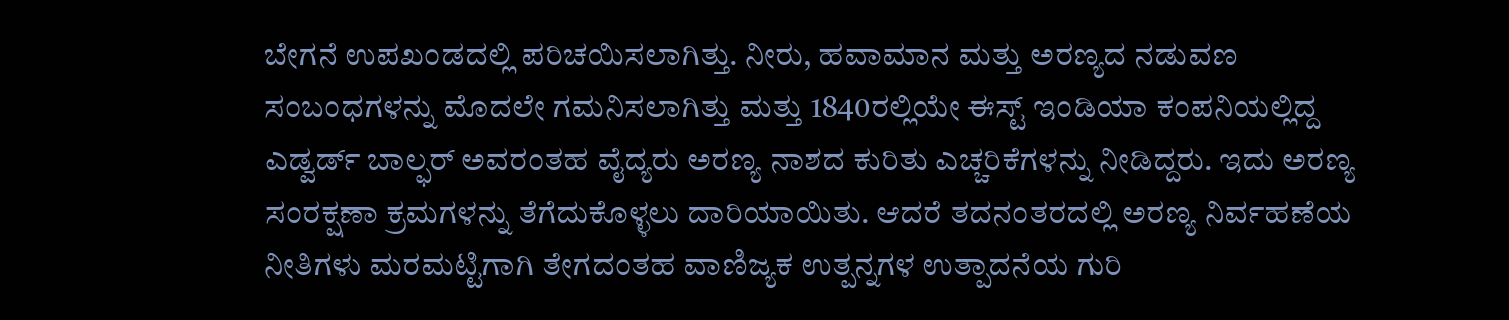ಬೇಗನೆ ಉಪಖಂಡದಲ್ಲಿ ಪರಿಚಯಿಸಲಾಗಿತ್ತು. ನೀರು, ಹವಾಮಾನ ಮತ್ತು ಅರಣ್ಯದ ನಡುವಣ ಸಂಬಂಧಗಳನ್ನು ಮೊದಲೇ ಗಮನಿಸಲಾಗಿತ್ತು ಮತ್ತು 1840ರಲ್ಲಿಯೇ ಈಸ್ಟ್‌ ಇಂಡಿಯಾ ಕಂಪನಿಯಲ್ಲಿದ್ದ ಎಡ್ವರ್ಡ್‌ ಬಾಲ್ಫರ್‌ ಅವರಂತಹ ವೈದ್ಯರು ಅರಣ್ಯ ನಾಶದ ಕುರಿತು ಎಚ್ಚರಿಕೆಗಳನ್ನು ನೀಡಿದ್ದರು. ಇದು ಅರಣ್ಯ ಸಂರಕ್ಷಣಾ ಕ್ರಮಗಳನ್ನು ತೆಗೆದುಕೊಳ್ಳಲು ದಾರಿಯಾಯಿತು. ಆದರೆ ತದನಂತರದಲ್ಲಿ ಅರಣ್ಯ ನಿರ್ವಹಣೆಯ ನೀತಿಗಳು ಮರಮಟ್ಟಿಗಾಗಿ ತೇಗದಂತಹ ವಾಣಿಜ್ಯಕ ಉತ್ಪನ್ನಗಳ ಉತ್ಪಾದನೆಯ ಗುರಿ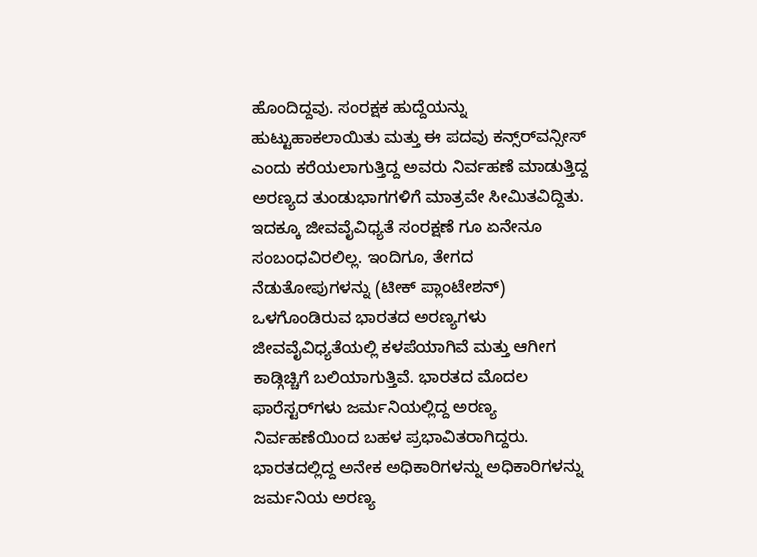ಹೊಂದಿದ್ದವು. ಸಂರಕ್ಷಕ ಹುದ್ದೆಯನ್ನು ಹುಟ್ಟುಹಾಕಲಾಯಿತು ಮತ್ತು ಈ ಪದವು ಕನ್ಸ್‌ರ್‌‌ವನ್ಸೀಸ್ ಎಂದು ಕರೆಯಲಾಗುತ್ತಿದ್ದ ಅವರು ನಿರ್ವಹಣೆ ಮಾಡುತ್ತಿದ್ದ ಅರಣ್ಯದ ತುಂಡುಭಾಗಗಳಿಗೆ ಮಾತ್ರವೇ ಸೀಮಿತವಿದ್ದಿತು. ಇದಕ್ಕೂ ಜೀವವೈವಿಧ್ಯತೆ ಸಂರಕ್ಷಣೆ ಗೂ ಏನೇನೂ ಸಂಬಂಧವಿರಲಿಲ್ಲ. ಇಂದಿಗೂ, ತೇಗದ ನೆಡುತೋಪುಗಳನ್ನು (ಟೀಕ್ ಪ್ಲಾಂಟೇಶನ್‌) ಒಳಗೊಂಡಿರುವ ಭಾರತದ ಅರಣ್ಯಗಳು ಜೀವವೈವಿಧ್ಯತೆಯಲ್ಲಿ ಕಳಪೆಯಾಗಿವೆ ಮತ್ತು ಆಗೀಗ ಕಾಡ್ಗಿಚ್ಚಿಗೆ ಬಲಿಯಾಗುತ್ತಿವೆ. ಭಾರತದ ಮೊದಲ ಫಾರೆಸ್ಟರ್‌ಗಳು ಜರ್ಮನಿಯಲ್ಲಿದ್ದ ಅರಣ್ಯ ನಿರ್ವಹಣೆಯಿಂದ ಬಹಳ ಪ್ರಭಾವಿತರಾಗಿದ್ದರು. ಭಾರತದಲ್ಲಿದ್ದ ಅನೇಕ ಅಧಿಕಾರಿಗಳನ್ನು ಅಧಿಕಾರಿಗಳನ್ನು ಜರ್ಮನಿಯ ಅರಣ್ಯ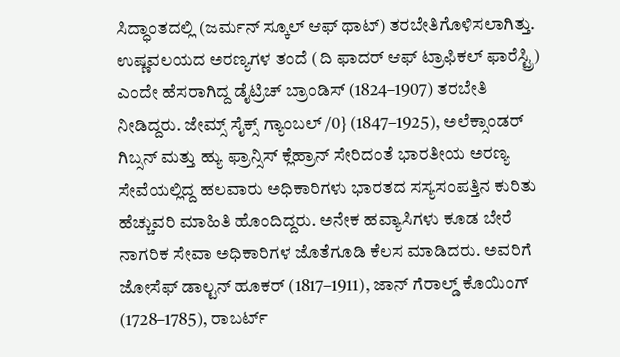ಸಿದ್ಧಾಂತದಲ್ಲಿ (ಜರ್ಮನ್ ಸ್ಕೂಲ್‌ ಆಫ್‌ ಥಾಟ್‌) ತರಬೇತಿಗೊಳಿಸಲಾಗಿತ್ತು. ಉಷ್ಣವಲಯದ ಅರಣ್ಯಗಳ ತಂದೆ (ದಿ ಫಾದರ್ ಆಫ್ ಟ್ರಾಫಿಕಲ್ ಫಾರೆಸ್ಟ್ರಿ) ಎಂದೇ ಹೆಸರಾಗಿದ್ದ ಡೈಟ್ರಿಚ್ ಬ್ರಾಂಡಿಸ್‌ (1824–1907) ತರಬೇತಿ ನೀಡಿದ್ದರು. ಜೇಮ್ಸ್‌ ಸೈಕ್ಸ್ ಗ್ಯಾಂಬಲ್ /0} (1847–1925), ಅಲೆಕ್ಸಾಂಡರ್ ಗಿಬ್ಸನ್ ಮತ್ತು ಹ್ಯು ಫ್ರಾನ್ಸಿಸ್ ಕ್ಲೆಹ್ರಾನ್ ಸೇರಿದಂತೆ ಭಾರತೀಯ ಅರಣ್ಯ ಸೇವೆಯಲ್ಲಿದ್ದ ಹಲವಾರು ಅಧಿಕಾರಿಗಳು ಭಾರತದ ಸಸ್ಯಸಂಪತ್ತಿನ ಕುರಿತು ಹೆಚ್ಚುವರಿ ಮಾಹಿತಿ ಹೊಂದಿದ್ದರು. ಅನೇಕ ಹವ್ಯಾಸಿಗಳು ಕೂಡ ಬೇರೆ ನಾಗರಿಕ ಸೇವಾ ಅಧಿಕಾರಿಗಳ ಜೊತೆಗೂಡಿ ಕೆಲಸ ಮಾಡಿದರು. ಅವರಿಗೆ ಜೋಸೆಫ್ ಡಾಲ್ಟನ್ ಹೂಕರ್ (1817–1911), ಜಾನ್ ಗೆರಾಲ್ಡ್ ಕೊಯಿಂಗ್ (1728–1785), ರಾಬರ್ಟ್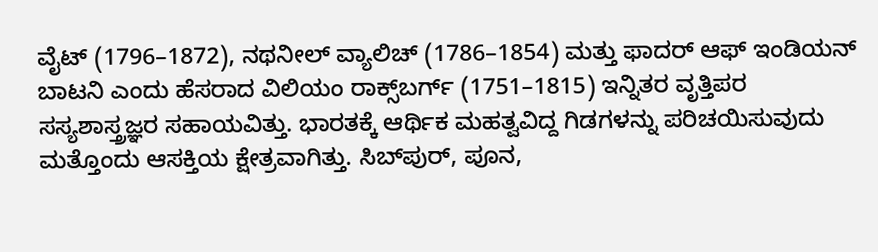ವೈಟ್ (1796–1872), ನಥನೀಲ್ ವ್ಯಾಲಿಚ್ (1786–1854) ಮತ್ತು ಫಾದರ್ ಆಫ್ ಇಂಡಿಯನ್ ಬಾಟನಿ ಎಂದು ಹೆಸರಾದ ವಿಲಿಯಂ ರಾಕ್ಸ್‌ಬರ್ಗ್‌ (1751–1815) ಇನ್ನಿತರ ವೃತ್ತಿಪರ ಸಸ್ಯಶಾಸ್ತ್ರಜ್ಞರ ಸಹಾಯವಿತ್ತು. ಭಾರತಕ್ಕೆ ಆರ್ಥಿಕ ಮಹತ್ವವಿದ್ದ ಗಿಡಗಳನ್ನು ಪರಿಚಯಿಸುವುದು ಮತ್ತೊಂದು ಆಸಕ್ತಿಯ ಕ್ಷೇತ್ರವಾಗಿತ್ತು. ಸಿಬ್‌ಪುರ್, ಪೂನ,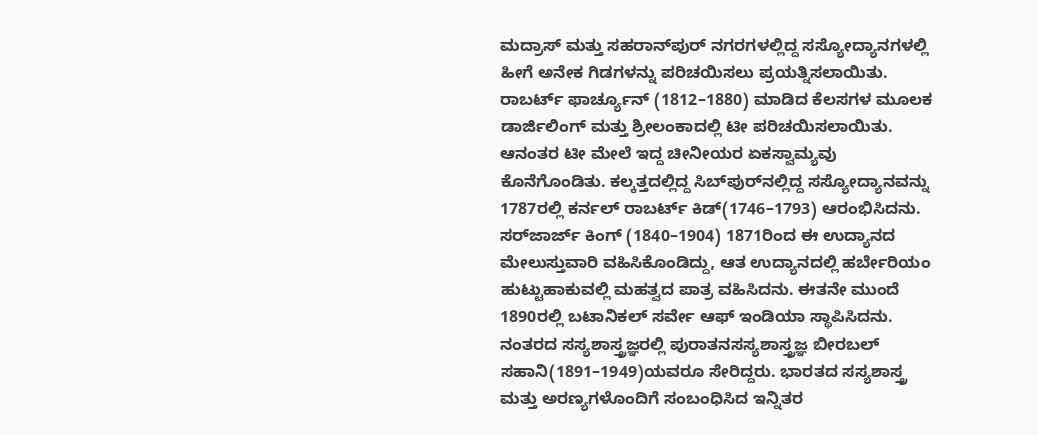ಮದ್ರಾಸ್ ಮತ್ತು ಸಹರಾನ್‌ಪುರ್ ನಗರಗಳಲ್ಲಿದ್ದ ಸಸ್ಯೋದ್ಯಾನಗಳಲ್ಲಿ ಹೀಗೆ ಅನೇಕ ಗಿಡಗಳನ್ನು ಪರಿಚಯಿಸಲು ಪ್ರಯತ್ನಿಸಲಾಯಿತು. ರಾಬರ್ಟ್ ಫಾರ್ಚ್ಯೂನ್‌ (1812–1880) ಮಾಡಿದ ಕೆಲಸಗಳ ಮೂಲಕ ಡಾರ್ಜಿಲಿಂಗ್ ಮತ್ತು ಶ್ರೀಲಂಕಾದಲ್ಲಿ ಟೀ ಪರಿಚಯಿಸಲಾಯಿತು. ಆನಂತರ ಟೀ ಮೇಲೆ ಇದ್ದ ಚೀನೀಯರ ಏಕಸ್ವಾಮ್ಯವು ಕೊನೆಗೊಂಡಿತು. ಕಲ್ಕತ್ತದಲ್ಲಿದ್ದ ಸಿಬ್‌ಪುರ್‌ನಲ್ಲಿದ್ದ ಸಸ್ಯೋದ್ಯಾನವನ್ನು 1787ರಲ್ಲಿ ಕರ್ನಲ್‌ ರಾಬರ್ಟ್ ಕಿಡ್(1746–1793) ಆರಂಭಿಸಿದನು. ಸರ್‌ಜಾರ್ಜ್‌ ಕಿಂಗ್ (1840–1904) 1871ರಿಂದ ಈ ಉದ್ಯಾನದ ಮೇಲುಸ್ತುವಾರಿ ವಹಿಸಿಕೊಂಡಿದ್ದು, ಆತ ಉದ್ಯಾನದಲ್ಲಿ ಹರ್ಬೇರಿಯಂ ಹುಟ್ಟುಹಾಕುವಲ್ಲಿ ಮಹತ್ವದ ಪಾತ್ರ ವಹಿಸಿದನು. ಈತನೇ ಮುಂದೆ 1890ರಲ್ಲಿ ಬಟಾನಿಕಲ್ ಸರ್ವೇ ಆಫ್ ಇಂಡಿಯಾ ಸ್ಥಾಪಿಸಿದನು. ನಂತರದ ಸಸ್ಯಶಾಸ್ತ್ರಜ್ಞರಲ್ಲಿ ಪುರಾತನಸಸ್ಯಶಾಸ್ತ್ರಜ್ಞ ಬೀರಬಲ್ ಸಹಾನಿ(1891–1949)ಯವರೂ ಸೇರಿದ್ದರು. ಭಾರತದ ಸಸ್ಯಶಾಸ್ತ್ರ ಮತ್ತು ಅರಣ್ಯಗಳೊಂದಿಗೆ ಸಂಬಂಧಿಸಿದ ಇನ್ನಿತರ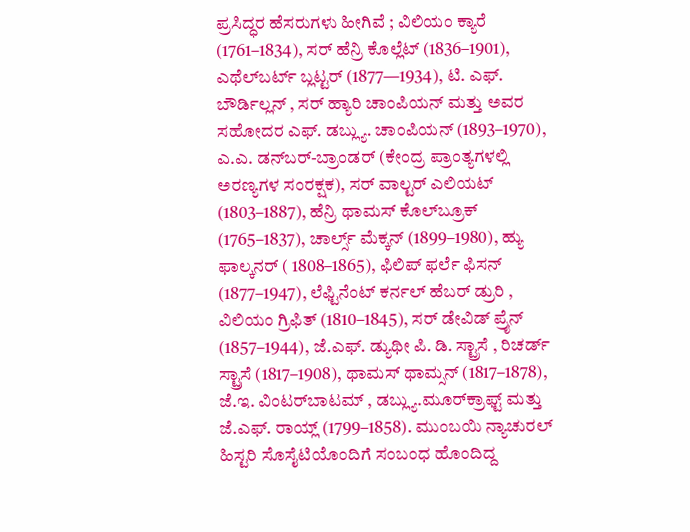ಪ್ರಸಿದ್ಧರ ಹೆಸರುಗಳು ಹೀಗಿವೆ ; ವಿಲಿಯಂ ಕ್ಯಾರೆ (1761–1834), ಸರ್ ಹೆನ್ರಿ ಕೊಲ್ಲೆಟ್ (1836–1901), ಎಥೆಲ್‌ಬರ್ಟ್‌ ಬ್ಲಟ್ಟರ್ (1877—1934), ಟಿ. ಎಫ್‌. ಬೌರ್ಡಿಲ್ಲನ್ , ಸರ್ ಹ್ಯಾರಿ ಚಾಂಪಿಯನ್ ಮತ್ತು ಅವರ ಸಹೋದರ ಎಫ್‌. ಡಬ್ಲ್ಯು. ಚಾಂಪಿಯನ್ (1893–1970), ಎ.ಎ. ಡನ್‌ಬರ್-ಬ್ರಾಂಡರ್ (ಕೇಂದ್ರ ಪ್ರಾಂತ್ಯಗಳಲ್ಲಿ ಅರಣ್ಯಗಳ ಸಂರಕ್ಷಕ), ಸರ್ ವಾಲ್ಟರ್ ಎಲಿಯಟ್ (1803–1887), ಹೆನ್ರಿ ಥಾಮಸ್ ಕೊಲ್‌ಬ್ರೂಕ್ (1765–1837), ಚಾರ್ಲ್ಸ್ ಮೆಕ್ಕನ್ (1899–1980), ಹ್ಯು ಫಾಲ್ಕನರ್ ( 1808–1865), ಫಿಲಿಪ್ ಫರ್ಲೆ ಫಿಸನ್ (1877–1947), ಲೆಫ್ಟಿನೆಂಟ್ ಕರ್ನಲ್ ಹೆಬರ್ ಡ್ರುರಿ , ವಿಲಿಯಂ ಗ್ರಿಫಿತ್ (1810–1845), ಸರ್‌ ಡೇವಿಡ್ ಪ್ರೈನ್ (1857–1944), ಜೆ.ಎಫ್‌. ಡ್ಯುಥೀ ಪಿ. ಡಿ. ಸ್ಟ್ರಾಸೆ , ರಿಚರ್ಡ್‌ ಸ್ಟ್ರಾಸೆ (1817–1908), ಥಾಮಸ್ ಥಾಮ್ಸನ್ (1817–1878), ಜೆ.ಇ. ವಿಂಟರ್‌ಬಾಟಮ್ , ಡಬ್ಲ್ಯು.ಮೂರ್‌ಕ್ರಾಫ್ಟ್ ಮತ್ತು ಜೆ.ಎಫ್. ರಾಯ್ಲ್ (1799–1858). ಮುಂಬಯಿ ನ್ಯಾಚುರಲ್ ಹಿಸ್ಟರಿ ಸೊಸೈಟಿಯೊಂದಿಗೆ ಸಂಬಂಧ ಹೊಂದಿದ್ದ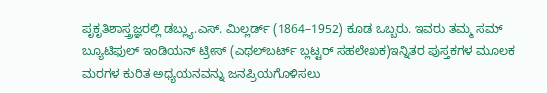ಪೃಕೃತಿಶಾಸ್ತ್ರಜ್ಞರಲ್ಲಿ ಡಬ್ಲ್ಯು.ಎಸ್‌. ಮಿಲ್ಲರ್ಡ್‌ (1864–1952) ಕೂಡ ಒಬ್ಬರು. ಇವರು ತಮ್ಮ ಸಮ್ ಬ್ಯೂಟಿಫುಲ್ ಇಂಡಿಯನ್ ಟ್ರೀಸ್ (ಎಥಲ್‌ಬರ್ಟ್‌ ಬ್ಲಟ್ಟರ್ ಸಹಲೇಖಕ)ಇನ್ನಿತರ ಪುಸ್ತಕಗಳ ಮೂಲಕ ಮರಗಳ ಕುರಿತ ಅಧ್ಯಯನವನ್ನು ಜನಪ್ರಿಯಗೊಳಿಸಲು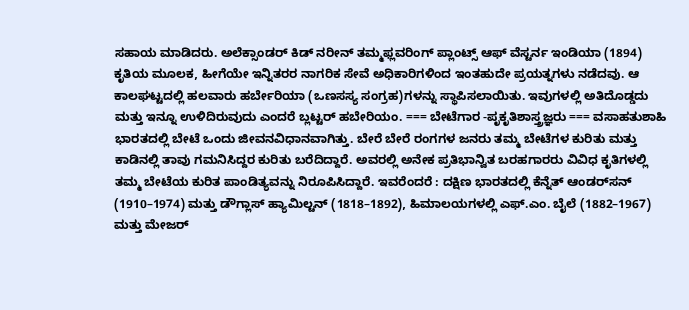ಸಹಾಯ ಮಾಡಿದರು. ಅಲೆಕ್ಸಾಂಡರ್ ಕಿಡ್ ನರೀನ್‌ ತಮ್ಮಫ್ಲವರಿಂಗ್ ಪ್ಲಾಂಟ್ಸ್ ಆಫ್ ವೆಸ್ಟರ್ನ ಇಂಡಿಯಾ (1894) ಕೃತಿಯ ಮೂಲಕ, ಹೀಗೆಯೇ ಇನ್ನಿತರರ ನಾಗರಿಕ ಸೇವೆ ಅಧಿಕಾರಿಗಳಿಂದ ಇಂತಹುದೇ ಪ್ರಯತ್ನಗಳು ನಡೆದವು. ಆ ಕಾಲಘಟ್ಟದಲ್ಲಿ ಹಲವಾರು ಹರ್ಬೇರಿಯಾ (ಒಣಸಸ್ಯ ಸಂಗ್ರಹ)ಗಳನ್ನು ಸ್ಥಾಪಿಸಲಾಯಿತು. ಇವುಗಳಲ್ಲಿ ಅತಿದೊಡ್ಡದು ಮತ್ತು ಇನ್ನೂ ಉಳಿದಿರುವುದು ಎಂದರೆ ಬ್ಲಟ್ಟರ್ ಹಬೇರಿಯಂ. === ಬೇಟೆಗಾರ -ಪೃಕೃತಿಶಾಸ್ತ್ರಜ್ಞರು === ವಸಾಹತುಶಾಹಿ ಭಾರತದಲ್ಲಿ ಬೇಟೆ ಒಂದು ಜೀವನವಿಧಾನವಾಗಿತ್ತು. ಬೇರೆ ಬೇರೆ ರಂಗಗಳ ಜನರು ತಮ್ಮ ಬೇಟೆಗಳ ಕುರಿತು ಮತ್ತು ಕಾಡಿನಲ್ಲಿ ತಾವು ಗಮನಿಸಿದ್ದರ ಕುರಿತು ಬರೆದಿದ್ದಾರೆ. ಅವರಲ್ಲಿ ಅನೇಕ ಪ್ರತಿಭಾನ್ವಿತ ಬರಹಗಾರರು ವಿವಿಧ ಕೃತಿಗಳಲ್ಲಿ ತಮ್ಮ ಬೇಟೆಯ ಕುರಿತ ಪಾಂಡಿತ್ಯವನ್ನು ನಿರೂಪಿಸಿದ್ದಾರೆ. ಇವರೆಂದರೆ : ದಕ್ಷಿಣ ಭಾರತದಲ್ಲಿ ಕೆನ್ನೆತ್‌ ಆಂಡರ್‌ಸನ್ (1910–1974) ಮತ್ತು ಡೌಗ್ಲಾಸ್ ಹ್ಯಾಮಿಲ್ಟನ್ (1818–1892), ಹಿಮಾಲಯಗಳಲ್ಲಿ ಎಫ್‌.ಎಂ. ಬೈಲೆ (1882–1967) ಮತ್ತು ಮೇಜರ್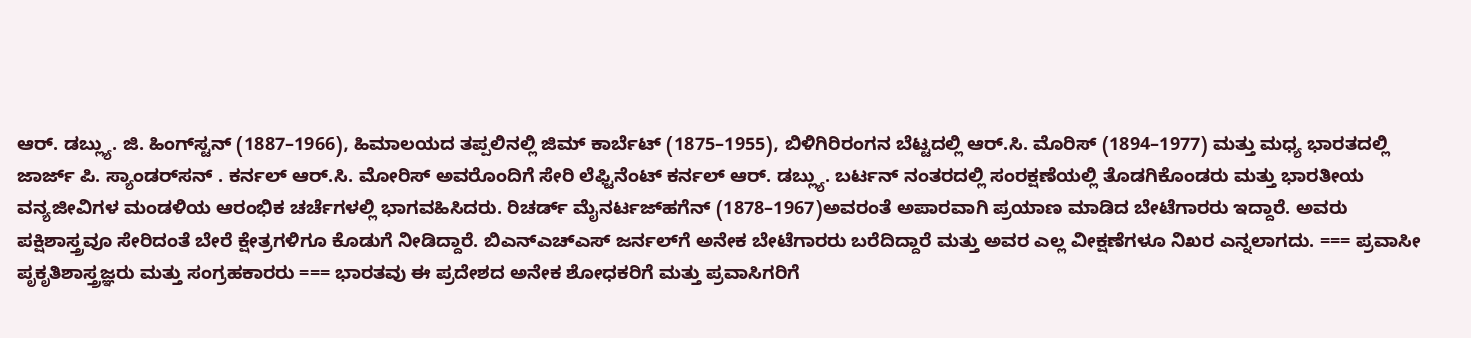ಆರ್‌. ಡಬ್ಲ್ಯು. ಜಿ. ಹಿಂಗ್‌‌ಸ್ಟನ್ (1887–1966), ಹಿಮಾಲಯದ ತಪ್ಪಲಿನಲ್ಲಿ ಜಿಮ್‌ ಕಾರ್ಬೆಟ್ (1875–1955), ಬಿಳಿಗಿರಿರಂಗನ ಬೆಟ್ಟದಲ್ಲಿ ಆರ್‌.ಸಿ. ಮೊರಿಸ್ (1894–1977) ಮತ್ತು ಮಧ್ಯ ಭಾರತದಲ್ಲಿ ಜಾರ್ಜ್‌ ಪಿ. ಸ್ಯಾಂಡರ್‌ಸನ್ . ಕರ್ನಲ್ ಆರ್‌.ಸಿ. ಮೋರಿಸ್ ಅವರೊಂದಿಗೆ ಸೇರಿ ಲೆಫ್ಟಿನೆಂಟ್ ಕರ್ನಲ್ ಆರ್‌. ಡಬ್ಲ್ಯು. ಬರ್ಟನ್ ನಂತರದಲ್ಲಿ ಸಂರಕ್ಷಣೆಯಲ್ಲಿ ತೊಡಗಿಕೊಂಡರು ಮತ್ತು ಭಾರತೀಯ ವನ್ಯಜೀವಿಗಳ ಮಂಡಳಿಯ ಆರಂಭಿಕ ಚರ್ಚೆಗಳಲ್ಲಿ ಭಾಗವಹಿಸಿದರು. ರಿಚರ್ಡ್‌ ಮೈನರ್ಟಜ್‌ಹಗೆನ್ (1878–1967)ಅವರಂತೆ ಅಪಾರವಾಗಿ ಪ್ರಯಾಣ ಮಾಡಿದ ಬೇಟೆಗಾರರು ಇದ್ದಾರೆ. ಅವರು ಪಕ್ಷಿಶಾಸ್ತ್ರವೂ ಸೇರಿದಂತೆ ಬೇರೆ ಕ್ಷೇತ್ರಗಳಿಗೂ ಕೊಡುಗೆ ನೀಡಿದ್ದಾರೆ. ಬಿಎನ್‌ಎಚ್‌ಎಸ್ ಜರ್ನಲ್‌ಗೆ ಅನೇಕ ಬೇಟೆಗಾರರು ಬರೆದಿದ್ದಾರೆ ಮತ್ತು ಅವರ ಎಲ್ಲ ವೀಕ್ಷಣೆಗಳೂ ನಿಖರ ಎನ್ನಲಾಗದು. === ಪ್ರವಾಸೀ ಪೃಕೃತಿಶಾಸ್ತ್ರಜ್ಞರು ಮತ್ತು ಸಂಗ್ರಹಕಾರರು === ಭಾರತವು ಈ ಪ್ರದೇಶದ ಅನೇಕ ಶೋಧಕರಿಗೆ ಮತ್ತು ಪ್ರವಾಸಿಗರಿಗೆ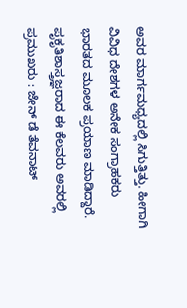ಅವರ ಮಾರ್ಗಮಧ್ಯದಲ್ಲಿ ಸಿಗುತ್ತಿತ್ತು. ಹೀಗಾಗಿ ವಿವಿಧ ದೇಶಗಳ ಅನೇಕ ಸಂಗ್ರಾಹಕರು ಭಾರತದ ಮೂಲಕ ಪ್ರಯಾಣ ಮಾಡಿದ್ದಾರೆ. ಪೃಕೃತಿಶಾಸ್ತ್ರಜ್ಞರಾದ ಈ ಕೆಲವರು ಅವರಲ್ಲಿ ಪ್ರಮುಖರು : ಜೇನ್ ಡೆ ತೆವನಾಟ್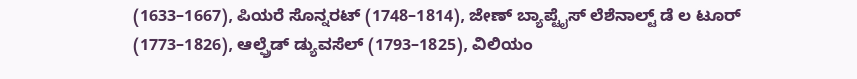(1633–1667), ಪಿಯರೆ ಸೊನ್ನರಟ್ (1748–1814), ಜೇಣ್ ಬ್ಯಾಪ್ಟೈಸ್ ಲೆಶೆನಾಲ್ಟ್ ಡೆ ಲ ಟೂರ್ (1773–1826), ಆಲ್ಫ್ರೆಡ್ ಡ್ಯುವಸೆಲ್ (1793–1825), ವಿಲಿಯಂ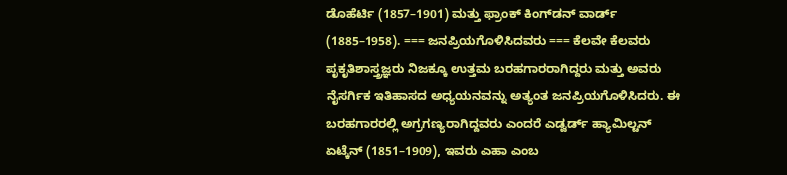ಡೊಹೆರ್ಟಿ (1857–1901) ಮತ್ತು ಫ್ರಾಂಕ್ ಕಿಂಗ್‌ಡನ್ ವಾರ್ಡ್‌ (1885–1958). === ಜನಪ್ರಿಯಗೊಳಿಸಿದವರು === ಕೆಲವೇ ಕೆಲವರು ಪೃಕೃತಿಶಾಸ್ತ್ರಜ್ಞರು ನಿಜಕ್ಕೂ ಉತ್ತಮ ಬರಹಗಾರರಾಗಿದ್ದರು ಮತ್ತು ಅವರು ನೈಸರ್ಗಿಕ ಇತಿಹಾಸದ ಅಧ್ಯಯನವನ್ನು ಅತ್ಯಂತ ಜನಪ್ರಿಯಗೊಳಿಸಿದರು. ಈ ಬರಹಗಾರರಲ್ಲಿ ಅಗ್ರಗಣ್ಯರಾಗಿದ್ದವರು ಎಂದರೆ ಎಡ್ವರ್ಡ್‌ ಹ್ಯಾಮಿಲ್ಟನ್ ಏಟ್ಕೆನ್ (1851–1909), ಇವರು ಎಹಾ ಎಂಬ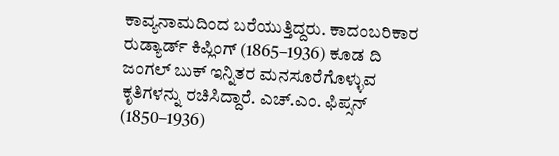ಕಾವ್ಯನಾಮದಿಂದ ಬರೆಯುತ್ತಿದ್ದರು. ಕಾದಂಬರಿಕಾರ ರುಡ್ಯಾರ್ಡ್‌ ಕಿಪ್ಲಿಂಗ್ (1865–1936) ಕೂಡ ದಿ ಜಂಗಲ್ ಬುಕ್ ಇನ್ನಿತರ ಮನಸೂರೆಗೊಳ್ಳುವ ಕೃತಿಗಳನ್ನು ರಚಿಸಿದ್ದಾರೆ. ಎಚ್‌.ಎಂ. ಫಿಪ್ಸನ್ (1850–1936)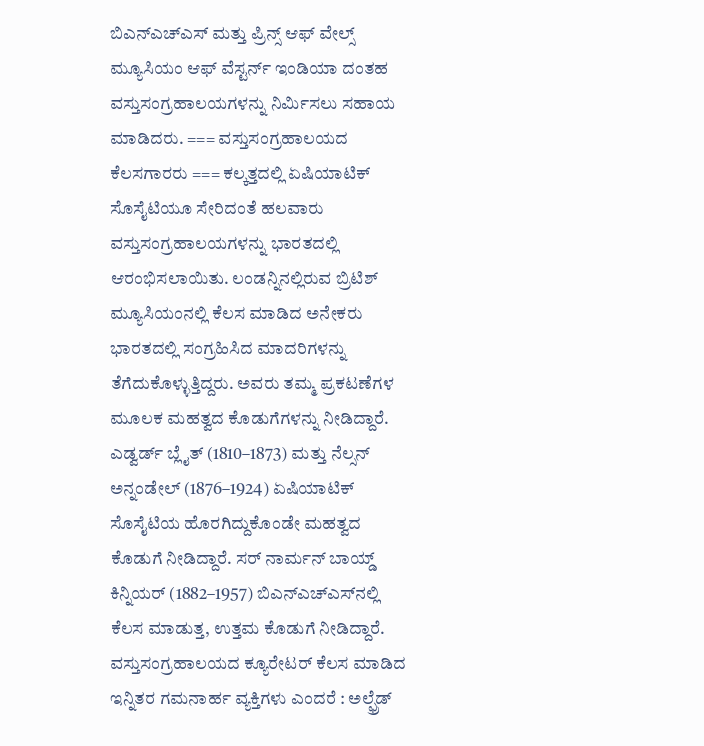ಬಿಎನ್‌ಎಚ್‌ಎಸ್ ಮತ್ತು ಪ್ರಿನ್ಸ್‌ ಆಫ್‌ ವೇಲ್ಸ್ ಮ್ಯೂಸಿಯಂ ಆಫ್ ವೆಸ್ಟರ್ನ್‌ ಇಂಡಿಯಾ ದಂತಹ ವಸ್ತುಸಂಗ್ರಹಾಲಯಗಳನ್ನು ನಿರ್ಮಿಸಲು ಸಹಾಯ ಮಾಡಿದರು. === ವಸ್ತುಸಂಗ್ರಹಾಲಯದ ಕೆಲಸಗಾರರು === ಕಲ್ಕತ್ತದಲ್ಲಿ ಏಷಿಯಾಟಿಕ್ ಸೊಸೈಟಿಯೂ ಸೇರಿದಂತೆ ಹಲವಾರು ವಸ್ತುಸಂಗ್ರಹಾಲಯಗಳನ್ನು ಭಾರತದಲ್ಲಿ ಆರಂಭಿಸಲಾಯಿತು. ಲಂಡನ್ನಿನಲ್ಲಿರುವ ಬ್ರಿಟಿಶ್ ಮ್ಯೂಸಿಯಂನಲ್ಲಿ ಕೆಲಸ ಮಾಡಿದ ಅನೇಕರು ಭಾರತದಲ್ಲಿ ಸಂಗ್ರಹಿಸಿದ ಮಾದರಿಗಳನ್ನು ತೆಗೆದುಕೊಳ್ಳುತ್ತಿದ್ದರು. ಅವರು ತಮ್ಮ ಪ್ರಕಟಣೆಗಳ ಮೂಲಕ ಮಹತ್ವದ ಕೊಡುಗೆಗಳನ್ನು ನೀಡಿದ್ದಾರೆ. ಎಡ್ವರ್ಡ್‌ ಬ್ಲೈತ್ (1810–1873) ಮತ್ತು ನೆಲ್ಸನ್ ಅನ್ನಂಡೇಲ್ (1876–1924) ಏಷಿಯಾಟಿಕ್ ಸೊಸೈಟಿಯ ಹೊರಗಿದ್ದುಕೊಂಡೇ ಮಹತ್ವದ ಕೊಡುಗೆ ನೀಡಿದ್ದಾರೆ. ಸರ್‌ ನಾರ್ಮನ್ ಬಾಯ್ಡ್ ಕಿನ್ನಿಯರ್ (1882–1957) ಬಿಎನ್‌ಎಚ್‌ಎಸ್‌‌ನಲ್ಲಿ ಕೆಲಸ ಮಾಡುತ್ತ, ಉತ್ತಮ ಕೊಡುಗೆ ನೀಡಿದ್ದಾರೆ. ವಸ್ತುಸಂಗ್ರಹಾಲಯದ ಕ್ಯೂರೇಟರ್‌ ಕೆಲಸ ಮಾಡಿದ ಇನ್ನಿತರ ಗಮನಾರ್ಹ ವ್ಯಕ್ತಿಗಳು ಎಂದರೆ : ಅಲ್ಫ್ರೆಡ್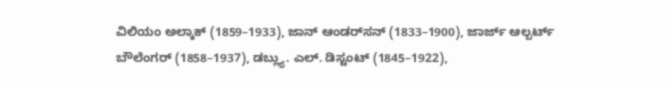ವಿಲಿಯಂ ಅಲ್ಕಾಕ್ (1859–1933), ಜಾನ್ ಆಂಡರ್‌ಸನ್ (1833–1900), ಜಾರ್ಜ್‌ ಆಲ್ಬರ್ಟ್ ಬೌಲೆಂಗರ್ (1858–1937), ಡಬ್ಲ್ಯು. ಎಲ್. ಡಿಸ್ಟಂಟ್ (1845–1922),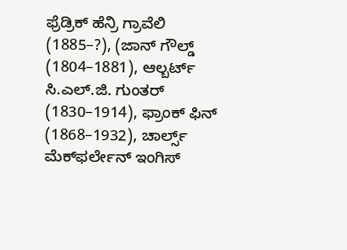ಫ್ರೆಡ್ರಿಕ್ ಹೆನ್ರಿ ಗ್ರಾವೆಲಿ (1885–?), (ಜಾನ್ ಗೌಲ್ಡ್ (1804–1881), ಆಲ್ಬರ್ಟ್‌ ಸಿ.ಎಲ್.ಜಿ. ಗುಂತರ್ (1830–1914), ಫ್ರಾಂಕ್ ಫಿನ್ (1868–1932), ಚಾರ್ಲ್ಸ್ ಮೆಕ್‌ಫರ್ಲೇನ್ ಇಂಗಿಸ್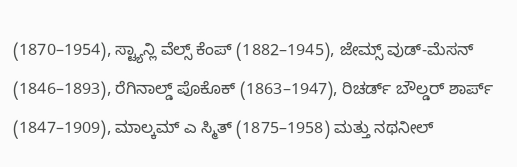(1870–1954), ಸ್ಟ್ಯಾನ್ಲಿ ವೆಲ್ಸ್ ಕೆಂಪ್ (1882–1945), ಜೇಮ್ಸ್ ವುಡ್-ಮೆಸನ್ (1846–1893), ರೆಗಿನಾಲ್ಡ್ ಪೊಕೊಕ್ (1863–1947), ರಿಚರ್ಡ್‌ ಬೌಲ್ಡರ್ ಶಾರ್ಪ್‌ (1847–1909), ಮಾಲ್ಕಮ್ ಎ ಸ್ಮಿತ್ (1875–1958) ಮತ್ತು ನಥನೀಲ್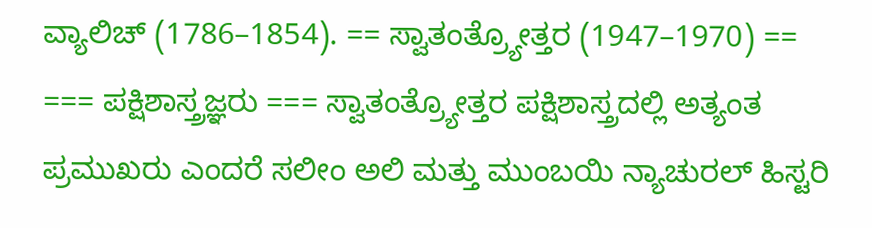ವ್ಯಾಲಿಚ್ (1786–1854). == ಸ್ವಾತಂತ್ರ್ಯೋತ್ತರ (1947–1970) == === ಪಕ್ಷಿಶಾಸ್ತ್ರಜ್ಞರು === ಸ್ವಾತಂತ್ರ್ಯೋತ್ತರ ಪಕ್ಷಿಶಾಸ್ತ್ರದಲ್ಲಿ ಅತ್ಯಂತ ಪ್ರಮುಖರು ಎಂದರೆ ಸಲೀಂ ಅಲಿ ಮತ್ತು ಮುಂಬಯಿ ನ್ಯಾಚುರಲ್ ಹಿಸ್ಟರಿ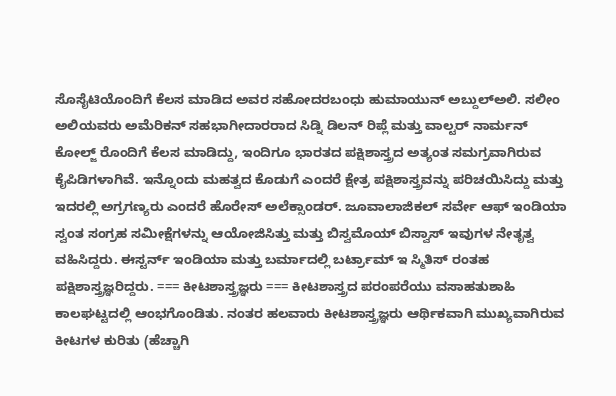ಸೊಸೈಟಿಯೊಂದಿಗೆ ಕೆಲಸ ಮಾಡಿದ ಅವರ ಸಹೋದರಬಂಧು ಹುಮಾಯುನ್ ಅಬ್ದುಲ್‌ಅಲಿ. ಸಲೀಂ ಅಲಿಯವರು ಅಮೆರಿಕನ್ ಸಹಭಾಗೀದಾರರಾದ ಸಿಡ್ನಿ ಡಿಲನ್ ರಿಪ್ಲೆ ಮತ್ತು ವಾಲ್ಟರ್ ನಾರ್ಮನ್ ಕೋಲ್ಜ್ ರೊಂದಿಗೆ ಕೆಲಸ ಮಾಡಿದ್ದು, ಇಂದಿಗೂ ಭಾರತದ ಪಕ್ಷಿಶಾಸ್ತ್ರದ ಅತ್ಯಂತ ಸಮಗ್ರವಾಗಿರುವ ಕೈಪಿಡಿಗಳಾಗಿವೆ. ಇನ್ನೊಂದು ಮಹತ್ವದ ಕೊಡುಗೆ ಎಂದರೆ ಕ್ಷೇತ್ರ ಪಕ್ಷಿಶಾಸ್ತ್ರವನ್ನು ಪರಿಚಯಿಸಿದ್ದು ಮತ್ತು ಇದರಲ್ಲಿ ಅಗ್ರಗಣ್ಯರು ಎಂದರೆ ಹೊರೇಸ್ ಅಲೆಕ್ಸಾಂಡರ್. ಜೂವಾಲಾಜಿಕಲ್ ಸರ್ವೇ ಆಫ್ ಇಂಡಿಯಾ ಸ್ವಂತ ಸಂಗ್ರಹ ಸಮೀಕ್ಷೆಗಳನ್ನು ಆಯೋಜಿಸಿತ್ತು ಮತ್ತು ಬಿಸ್ವಮೊಯ್ ಬಿಸ್ವಾಸ್ ಇವುಗಳ ನೇತೃತ್ವ ವಹಿಸಿದ್ದರು. ಈಸ್ಟರ್ನ್‌ ಇಂಡಿಯಾ ಮತ್ತು ಬರ್ಮಾದಲ್ಲಿ ಬರ್ಟ್ರಾಮ್ ಇ ಸ್ಮಿತಿಸ್ ರಂತಹ ಪಕ್ಷಿಶಾಸ್ತ್ರಜ್ಞರಿದ್ದರು. === ಕೀಟಶಾಸ್ತ್ರಜ್ಞರು === ಕೀಟಶಾಸ್ತ್ರದ ಪರಂಪರೆಯು ವಸಾಹತುಶಾಹಿ ಕಾಲಘಟ್ಟದಲ್ಲಿ ಆಂಭಗೊಂಡಿತು. ನಂತರ ಹಲವಾರು ಕೀಟಶಾಸ್ತ್ರಜ್ಞರು ಆರ್ಥಿಕವಾಗಿ ಮುಖ್ಯವಾಗಿರುವ ಕೀಟಗಳ ಕುರಿತು (ಹೆಚ್ಚಾಗಿ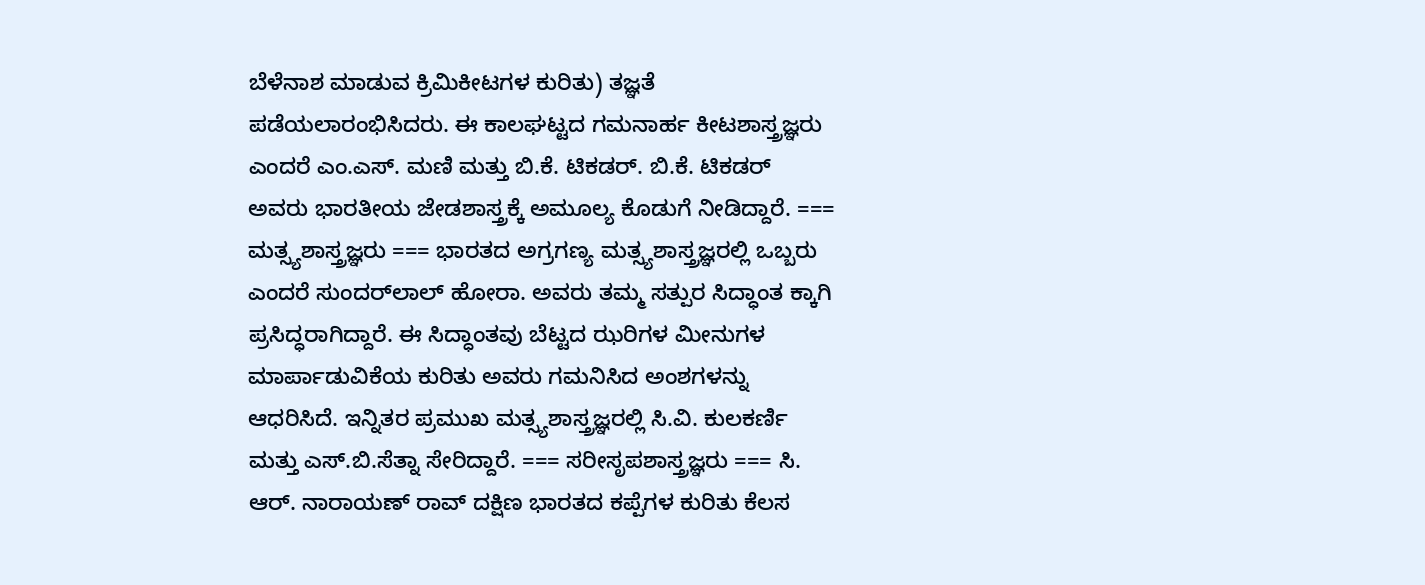ಬೆಳೆನಾಶ ಮಾಡುವ ಕ್ರಿಮಿಕೀಟಗಳ ಕುರಿತು) ತಜ್ಞತೆ ಪಡೆಯಲಾರಂಭಿಸಿದರು. ಈ ಕಾಲಘಟ್ಟದ ಗಮನಾರ್ಹ ಕೀಟಶಾಸ್ತ್ರಜ್ಞರು ಎಂದರೆ ಎಂ.ಎಸ್. ಮಣಿ ಮತ್ತು ಬಿ.ಕೆ. ಟಿಕಡರ್. ಬಿ.ಕೆ. ಟಿಕಡರ್ ಅವರು ಭಾರತೀಯ ಜೇಡಶಾಸ್ತ್ರಕ್ಕೆ ಅಮೂಲ್ಯ ಕೊಡುಗೆ ನೀಡಿದ್ದಾರೆ. === ಮತ್ಸ್ಯಶಾಸ್ತ್ರಜ್ಞರು === ಭಾರತದ ಅಗ್ರಗಣ್ಯ ಮತ್ಸ್ಯಶಾಸ್ತ್ರಜ್ಞರಲ್ಲಿ ಒಬ್ಬರು ಎಂದರೆ ಸುಂದರ್‌ಲಾಲ್ ಹೋರಾ. ಅವರು ತಮ್ಮ ಸತ್ಪುರ ಸಿದ್ಧಾಂತ ಕ್ಕಾಗಿ ಪ್ರಸಿದ್ಧರಾಗಿದ್ದಾರೆ. ಈ ಸಿದ್ಧಾಂತವು ಬೆಟ್ಟದ ಝರಿಗಳ ಮೀನುಗಳ ಮಾರ್ಪಾಡುವಿಕೆಯ ಕುರಿತು ಅವರು ಗಮನಿಸಿದ ಅಂಶಗಳನ್ನು ಆಧರಿಸಿದೆ. ಇನ್ನಿತರ ಪ್ರಮುಖ ಮತ್ಸ್ಯಶಾಸ್ತ್ರಜ್ಞರಲ್ಲಿ ಸಿ.ವಿ. ಕುಲಕರ್ಣಿ ಮತ್ತು ಎಸ್‌.ಬಿ.ಸೆತ್ನಾ ಸೇರಿದ್ದಾರೆ. === ಸರೀಸೃಪಶಾಸ್ತ್ರಜ್ಞರು === ಸಿ. ಆರ್‌. ನಾರಾಯಣ್ ರಾವ್ ದಕ್ಷಿಣ ಭಾರತದ ಕಪ್ಪೆಗಳ ಕುರಿತು ಕೆಲಸ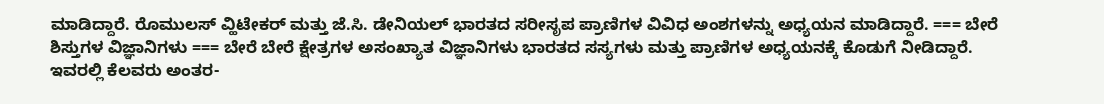ಮಾಡಿದ್ದಾರೆ. ರೊಮುಲಸ್ ವ್ಹಿಟೇಕರ್ ಮತ್ತು ಜೆ.ಸಿ. ಡೇನಿಯಲ್ ಭಾರತದ ಸರೀಸೃಪ ಪ್ರಾಣಿಗಳ ವಿವಿಧ ಅಂಶಗಳನ್ನು ಅಧ್ಯಯನ ಮಾಡಿದ್ದಾರೆ. === ಬೇರೆ ಶಿಸ್ತುಗಳ ವಿಜ್ಞಾನಿಗಳು === ಬೇರೆ ಬೇರೆ ಕ್ಷೇತ್ರಗಳ ಅಸಂಖ್ಯಾತ ವಿಜ್ಞಾನಿಗಳು ಭಾರತದ ಸಸ್ಯಗಳು ಮತ್ತು ಪ್ರಾಣಿಗಳ ಅಧ್ಯಯನಕ್ಕೆ ಕೊಡುಗೆ ನೀಡಿದ್ದಾರೆ. ಇವರಲ್ಲಿ ಕೆಲವರು ಅಂತರ-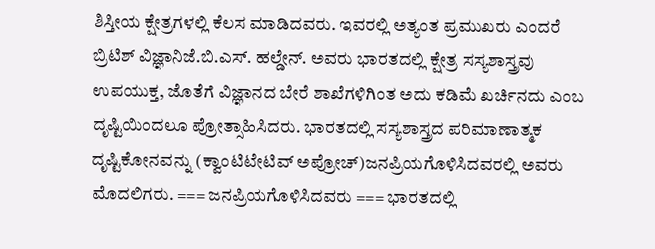ಶಿಸ್ತೀಯ ಕ್ಷೇತ್ರಗಳಲ್ಲಿ ಕೆಲಸ ಮಾಡಿದವರು. ಇವರಲ್ಲಿ ಅತ್ಯಂತ ಪ್ರಮುಖರು ಎಂದರೆ ಬ್ರಿಟಿಶ್ ವಿಜ್ಞಾನಿಜೆ.ಬಿ.ಎಸ್‌. ಹಲ್ಡೇನ್. ಅವರು ಭಾರತದಲ್ಲಿ ಕ್ಷೇತ್ರ ಸಸ್ಯಶಾಸ್ತ್ರವು ಉಪಯುಕ್ತ, ಜೊತೆಗೆ ವಿಜ್ಞಾನದ ಬೇರೆ ಶಾಖೆಗಳಿಗಿಂತ ಅದು ಕಡಿಮೆ ಖರ್ಚಿನದು ಎಂಬ ದೃಷ್ಟಿಯಿಂದಲೂ ಪ್ರೋತ್ಸಾಹಿಸಿದರು. ಭಾರತದಲ್ಲಿ ಸಸ್ಯಶಾಸ್ತ್ರದ ಪರಿಮಾಣಾತ್ಮಕ ದೃಷ್ಟಿಕೋನವನ್ನು (ಕ್ವಾಂಟಿಟೇಟಿವ್ ಅಪ್ರೋಚ್)ಜನಪ್ರಿಯಗೊಳಿಸಿದವರಲ್ಲಿ ಅವರು ಮೊದಲಿಗರು. === ಜನಪ್ರಿಯಗೊಳಿಸಿದವರು === ಭಾರತದಲ್ಲಿ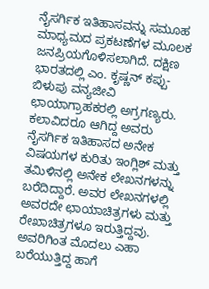ನೈಸರ್ಗಿಕ ಇತಿಹಾಸವನ್ನು ಸಮೂಹ ಮಾಧ್ಯಮದ ಪ್ರಕಟಣೆಗಳ ಮೂಲಕ ಜನಪ್ರಿಯಗೊಳಿಸಲಾಗಿದೆ. ದಕ್ಷಿಣ ಭಾರತದಲ್ಲಿ ಎಂ. ಕೃಷ್ಣನ್ ಕಪ್ಪು-ಬಿಳುಪು ವನ್ಯಜೀವಿ ಛಾಯಾಗ್ರಾಹಕರಲ್ಲಿ ಅಗ್ರಗಣ್ಯರು. ಕಲಾವಿದರೂ ಆಗಿದ್ದ ಅವರು ನೈಸರ್ಗಿಕ ಇತಿಹಾಸದ ಅನೇಕ ವಿಷಯಗಳ ಕುರಿತು ಇಂಗ್ಲಿಶ್ ಮತ್ತು ತಮಿಳಿನಲ್ಲಿ ಅನೇಕ ಲೇಖನಗಳನ್ನು ಬರೆದಿದ್ದಾರೆ. ಅವರ ಲೇಖನಗಳಲ್ಲಿ ಅವರದೇ ಛಾಯಾಚಿತ್ರಗಳು ಮತ್ತು ರೇಖಾಚಿತ್ರಗಳೂ ಇರುತ್ತಿದ್ದವು. ಅವರಿಗಿಂತ ಮೊದಲು ಎಹಾ ಬರೆಯುತ್ತಿದ್ದ ಹಾಗೆ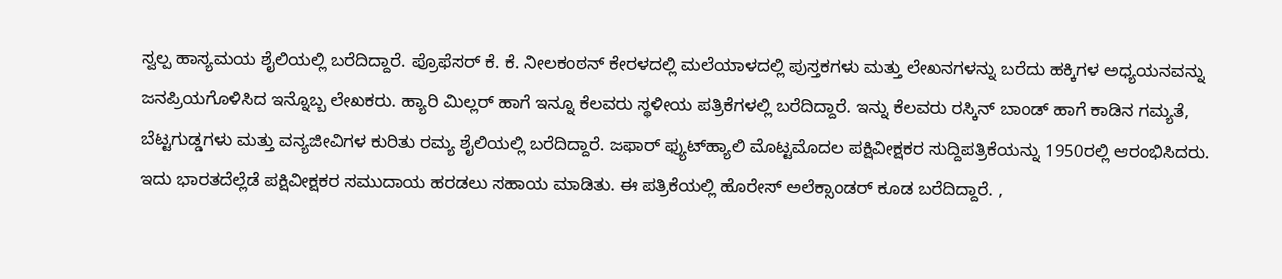ಸ್ವಲ್ಪ ಹಾಸ್ಯಮಯ ಶೈಲಿಯಲ್ಲಿ ಬರೆದಿದ್ದಾರೆ. ಪ್ರೊಫೆಸರ್ ಕೆ. ಕೆ. ನೀಲಕಂಠನ್ ಕೇರಳದಲ್ಲಿ ಮಲೆಯಾಳದಲ್ಲಿ ಪುಸ್ತಕಗಳು ಮತ್ತು ಲೇಖನಗಳನ್ನು ಬರೆದು ಹಕ್ಕಿಗಳ ಅಧ್ಯಯನವನ್ನು ಜನಪ್ರಿಯಗೊಳಿಸಿದ ಇನ್ನೊಬ್ಬ ಲೇಖಕರು. ಹ್ಯಾರಿ ಮಿಲ್ಲರ್ ಹಾಗೆ ಇನ್ನೂ ಕೆಲವರು ಸ್ಥಳೀಯ ಪತ್ರಿಕೆಗಳಲ್ಲಿ ಬರೆದಿದ್ದಾರೆ. ಇನ್ನು ಕೆಲವರು ರಸ್ಕಿನ್ ಬಾಂಡ್ ಹಾಗೆ ಕಾಡಿನ ಗಮ್ಯತೆ, ಬೆಟ್ಟಗುಡ್ಡಗಳು ಮತ್ತು ವನ್ಯಜೀವಿಗಳ ಕುರಿತು ರಮ್ಯ ಶೈಲಿಯಲ್ಲಿ ಬರೆದಿದ್ದಾರೆ. ಜಫಾರ್ ಫ್ಯುಟ್‌ಹ್ಯಾಲಿ ಮೊಟ್ಟಮೊದಲ ಪಕ್ಷಿವೀಕ್ಷಕರ ಸುದ್ದಿಪತ್ರಿಕೆಯನ್ನು 1950ರಲ್ಲಿ ಆರಂಭಿಸಿದರು. ಇದು ಭಾರತದೆಲ್ಲೆಡೆ ಪಕ್ಷಿವೀಕ್ಷಕರ ಸಮುದಾಯ ಹರಡಲು ಸಹಾಯ ಮಾಡಿತು. ಈ ಪತ್ರಿಕೆಯಲ್ಲಿ ಹೊರೇಸ್ ಅಲೆಕ್ಸಾಂಡರ್ ಕೂಡ ಬರೆದಿದ್ದಾರೆ. ,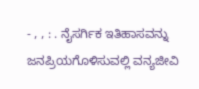- , , : . ನೈಸರ್ಗಿಕ ಇತಿಹಾಸವನ್ನು ಜನಪ್ರಿಯಗೊಳಿಸುವಲ್ಲಿ ವನ್ಯಜೀವಿ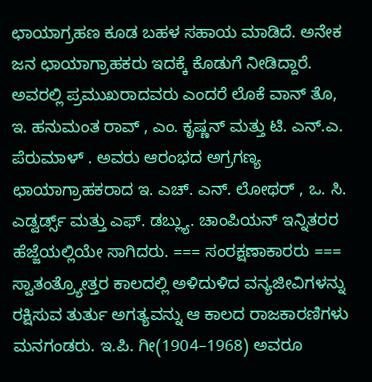ಛಾಯಾಗ್ರಹಣ ಕೂಡ ಬಹಳ ಸಹಾಯ ಮಾಡಿದೆ. ಅನೇಕ ಜನ ಛಾಯಾಗ್ರಾಹಕರು ಇದಕ್ಕೆ ಕೊಡುಗೆ ನೀಡಿದ್ದಾರೆ. ಅವರಲ್ಲಿ ಪ್ರಮುಖರಾದವರು ಎಂದರೆ ಲೊಕೆ ವಾನ್ ತೊ, ಇ. ಹನುಮಂತ ರಾವ್ , ಎಂ. ಕೃಷ್ಣನ್ ಮತ್ತು ಟಿ. ಎನ್‌.ಎ. ಪೆರುಮಾಳ್ . ಅವರು ಆರಂಭದ ಅಗ್ರಗಣ್ಯ ಛಾಯಾಗ್ರಾಹಕರಾದ ಇ. ಎಚ್‌. ಎನ್. ಲೋಥರ್ , ಒ. ಸಿ. ಎಡ್ವರ್ಡ್ಸ್ ಮತ್ತು ಎಫ್. ಡಬ್ಲ್ಯು. ಚಾಂಪಿಯನ್ ಇನ್ನಿತರರ ಹೆಜ್ಜೆಯಲ್ಲಿಯೇ ಸಾಗಿದರು. === ಸಂರಕ್ಷಣಾಕಾರರು === ಸ್ವಾತಂತ್ರ್ಯೋತ್ತರ ಕಾಲದಲ್ಲಿ ಅಳಿದುಳಿದ ವನ್ಯಜೀವಿಗಳನ್ನು ರಕ್ಷಿಸುವ ತುರ್ತು ಅಗತ್ಯವನ್ನು ಆ ಕಾಲದ ರಾಜಕಾರಣಿಗಳು ಮನಗಂಡರು. ಇ.ಪಿ. ಗೀ(1904–1968) ಅವರೂ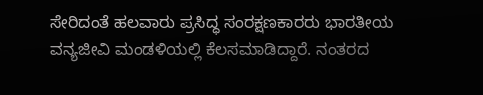ಸೇರಿದಂತೆ ಹಲವಾರು ಪ್ರಸಿದ್ಧ ಸಂರಕ್ಷಣಕಾರರು ಭಾರತೀಯ ವನ್ಯಜೀವಿ ಮಂಡಳಿಯಲ್ಲಿ ಕೆಲಸಮಾಡಿದ್ದಾರೆ. ನಂತರದ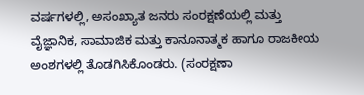ವರ್ಷಗಳಲ್ಲಿ, ಅಸಂಖ್ಯಾತ ಜನರು ಸಂರಕ್ಷಣೆಯಲ್ಲಿ ಮತ್ತು ವೈಜ್ಞಾನಿಕ, ಸಾಮಾಜಿಕ ಮತ್ತು ಕಾನೂನಾತ್ಮಕ ಹಾಗೂ ರಾಜಕೀಯ ಅಂಶಗಳಲ್ಲಿ ತೊಡಗಿಸಿಕೊಂಡರು. (ಸಂರಕ್ಷಣಾ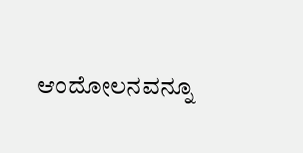ಆಂದೋಲನವನ್ನೂ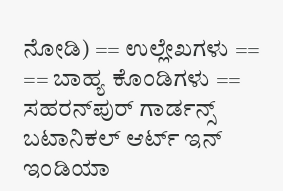ನೋಡಿ) == ಉಲ್ಲೇಖಗಳು == == ಬಾಹ್ಯ ಕೊಂಡಿಗಳು == ಸಹರನ್‌ಪುರ್ ಗಾರ್ಡನ್ಸ್ ಬಟಾನಿಕಲ್ ಆರ್ಟ್ ಇನ್ ಇಂಡಿಯಾ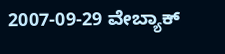2007-09-29 ವೇಬ್ಯಾಕ್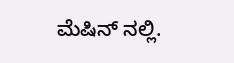ಮೆಷಿನ್ ನಲ್ಲಿ.